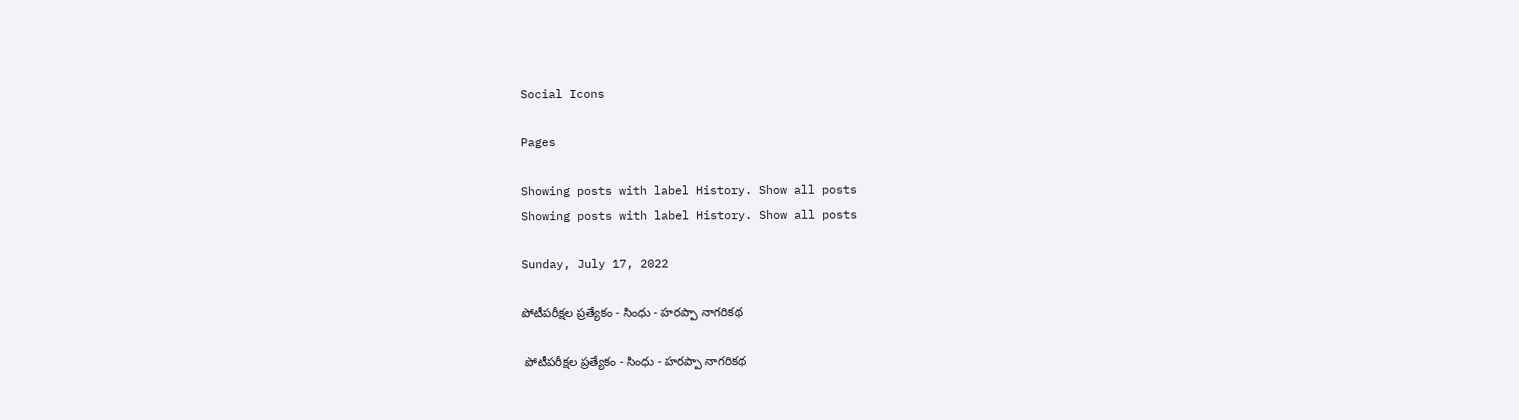Social Icons

Pages

Showing posts with label History. Show all posts
Showing posts with label History. Show all posts

Sunday, July 17, 2022

పోటీపరీక్షల ప్రత్యేకం - సింధు - హరప్పా నాగరికథ

 పోటీపరీక్షల ప్రత్యేకం - సింధు - హరప్పా నాగరికథ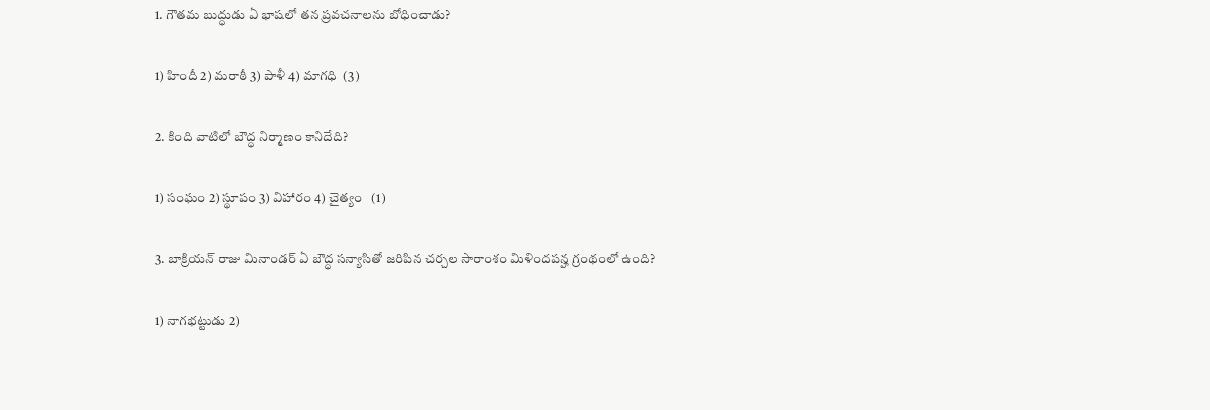1. గౌతమ బుద్ధుడు ఏ భాషలో తన ప్రవచనాలను బోధించాడు?

1) హిందీ 2) మరాఠీ 3) పాళీ 4) మాగధి  (3)

2. కింది వాటిలో బౌద్ధ నిర్మాణం కానిదేది?

1) సంఘం 2) స్థూపం 3) విహారం 4) చైత్యం   (1)

3. బాక్రియన్‌ రాజు మినాండర్‌ ఏ బౌద్ధ సన్యాసితో జరిపిన చర్చల సారాంశం మిళిందపన్హ గ్రంథంలో ఉంది?

1) నాగభట్టుడు 2)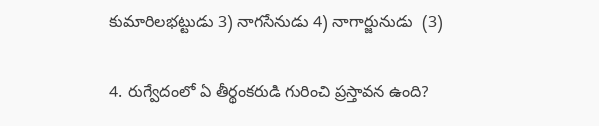కుమారిలభట్టుడు 3) నాగసేనుడు 4) నాగార్జునుడు  (3)

4. రుగ్వేదంలో ఏ తీర్థంకరుడి గురించి ప్రస్తావన ఉంది?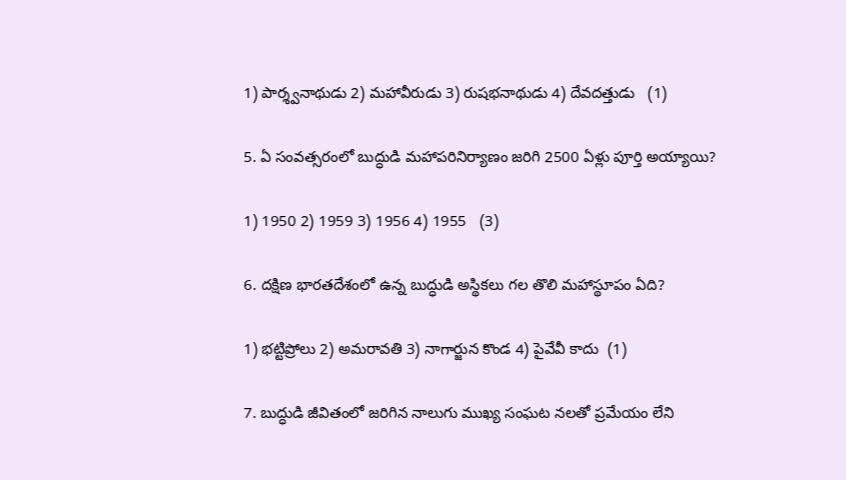1) పార్శ్వనాథుడు 2) మహావీరుడు 3) రుషభనాథుడు 4) దేవదత్తుడు   (1)

5. ఏ సంవత్సరంలో బుద్ధుడి మహాపరినిర్యాణం జరిగి 2500 ఏళ్లు పూర్తి అయ్యాయి?

1) 1950 2) 1959 3) 1956 4) 1955   (3)

6. దక్షిణ భారతదేశంలో ఉన్న బుద్ధుడి అస్థికలు గల తొలి మహాస్థూపం ఏది?

1) భట్టిప్రోలు 2) అమరావతి 3) నాగార్జున కొండ 4) పైవేవీ కాదు  (1)

7. బుద్ధుడి జీవితంలో జరిగిన నాలుగు ముఖ్య సంఘట నలతో ప్రమేయం లేని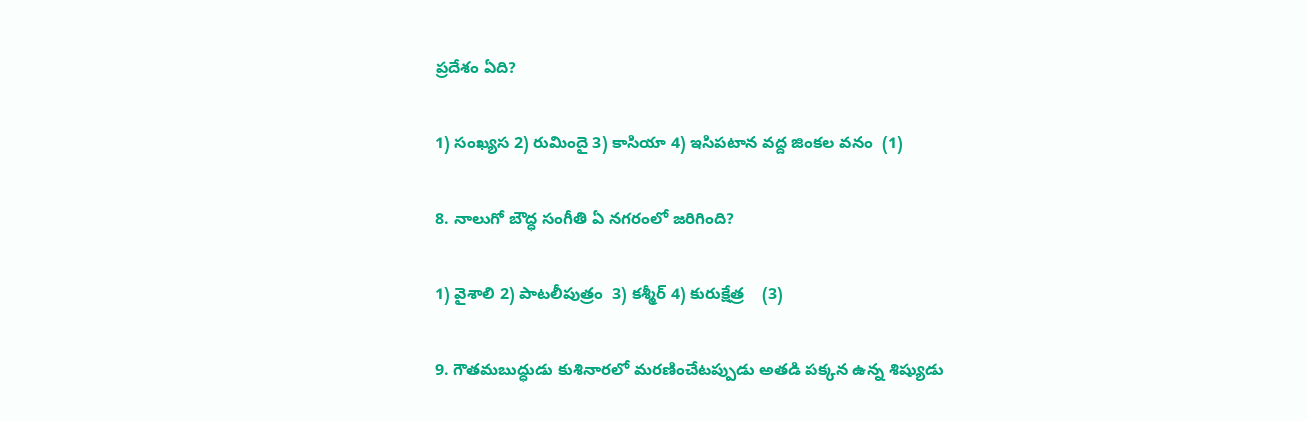ప్రదేశం ఏది?

1) సంఖ్యస 2) రుమిందై 3) కాసియా 4) ఇసిపటాన వద్ద జింకల వనం  (1)

8. నాలుగో బౌద్ధ సంగీతి ఏ నగరంలో జరిగింది?

1) వైశాలి 2) పాటలీపుత్రం  3) కశ్మీర్‌ 4) కురుక్షేత్ర    (3)

9. గౌతమబుద్ధుడు కుశినారలో మరణించేటప్పుడు అతడి పక్కన ఉన్న శిష్యుడు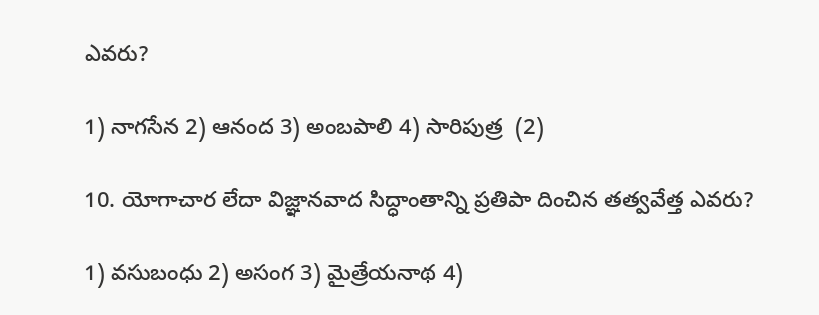ఎవరు?

1) నాగసేన 2) ఆనంద 3) అంబపాలి 4) సారిపుత్ర  (2)

10. యోగాచార లేదా విజ్ఞానవాద సిద్ధాంతాన్ని ప్రతిపా దించిన తత్వవేత్త ఎవరు?

1) వసుబంధు 2) అసంగ 3) మైత్రేయనాథ 4)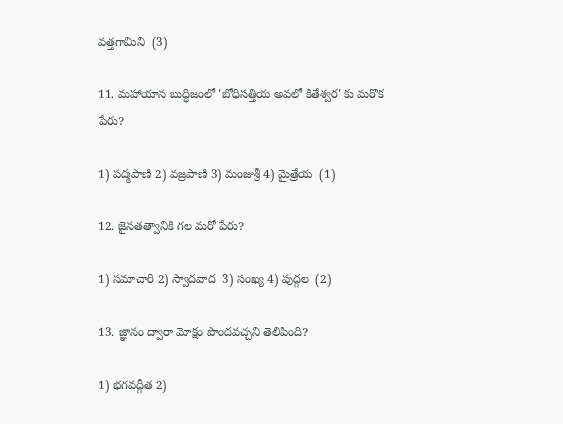వత్తగామిని  (3)

11. మహాయాన బుద్ధిజంలో 'బోధిసత్తియ అవలో కితేశ్వర' కు మరొక పేరు?

1) పద్మపాణి 2) వజ్రపాణి 3) మంజుశ్రీ 4) మైత్రేయ  (1)

12. జైనతత్వానికి గల మరో పేరు?

1) సమాచారి 2) స్వాదవాద  3) సంఖ్య 4) పుద్గల  (2)

13. జ్ఞానం ద్వారా మోక్షం పొందవచ్చని తెలిపింది?

1) భగవద్గీత 2)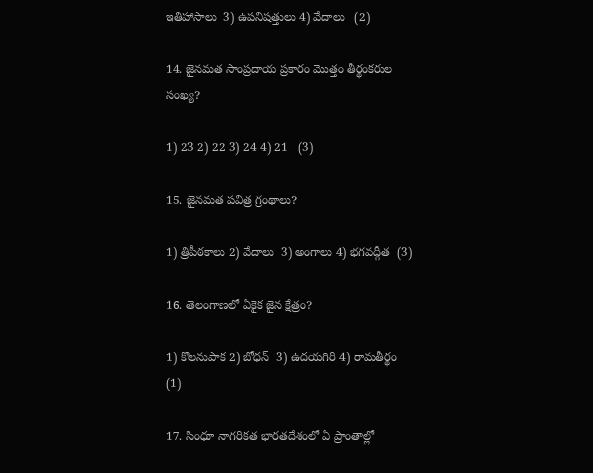ఇతిహాసాలు  3) ఉపనిషత్తులు 4) వేదాలు   (2)

14. జైనమత సాంప్రదాయ ప్రకారం మొత్తం తీర్థంకరుల సంఖ్య?

1) 23 2) 22 3) 24 4) 21   (3)

15. జైనమత పవిత్ర గ్రంథాలు?

1) త్రిపీఠకాలు 2) వేదాలు  3) అంగాలు 4) భగవద్గీత  (3)

16. తెలంగాణలో ఏకైక జైన క్షేత్రం?

1) కొలనుపాక 2) బోధన్‌  3) ఉదయగిరి 4) రామతీర్థం   (1)

17. సింధూ నాగరికత భారతదేశంలో ఏ ప్రాంతాల్లో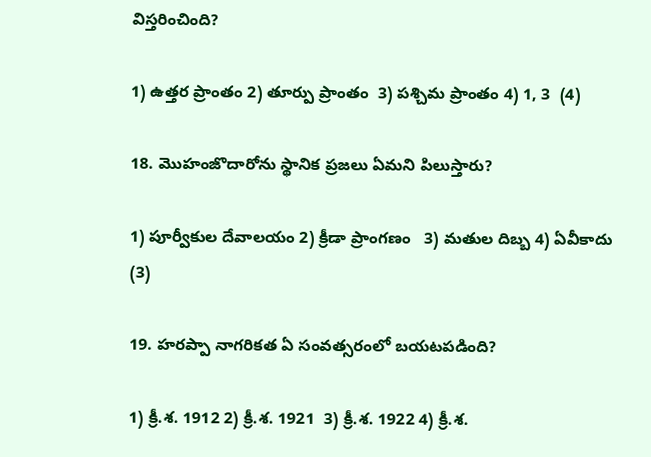విస్తరించింది?

1) ఉత్తర ప్రాంతం 2) తూర్పు ప్రాంతం  3) పశ్చిమ ప్రాంతం 4) 1, 3  (4)

18. మొహంజొదారోను స్థానిక ప్రజలు ఏమని పిలుస్తారు?

1) పూర్వీకుల దేవాలయం 2) క్రీడా ప్రాంగణం   3) మతుల దిబ్బ 4) ఏవీకాదు   (3)

19. హరప్పా నాగరికత ఏ సంవత్సరంలో బయటపడింది?

1) క్రీ.శ. 1912 2) క్రీ.శ. 1921  3) క్రీ.శ. 1922 4) క్రీ.శ.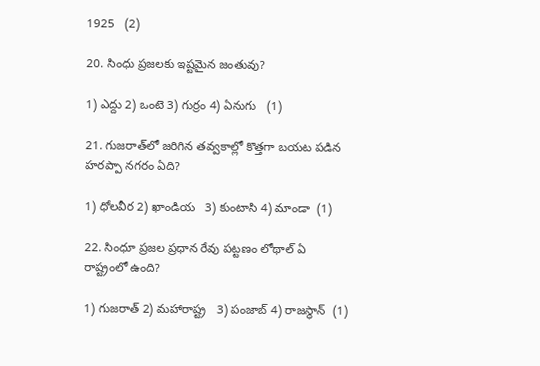1925   (2)

20. సింధు ప్రజలకు ఇష్టమైన జంతువు?

1) ఎద్దు 2) ఒంటె 3) గుర్రం 4) ఏనుగు   (1)

21. గుజరాత్‌లో జరిగిన తవ్వకాల్లో కొత్తగా బయట పడిన హరప్పా నగరం ఏది?

1) ధోలవీర 2) ఖాండియ   3) కుంటాసి 4) మాండా  (1)

22. సింధూ ప్రజల ప్రధాన రేవు పట్టణం లోథాల్‌ ఏ రాష్ట్రంలో ఉంది?

1) గుజరాత్‌ 2) మహారాష్ట్ర   3) పంజాబ్‌ 4) రాజస్థాన్‌  (1)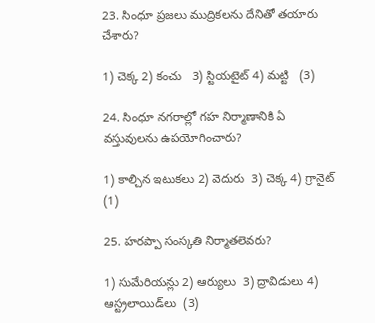23. సింధూ ప్రజలు ముద్రికలను దేనితో తయారు చేశారు?

1) చెక్క 2) కంచు   3) స్టియటైట్‌ 4) మట్టి   (3)

24. సింధూ నగరాల్లో గహ నిర్మాణానికి ఏ వస్తువులను ఉపయోగించారు?

1) కాల్చిన ఇటుకలు 2) వెదురు  3) చెక్క 4) గ్రానైట్‌ (1)

25. హరప్పా సంస్కతి నిర్మాతలెవరు?

1) సుమేరియన్లు 2) ఆర్యులు  3) ద్రావిడులు 4) ఆస్ట్రలాయిడ్‌లు  (3)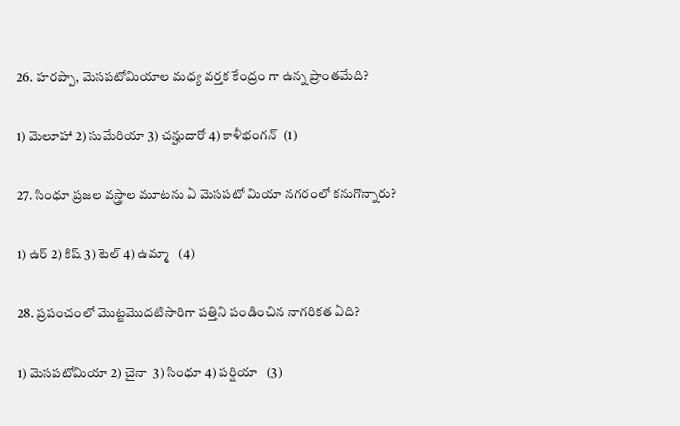26. హరప్పా, మెసపటోమియాల మధ్య వర్తక కేంద్రం గా ఉన్న ప్రాంతమేది?

1) మెలూహా 2) సుమేరియా 3) చన్హుదారో 4) కాళీభంగన్‌  (1)

27. సింధూ ప్రజల వస్త్రాల మూటను ఏ మెసపటో మియా నగరంలో కనుగొన్నారు?

1) ఉర్‌ 2) కిష్‌ 3) టెల్‌ 4) ఉమ్మా   (4)

28. ప్రపంచంలో మొట్టమొదటిసారిగా పత్తిని పండించిన నాగరికత ఏది?

1) మెసపటోమియా 2) చైనా  3) సింధూ 4) పర్షియా   (3)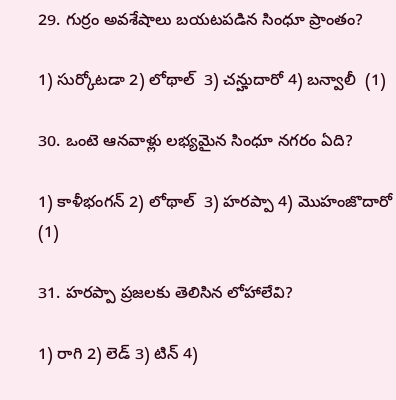29. గుర్రం అవశేషాలు బయటపడిన సింధూ ప్రాంతం?

1) సుర్కోటడా 2) లోథాల్‌  3) చన్హుదారో 4) బన్వాలీ  (1)

30. ఒంటె ఆనవాళ్లు లభ్యమైన సింధూ నగరం ఏది?

1) కాళీభంగన్‌ 2) లోథాల్‌  3) హరప్పా 4) మొహంజొదారో   (1)

31. హరప్పా ప్రజలకు తెలిసిన లోహాలేవి?

1) రాగి 2) లెడ్‌ 3) టిన్‌ 4)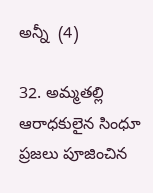అన్నీ  (4)

32. అమ్మతల్లి ఆరాధకులైన సింధూ ప్రజలు పూజించిన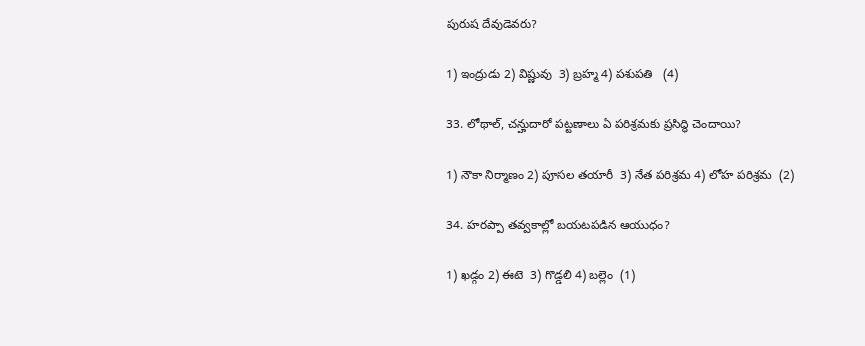పురుష దేవుడెవరు?

1) ఇంద్రుడు 2) విష్ణువు  3) బ్రహ్మ 4) పశుపతి   (4)

33. లోథాల్‌, చన్హుదారో పట్టణాలు ఏ పరిశ్రమకు ప్రసిద్ధి చెందాయి?

1) నౌకా నిర్మాణం 2) పూసల తయారీ  3) నేత పరిశ్రమ 4) లోహ పరిశ్రమ  (2)

34. హరప్పా తవ్వకాల్లో బయటపడిన ఆయుధం?

1) ఖడ్గం 2) ఈటె  3) గొడ్డలి 4) బల్లెం  (1)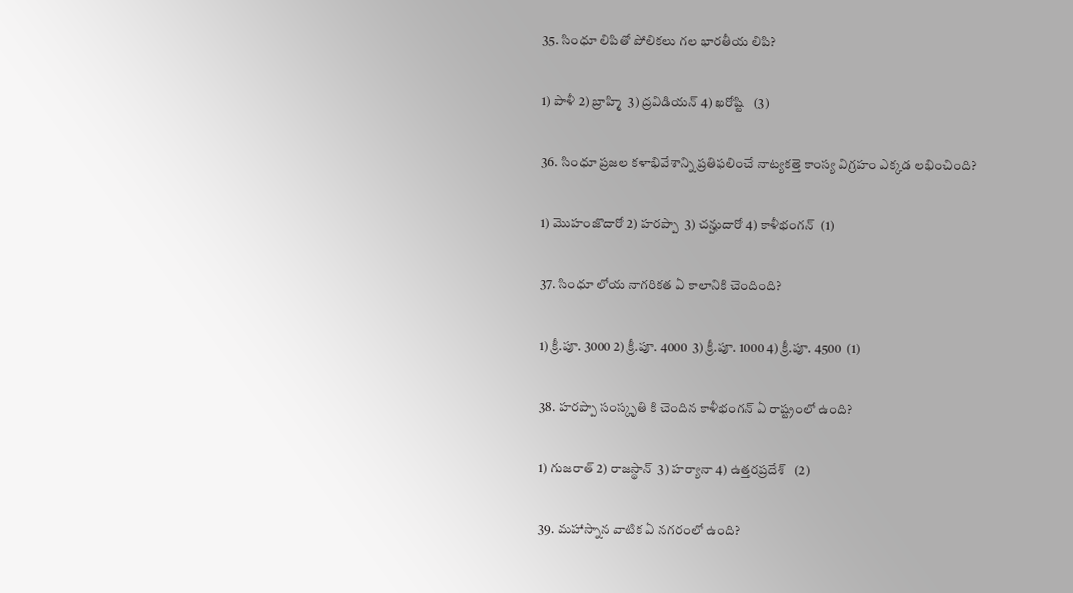35. సింధూ లిపితో పోలికలు గల భారతీయ లిపి?

1) పాళీ 2) బ్రాహ్మి  3) ద్రవిడియన్‌ 4) ఖరోష్టి   (3)

36. సింధూ ప్రజల కళాభివేశాన్ని ప్రతిఫలించే నాట్యకత్తె కాంస్య విగ్రహం ఎక్కడ లభించింది?

1) మొహంజొదారో 2) హరప్పా  3) చన్హుదారో 4) కాళీభంగన్‌  (1)

37. సింధూ లోయ నాగరికత ఏ కాలానికి చెందింది?

1) క్రీ.పూ. 3000 2) క్రీ.పూ. 4000  3) క్రీ.పూ. 1000 4) క్రీ.పూ. 4500  (1)

38. హరప్పా సంస్కృతి కి చెందిన కాళీభంగన్‌ ఏ రాష్ట్రంలో ఉంది?

1) గుజరాత్‌ 2) రాజస్థాన్‌  3) హర్యానా 4) ఉత్తరప్రదేశ్‌   (2)

39. మహాస్నాన వాటిక ఏ నగరంలో ఉంది?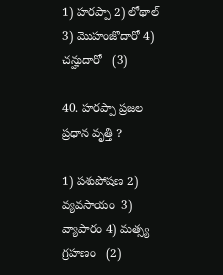1) హరప్పా 2) లోథాల్‌  3) మొహంజొదారో 4) చన్హుదారో   (3)

40. హరప్పా ప్రజల ప్రధాన వృత్తి ?

1) పశుపోషణ 2) వ్యవసాయం  3) వ్యాపారం 4) మత్స్య గ్రహణం   (2)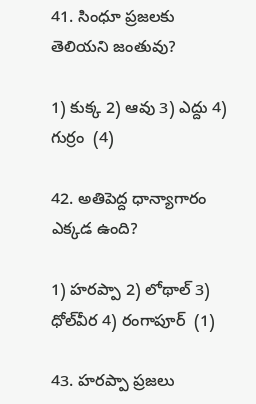41. సింధూ ప్రజలకు తెలియని జంతువు?

1) కుక్క 2) ఆవు 3) ఎద్దు 4) గుర్రం  (4)

42. అతిపెద్ద ధాన్యాగారం ఎక్కడ ఉంది?

1) హరప్పా 2) లోథాల్‌ 3) ధోల్‌వీర 4) రంగాపూర్‌  (1)

43. హరప్పా ప్రజలు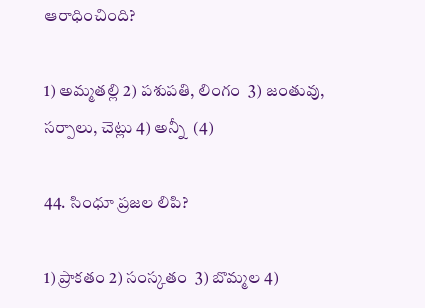ఆరాధించింది?

1) అమ్మతల్లి 2) పశుపతి, లింగం  3) జంతువు, సర్పాలు, చెట్లు 4) అన్నీ  (4)

44. సింధూ ప్రజల లిపి?

1) ప్రాకతం 2) సంస్కతం  3) బొమ్మల 4)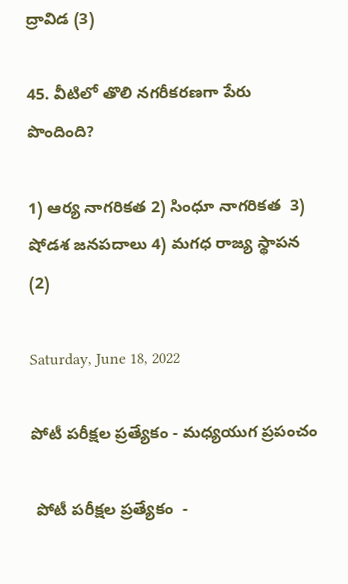ద్రావిడ (3)

45. వీటిలో తొలి నగరీకరణగా పేరు పొందింది?

1) ఆర్య నాగరికత 2) సింధూ నాగరికత  3) షోడశ జనపదాలు 4) మగధ రాజ్య స్థాపన  (2)

Saturday, June 18, 2022

పోటీ పరీక్షల ప్రత్యేకం - మధ్యయుగ ప్రపంచం

 పోటీ పరీక్షల ప్రత్యేకం  -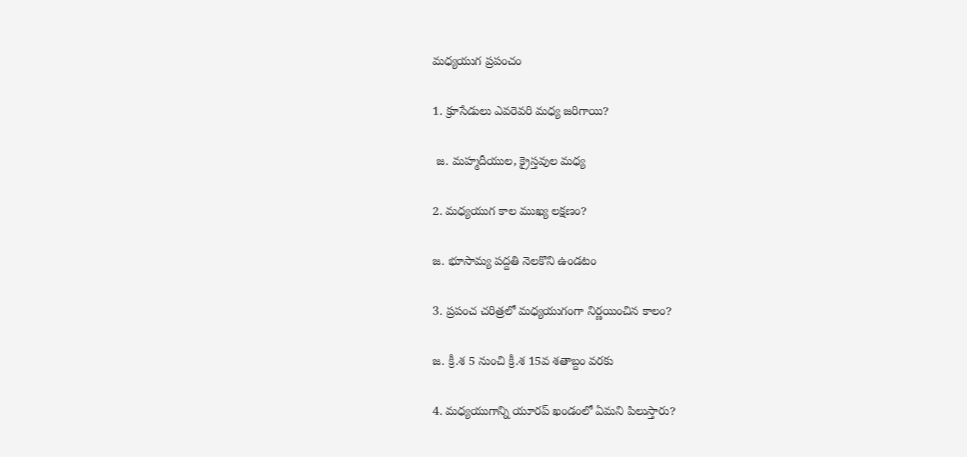మధ్యయుగ ప్రపంచం

1. క్రూసేడులు ఎవరెవరి మధ్య జరిగాయి?

 జ. మహ్మదీయుల, క్రైస్తవుల మధ్య

2. మధ్యయుగ కాల ముఖ్య లక్షణం?

జ. భూసామ్య పద్దతి నెలకొని ఉండటం

3. ప్రపంచ చరిత్రలో మధ్యయుగంగా నిర్ణయించిన కాలం?

జ. క్రీ.శ 5 నుంచి క్రీ.శ 15వ శతాబ్దం వరకు

4. మధ్యయుగాన్ని యూరప్ ఖండంలో ఏమని పిలుస్తారు?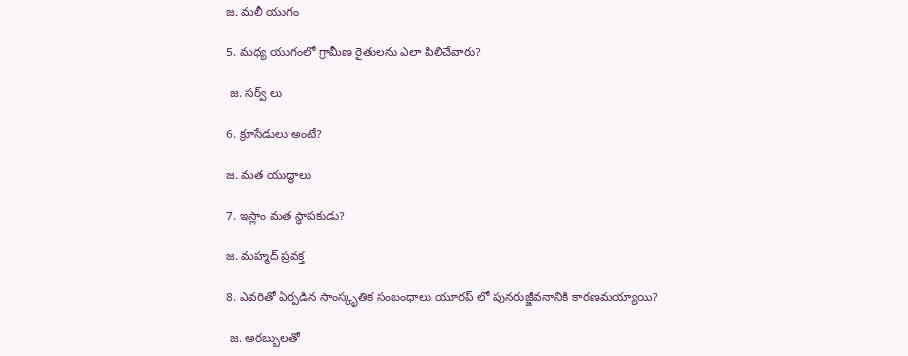జ. మలీ యుగం

5. మధ్య యుగంలో గ్రామీణ రైతులను ఎలా పిలిచేవారు?

 జ. సర్వ్ లు

6. క్రూసేడులు అంటే?

జ. మత యుద్ధాలు

7. ఇస్లాం మత స్థాపకుడు?

జ. మహ్మద్ ప్రవక్త

8. ఎవరితో ఏర్పడిన సాంస్కృతిక సంబంధాలు యూరప్ లో పునరుజ్జీవనానికి కారణమయ్యాయి?

 జ. అరబ్బులతో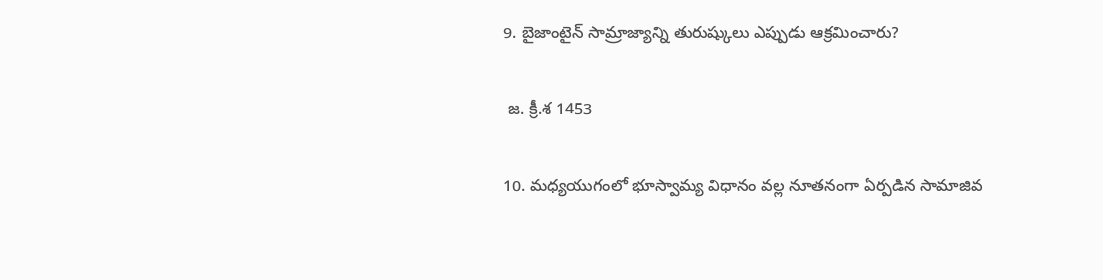9. బైజాంటైన్ సామ్రాజ్యాన్ని తురుష్కులు ఎప్పుడు ఆక్రమించారు?

 జ. క్రీ.శ 1453

10. మధ్యయుగంలో భూస్వామ్య విధానం వల్ల నూతనంగా ఏర్పడిన సామాజివ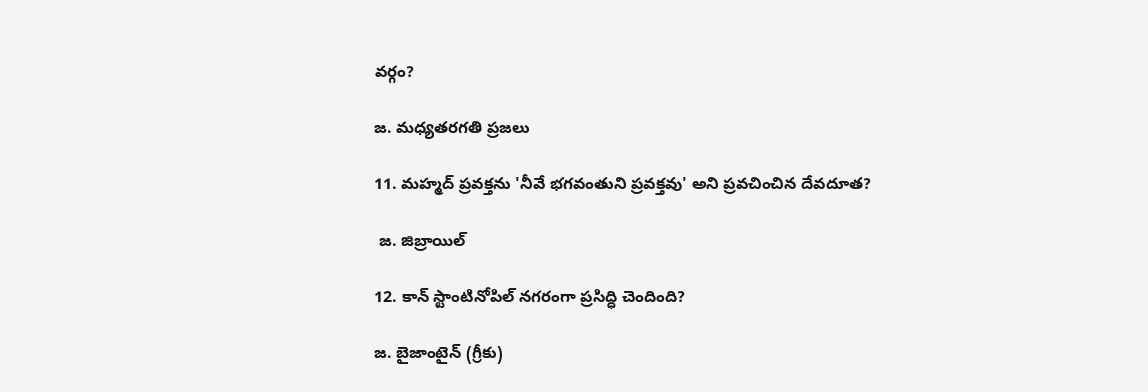వర్గం?

జ. మధ్యతరగతి ప్రజలు

11. మహ్మద్ ప్రవక్తను 'నీవే భగవంతుని ప్రవక్తవు' అని ప్రవచించిన దేవదూత?

 జ. జిబ్రాయిల్

12. కాన్ స్టాంటినోపిల్ నగరంగా ప్రసిద్ధి చెందింది?

జ. బైజాంటైన్ (గ్రీకు)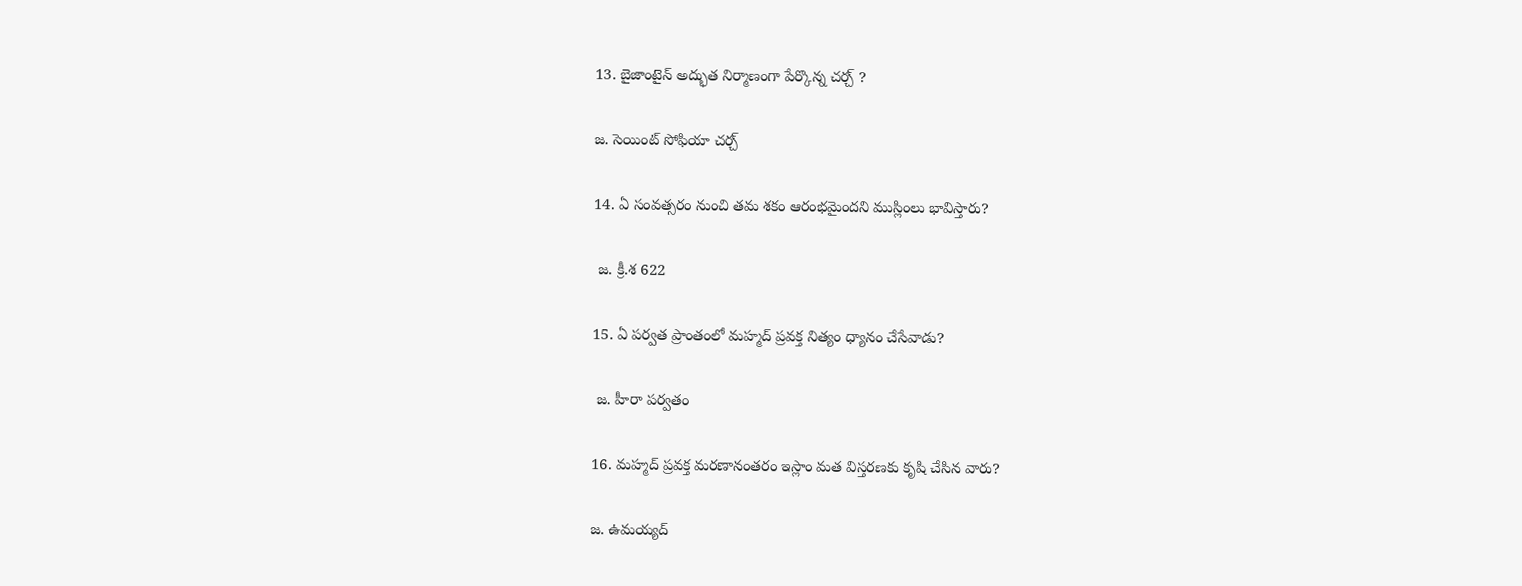13. బైజాంటైన్ అద్భుత నిర్మాణంగా పేర్కొన్న చర్చ్ ?

జ. సెయింట్ సోఫియా చర్చ్

14. ఏ సంవత్సరం నుంచి తమ శకం ఆరంభమైందని ముస్లింలు భావిస్తారు?

 జ. క్రీ.శ 622

15. ఏ పర్వత ప్రాంతంలో మహ్మద్ ప్రవక్త నిత్యం ధ్యానం చేసేవాడు?

 జ. హీరా పర్వతం

16. మహ్మద్ ప్రవక్త మరణానంతరం ఇస్లాం మత విస్తరణకు కృషి చేసిన వారు?

జ. ఉమయ్యద్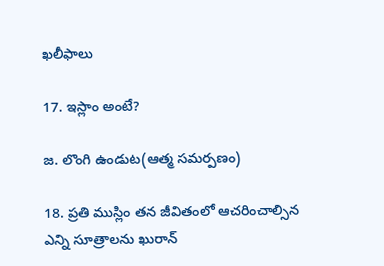ఖలీఫాలు

17. ఇస్లాం అంటే?

జ. లొంగి ఉండుట(ఆత్మ సమర్పణం)

18. ప్రతి ముస్లిం తన జీవితంలో ఆచరించాల్సిన ఎన్ని సూత్రాలను ఖురాన్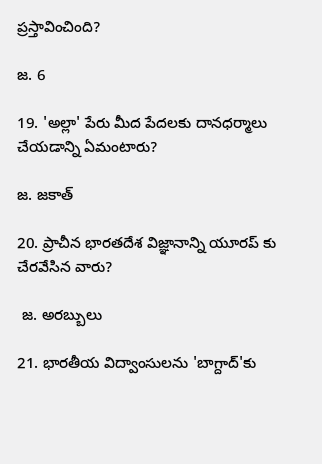ప్రస్తావించింది?

జ. 6

19. 'అల్లా' పేరు మీద పేదలకు దానధర్మాలు చేయడాన్ని ఏమంటారు?

జ. జకాత్

20. ప్రాచీన భారతదేశ విజ్ఞానాన్ని యూరప్ కు చేరవేసిన వారు?

 జ. అరబ్బులు

21. భారతీయ విద్వాంసులను 'బాగ్దాద్'కు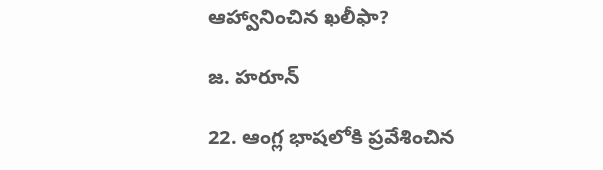ఆహ్వానించిన ఖలీఫా?

జ. హరూన్

22. ఆంగ్ల భాషలోకి ప్రవేశించిన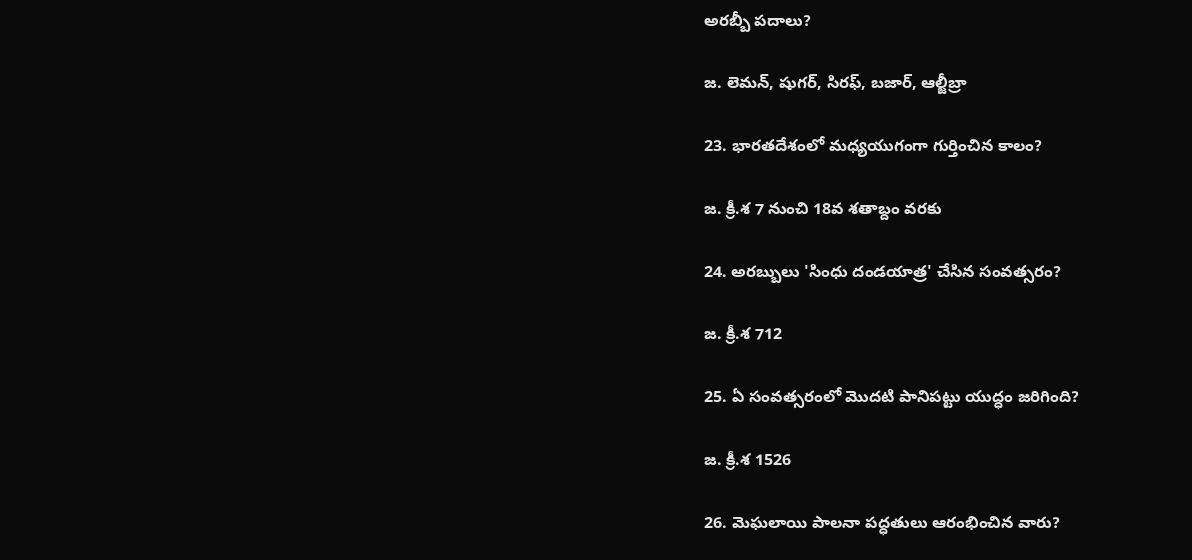అరబ్బీ పదాలు?

జ. లెమన్, షుగర్, సిరఫ్, బజార్, ఆల్జీబ్రా

23. భారతదేశంలో మధ్యయుగంగా గుర్తించిన కాలం?

జ. క్రీ.శ 7 నుంచి 18వ శతాబ్దం వరకు

24. అరబ్బులు 'సింధు దండయాత్ర' చేసిన సంవత్సరం?

జ. క్రీ.శ 712

25. ఏ సంవత్సరంలో మొదటి పానిపట్టు యుద్ధం జరిగింది?

జ. క్రీ.శ 1526

26. మెఘలాయి పాలనా పద్ధతులు ఆరంభించిన వారు?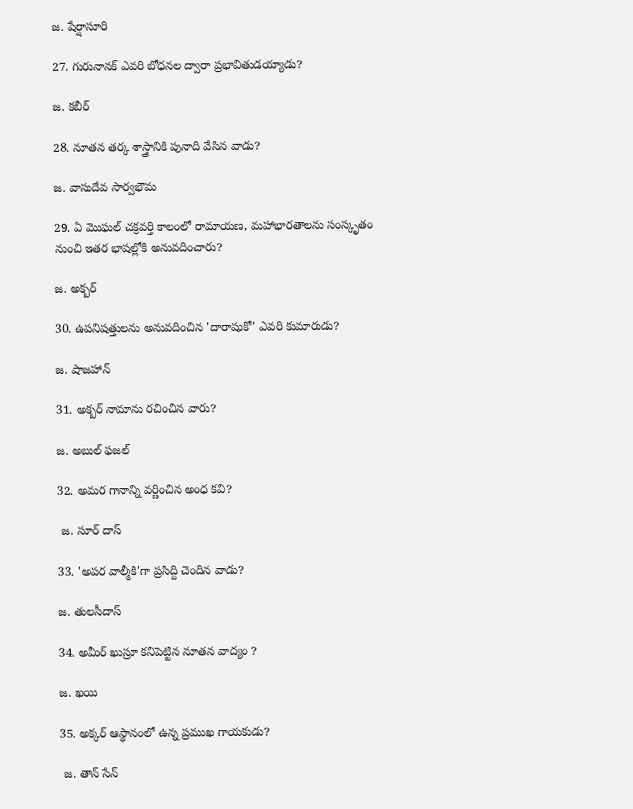జ. షేర్షాసూరి

27. గురునానక్ ఎవరి బోధనల ద్వారా ప్రభావితుడయ్యాడు?

జ. కబీర్

28. నూతన తర్క శాస్త్రానికి పునాది వేసిన వాడు?

జ. వాసుదేవ సార్వభౌమ

29. ఏ మొఘల్ చక్రవర్తి కాలంలో రామాయణ, మహాభారతాలను సంస్కృతం నుంచి ఇతర భాషల్లోకి అనువదించారు?

జ. అక్బర్

30. ఉపనిషత్తులను అనువదించిన 'దారాషుకో' ఎవరి కుమారుడు?

జ. షాజహాన్

31. అక్బర్ నామాను రచించిన వారు?

జ. అబుల్ ఫజల్

32. అమర గానాన్ని వర్ణించిన అంధ కవి?

 జ. సూర్ దాస్

33. 'అపర వాల్మీకి'గా ప్రసిద్ది చెందిన వాడు?

జ. తులసీదాస్

34. అమీర్ ఖుస్రూ కనిపెట్టిన నూతన వాద్యం ?

జ. ఖయి

35. అక్కర్ ఆస్థానంలో ఉన్న ప్రముఖ గాయకుడు?

 జ. తాన్ సేన్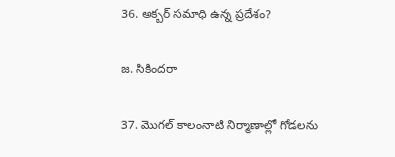36. అక్బర్ సమాధి ఉన్న ప్రదేశం?

జ. సికిందరా

37. మొగల్ కాలంనాటి నిర్మాణాల్లో గోడలను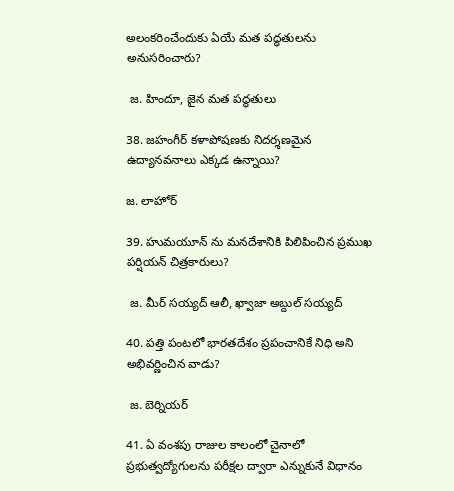అలంకరించేందుకు ఏయే మత పద్ధతులను అనుసరించారు?

 జ. హిందూ, జైన మత పద్ధతులు

38. జహంగీర్ కళాపోషణకు నిదర్శణమైన ఉద్యానవనాలు ఎక్కడ ఉన్నాయి?

జ. లాహోర్

39. హుమయూన్ ను మనదేశానికి పిలిపించిన ప్రముఖ పర్షియన్ చిత్రకారులు?

 జ. మీర్ సయ్యద్ ఆలీ, ఖ్వాజా అబ్దుల్ సయ్యద్

40. పత్తి పంటలో భారతదేశం ప్రపంచానికే నిధి అని అభివర్ణించిన వాడు?

 జ. బెర్నియర్

41. ఏ వంశపు రాజుల కాలంలో చైనాలో ప్రభుత్వద్యోగులను పరీక్షల ద్వారా ఎన్నుకునే విధానం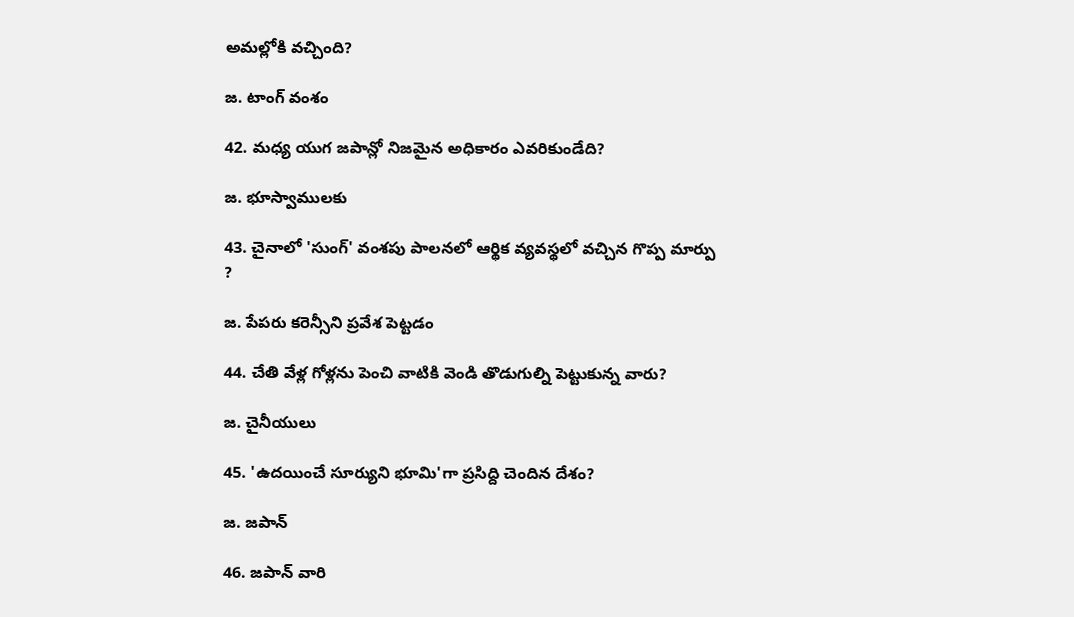అమల్లోకి వచ్చింది?

జ. టాంగ్ వంశం

42. మధ్య యుగ జపాన్లో నిజమైన అధికారం ఎవరికుండేది?

జ. భూస్వాములకు

43. చైనాలో 'సుంగ్' వంశపు పాలనలో ఆర్థిక వ్యవస్థలో వచ్చిన గొప్ప మార్పు ?

జ. పేపరు కరెన్సీని ప్రవేశ పెట్టడం

44. చేతి వేళ్ల గోళ్లను పెంచి వాటికి వెండి తొడుగుల్ని పెట్టుకున్న వారు?

జ. చైనీయులు

45. 'ఉదయించే సూర్యుని భూమి'గా ప్రసిద్ది చెందిన దేశం?

జ. జపాన్

46. జపాన్ వారి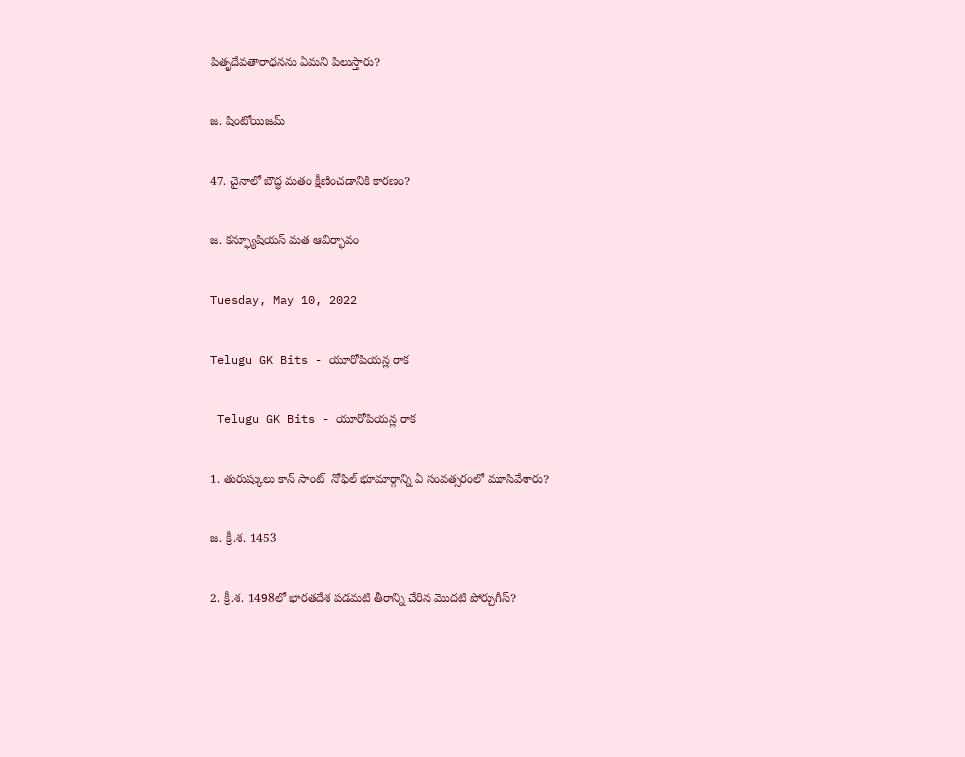పితృదేవతారాధనను ఏమని పిలుస్తారు?

జ. షింటోయిజమ్

47. చైనాలో బౌద్ధ మతం క్షీణించడానికి కారణం?

జ. కన్ఫ్యూషియస్ మత ఆవిర్భావం

Tuesday, May 10, 2022

Telugu GK Bits - యూరోపియన్ల రాక

 Telugu GK Bits - యూరోపియన్ల రాక

1. తురుష్కులు కాన్ సాంట్  నోఫిల్ భూమార్గాన్ని ఏ సంవత్సరంలో మూసివేశారు?

జ. క్రీ.శ. 1453

2. క్రీ.శ. 1498లో భారతదేశ పడమటి తీరాన్ని చేరిన మొదటి పోర్చుగీస్?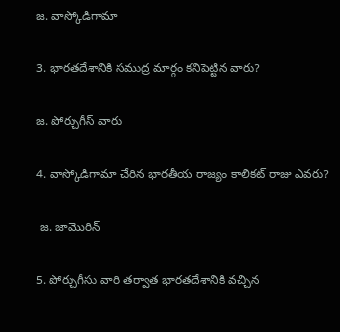జ. వాస్కోడిగామా

3. భారతదేశానికి సముద్ర మార్గం కనిపెట్టిన వారు?

జ. పోర్చుగీస్ వారు

4. వాస్కోడిగామా చేరిన భారతీయ రాజ్యం కాలికట్ రాజు ఎవరు?

 జ. జామొరిన్

5. పోర్చుగీసు వారి తర్వాత భారతదేశానికి వచ్చిన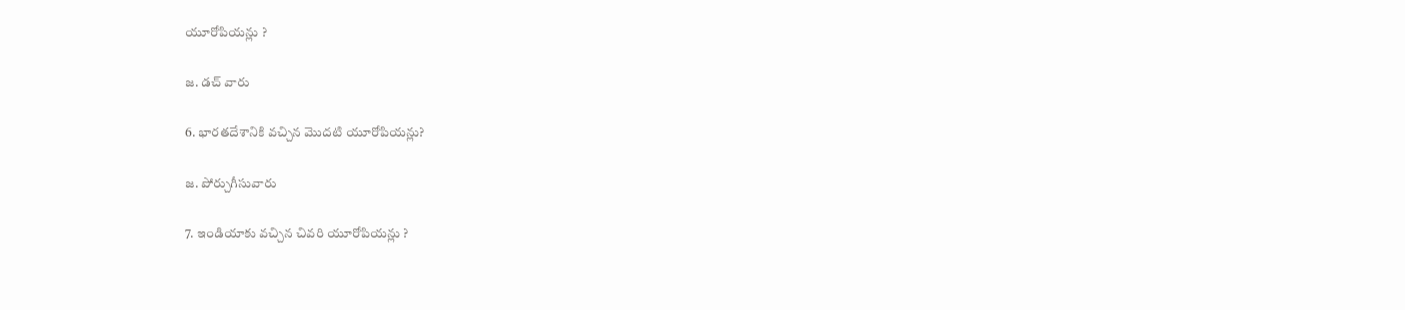యూరోపియన్లు ?

జ. డచ్ వారు

6. భారతదేశానికి వచ్చిన మొదటి యూరోపియన్లు?

జ. పోర్చుగీసువారు

7. ఇండియాకు వచ్చిన చివరి యూరోపియన్లు ?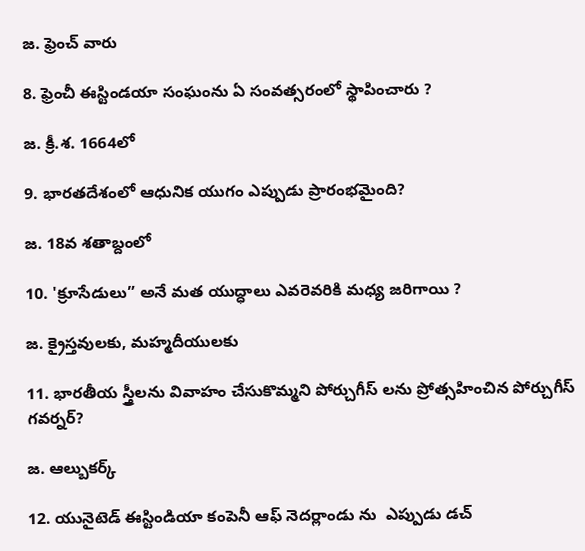జ. ఫ్రెంచ్ వారు

8. ఫ్రెంచీ ఈస్టిండయా సంఘంను ఏ సంవత్సరంలో స్థాపించారు ?

జ. క్రీ.శ. 1664లో

9. భారతదేశంలో ఆధునిక యుగం ఎప్పుడు ప్రారంభమైంది?

జ. 18వ శతాబ్దంలో

10. 'క్రూసేడులు” అనే మత యుద్ధాలు ఎవరెవరికి మధ్య జరిగాయి ?

జ. క్రైస్తవులకు, మహ్మదీయులకు

11. భారతీయ స్త్రీలను వివాహం చేసుకొమ్మని పోర్చుగీస్ లను ప్రోత్సహించిన పోర్చుగీస్ గవర్నర్?

జ. ఆల్బుకర్క్

12. యునైటెడ్ ఈస్టిండియా కంపెనీ ఆఫ్ నెదర్లాండు ను  ఎప్పుడు డచ్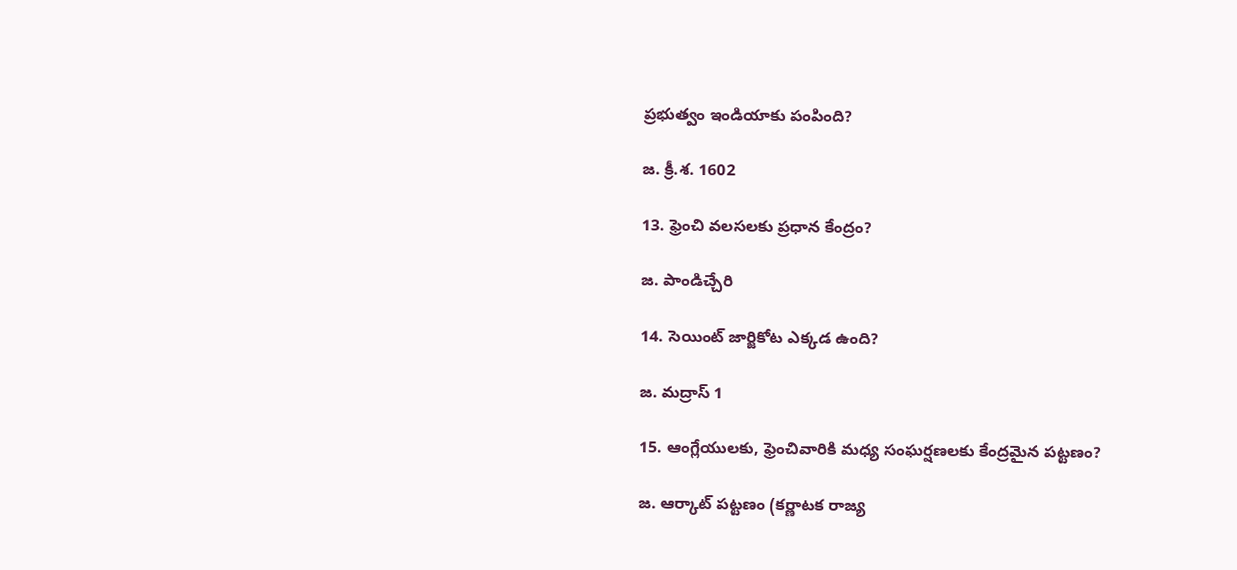ప్రభుత్వం ఇండియాకు పంపింది?

జ. క్రీ.శ. 1602

13. ఫ్రెంచి వలసలకు ప్రధాన కేంద్రం?

జ. పాండిచ్చేరి

14. సెయింట్ జార్జికోట ఎక్కడ ఉంది?

జ. మద్రాస్ 1

15. ఆంగ్లేయులకు, ఫ్రెంచివారికి మధ్య సంఘర్షణలకు కేంద్రమైన పట్టణం?

జ. ఆర్కాట్ పట్టణం (కర్ణాటక రాజ్య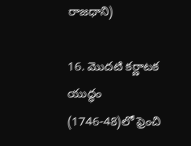రాజధాని)

16. మొదటి కర్ణాటక యుద్ధం (1746-48)లో ఫ్రెంచి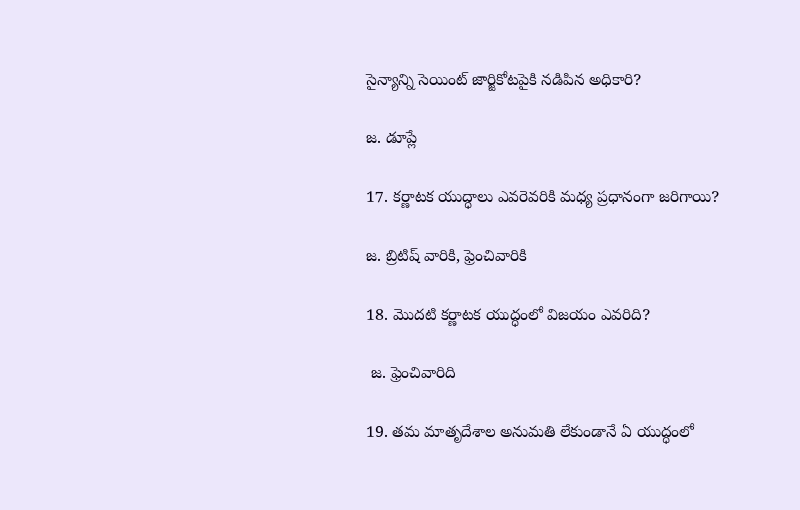సైన్యాన్ని సెయింట్ జార్జికోటపైకి నడిపిన అధికారి?

జ. డూప్లే

17. కర్ణాటక యుద్ధాలు ఎవరెవరికి మధ్య ప్రధానంగా జరిగాయి?

జ. బ్రిటిష్ వారికి, ఫ్రెంచివారికి

18. మొదటి కర్ణాటక యుద్ధంలో విజయం ఎవరిది?

 జ. ఫ్రెంచివారిది

19. తమ మాతృదేశాల అనుమతి లేకుండానే ఏ యుద్ధంలో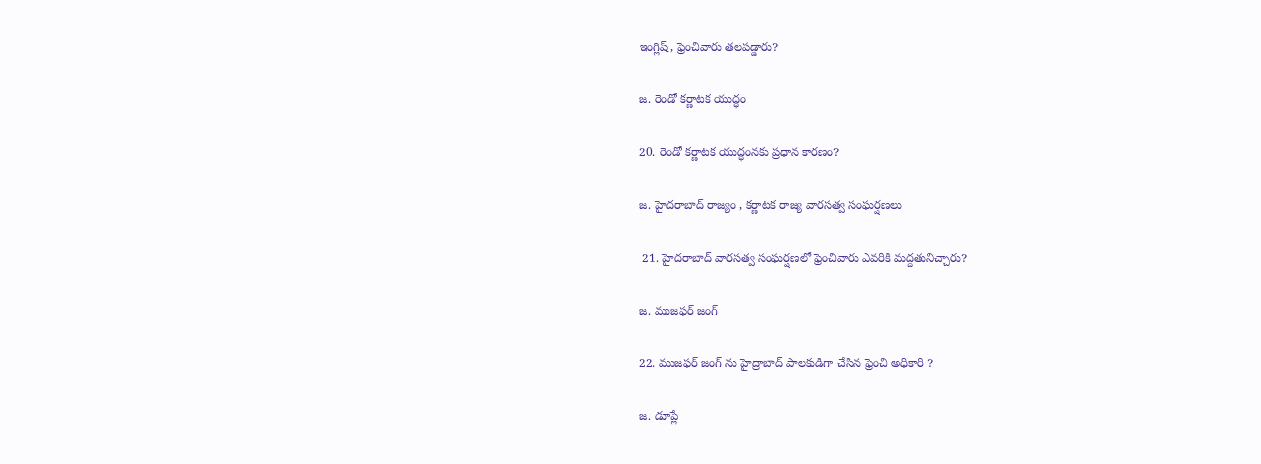ఇంగ్లిష్, ఫ్రెంచివారు తలపడ్డారు?

జ. రెండో కర్ణాటక యుద్ధం

20. రెండో కర్ణాటక యుద్ధంనకు ప్రధాన కారణం?

జ. హైదరాబాద్ రాజ్యం , కర్ణాటక రాజ్య వారసత్వ సంఘర్షణలు

 21. హైదరాబాద్ వారసత్వ సంఘర్షణలో ఫ్రెంచివారు ఎవరికి మద్దతునిచ్చారు?

జ. ముజఫర్ జంగ్

22. ముజఫర్ జంగ్ ను హైద్రాబాద్ పాలకుడిగా చేసిన ఫ్రెంచి అధికారి ?

జ. డూప్లే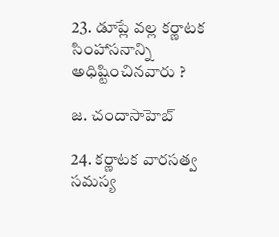23. డూప్లే వల్ల కర్ణాటక సింహాసనాన్ని అధిష్టించినవారు ?

జ. చందాసాహెబ్

24. కర్ణాటక వారసత్వ సమస్య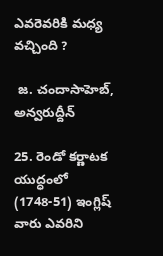ఎవరెవరికి మధ్య వచ్చింది ?

 జ. చందాసాహెబ్, అన్వరుద్దీన్

25. రెండో కర్ణాటక యుద్ధంలో (1748-51) ఇంగ్లిష్ వారు ఎవరిని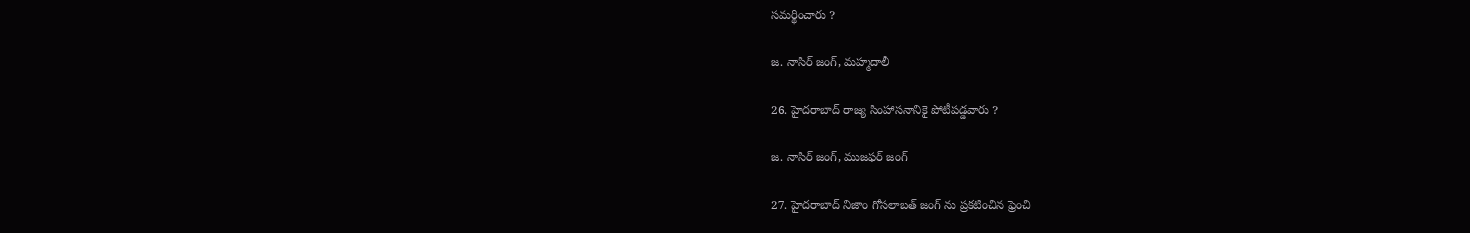సమర్థించారు ?

జ. నాసిర్ జంగ్, మహ్మదాలీ

26. హైదరాబాద్ రాజ్య సింహాసనానికై పోటీపడ్డవారు ?

జ. నాసిర్ జంగ్, ముజఫర్ జంగ్

27. హైదరాబాద్ నిజాం గోసలాబత్ జంగ్ ను ప్రకటించిన ఫ్రెంచి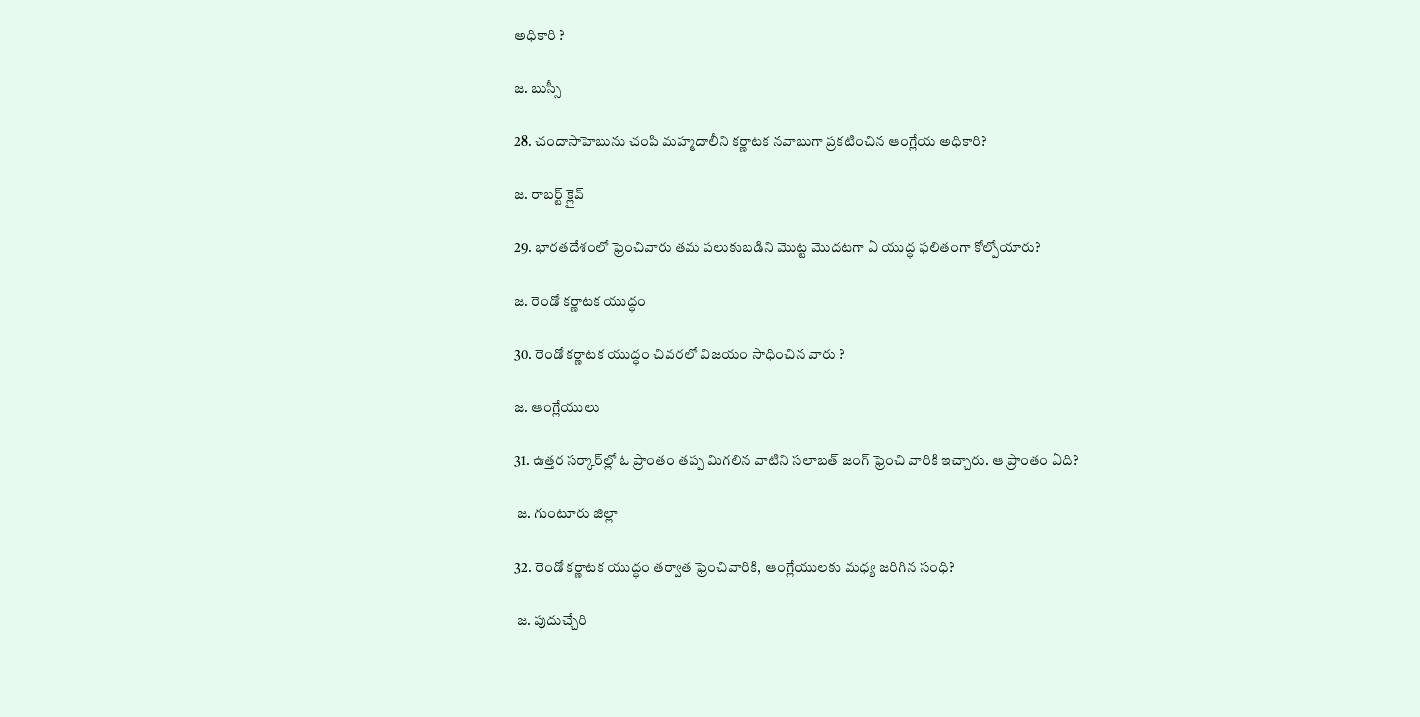అధికారి ?

జ. బుస్సీ

28. చందాసాహెబును చంపి మహ్మదాలీని కర్ణాటక నవాబుగా ప్రకటించిన ఆంగ్లేయ అధికారి?

జ. రాబర్ట్ క్లైవ్

29. భారతదేశంలో ఫ్రెంచివారు తమ పలుకుబడిని మొట్ట మొదటగా ఏ యుద్ధ ఫలితంగా కోల్పోయారు?

జ. రెండో కర్ణాటక యుద్ధం

30. రెండో కర్ణాటక యుద్ధం చివరలో విజయం సాధించిన వారు ?

జ. ఆంగ్లేయులు

31. ఉత్తర సర్కార్‌ల్లో ఓ ప్రాంతం తప్ప మిగలిన వాటిని సలాబత్ జంగ్ ఫ్రెంచి వారికి ఇచ్చారు. ఆ ప్రాంతం ఏది?

 జ. గుంటూరు జిల్లా

32. రెండో కర్ణాటక యుద్ధం తర్వాత ఫ్రెంచివారికి, ఆంగ్లేయులకు మధ్య జరిగిన సంధి?

 జ. పుదుచ్చేరి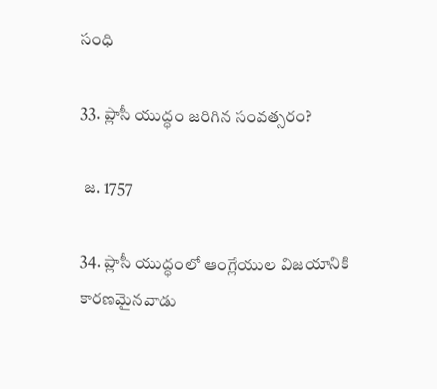సంధి

33. ప్లాసీ యుద్ధం జరిగిన సంవత్సరం?

 జ. 1757

34. ప్లాసీ యుద్ధంలో ఆంగ్లేయుల విజయానికి కారణమైనవాడు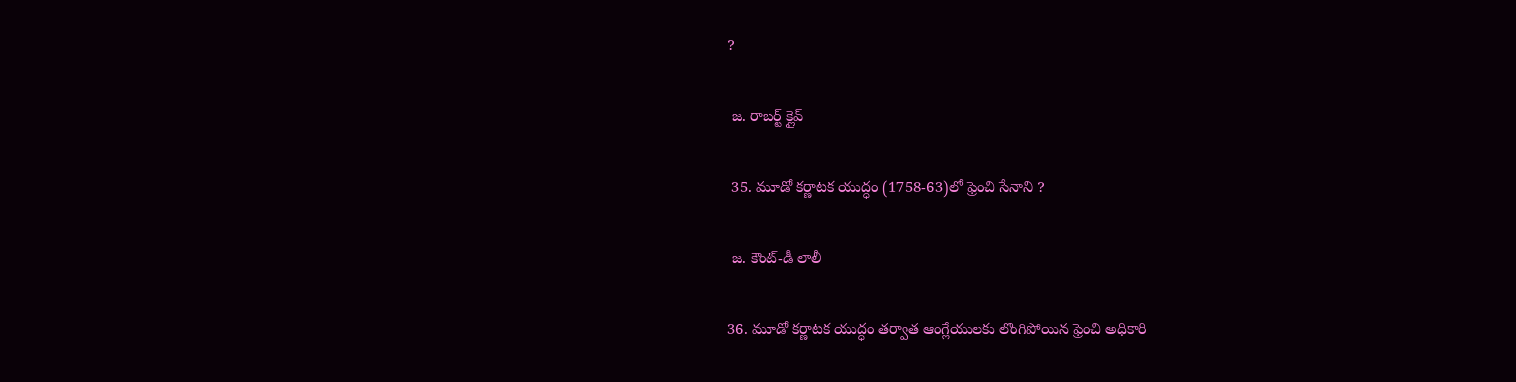?

 జ. రాబర్ట్ క్లైవ్

 35. మూడో కర్ణాటక యుద్ధం (1758-63)లో ఫ్రెంచి సేనాని ?

 జ. కౌంట్-డీ లాలీ

36. మూడో కర్ణాటక యుద్ధం తర్వాత ఆంగ్లేయులకు లొంగిపోయిన ఫ్రెంచి అధికారి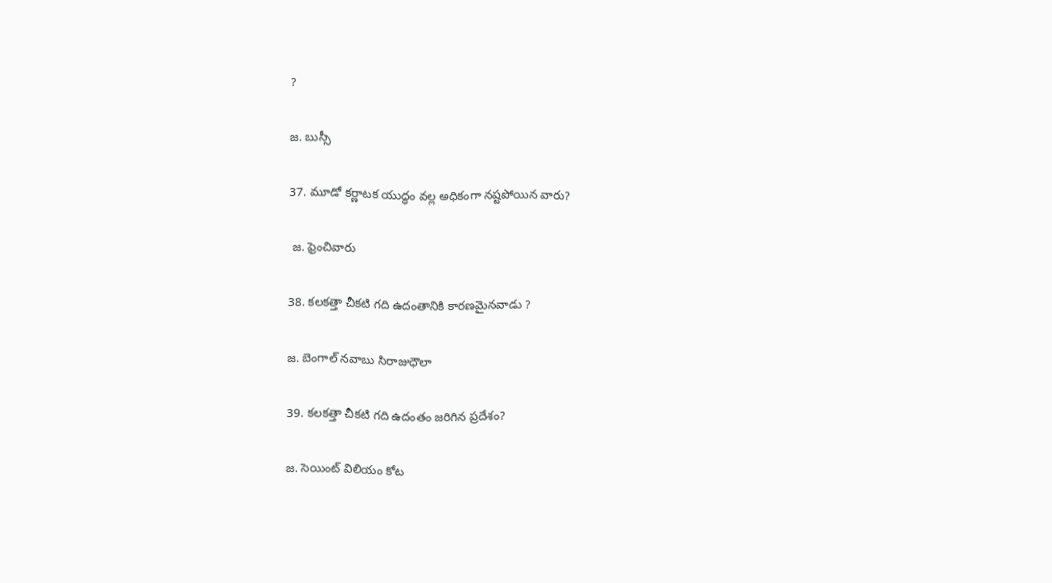?

జ. బుస్సీ

37. మూడో కర్ణాటక యుద్ధం వల్ల అధికంగా నష్టపోయిన వారు?

 జ. ఫ్రెంచివారు

38. కలకత్తా చీకటి గది ఉదంతానికి కారణమైనవాడు ?

జ. బెంగాల్ నవాబు సిరాజుధౌలా

39. కలకత్తా చీకటి గది ఉదంతం జరిగిన ప్రదేశం?

జ. సెయింట్ విలియం కోట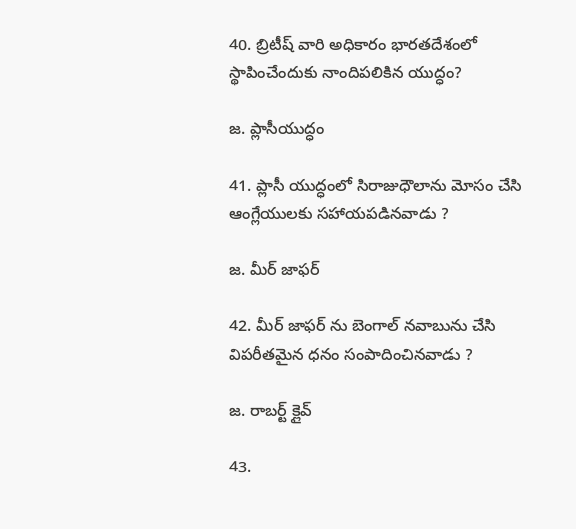40. బ్రిటీష్ వారి అధికారం భారతదేశంలో స్థాపించేందుకు నాందిపలికిన యుద్ధం?

జ. ప్లాసీయుద్ధం

41. ప్లాసీ యుద్ధంలో సిరాజుధౌలాను మోసం చేసి ఆంగ్లేయులకు సహాయపడినవాడు ?

జ. మీర్ జాఫర్

42. మీర్ జాఫర్ ను బెంగాల్ నవాబును చేసి విపరీతమైన ధనం సంపాదించినవాడు ?

జ. రాబర్ట్ క్లైవ్

43.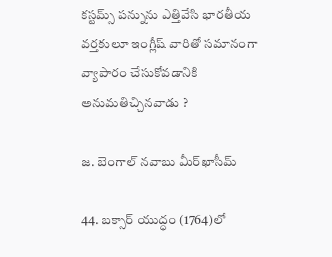కస్టమ్స్ పన్నును ఎత్తివేసి భారతీయ వర్తకులూ ఇంగ్లీష్ వారితో సమానంగా వ్యాపారం చేసుకోవడానికి అనుమతిచ్చినవాడు ?

జ. బెంగాల్ నవాబు మీర్‌ఖాసీమ్

44. బక్సార్ యుద్ధం (1764)లో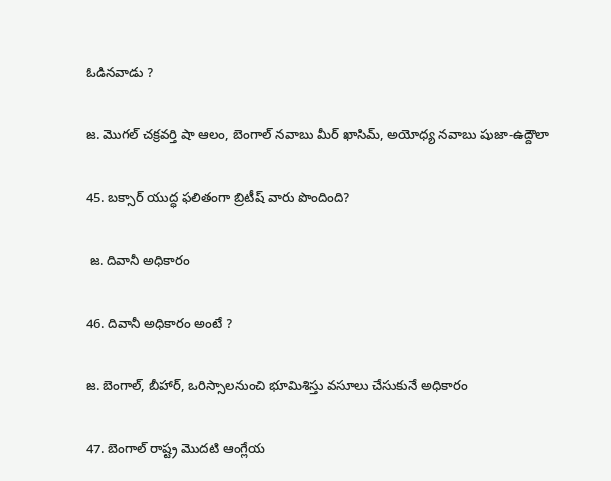ఓడినవాడు ?

జ. మొగల్ చక్రవర్తి షా ఆలం, బెంగాల్ నవాబు మీర్ ఖాసిమ్, అయోధ్య నవాబు షుజా-ఉద్దౌలా

45. బక్సార్ యుద్ధ ఫలితంగా బ్రిటీష్ వారు పొందింది?

 జ. దివానీ అధికారం

46. దివానీ అధికారం అంటే ?

జ. బెంగాల్, బీహార్, ఒరిస్సాలనుంచి భూమిశిస్తు వసూలు చేసుకునే అధికారం

47. బెంగాల్ రాష్ట్ర మొదటి ఆంగ్లేయ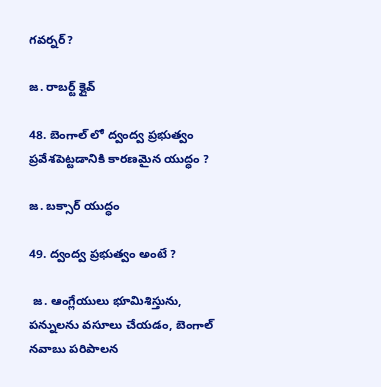గవర్నర్?

జ. రాబర్ట్ క్లైవ్

48. బెంగాల్ లో ద్వంద్వ ప్రభుత్వం ప్రవేశపెట్టడానికి కారణమైన యుద్ధం ?

జ. బక్సార్ యుద్ధం

49. ద్వంద్వ ప్రభుత్వం అంటే ?

 జ. ఆంగ్లేయులు భూమిశిస్తును, పన్నులను వసూలు చేయడం, బెంగాల్ నవాబు పరిపాలన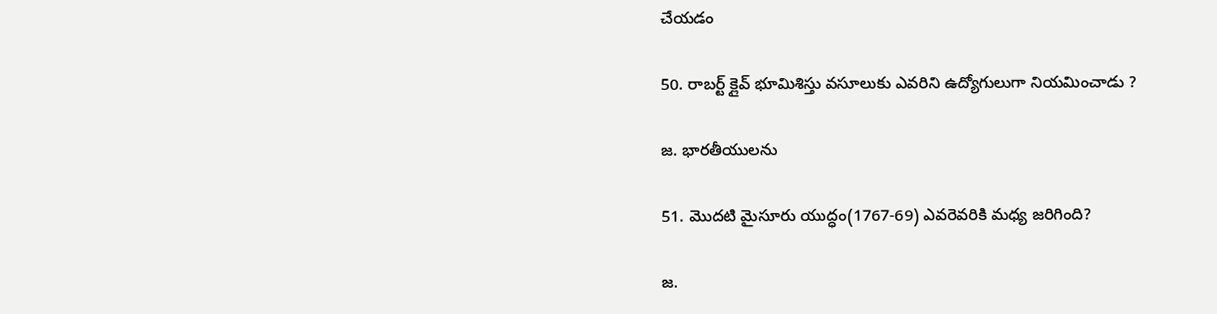చేయడం

50. రాబర్ట్ క్లైవ్ భూమిశిస్తు వసూలుకు ఎవరిని ఉద్యోగులుగా నియమించాడు ?

జ. భారతీయులను

51. మొదటి మైసూరు యుద్ధం(1767-69) ఎవరెవరికి మధ్య జరిగింది?

జ.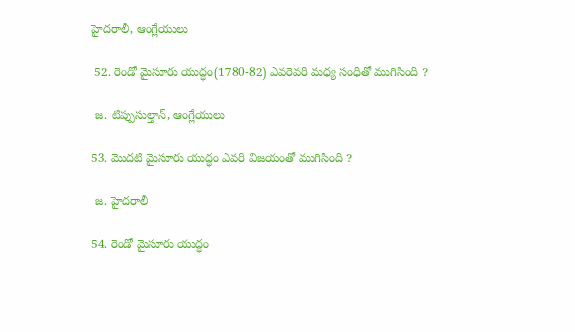హైదరాలీ, ఆంగ్లేయులు

 52. రెండో మైసూరు యుద్ధం(1780-82) ఎవరెవరి మధ్య సంధితో ముగిసింది ?

 జ. టిప్పుసుల్తాన్, ఆంగ్లేయులు

53. మొదటి మైసూరు యుద్ధం ఎవరి విజయంతో ముగిసింది ?

 జ. హైదరాలీ

54. రెండో మైసూరు యుద్ధం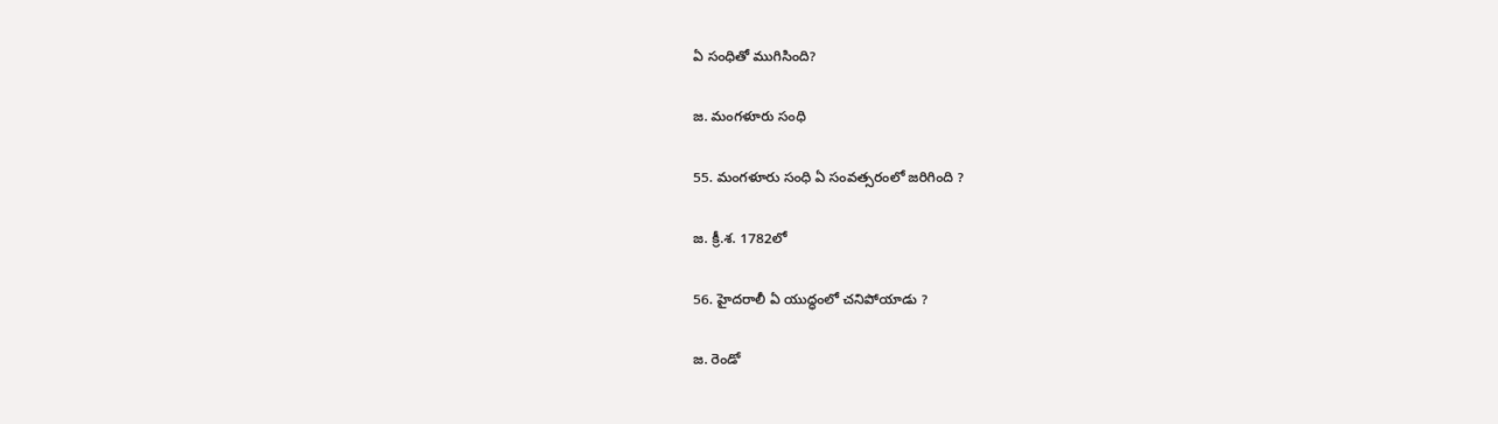ఏ సంధితో ముగిసింది?

జ. మంగళూరు సంధి

55. మంగళూరు సంధి ఏ సంవత్సరంలో జరిగింది ?

జ. క్రీ.శ. 1782లో

56. హైదరాలీ ఏ యుద్ధంలో చనిపోయాడు ?

జ. రెండో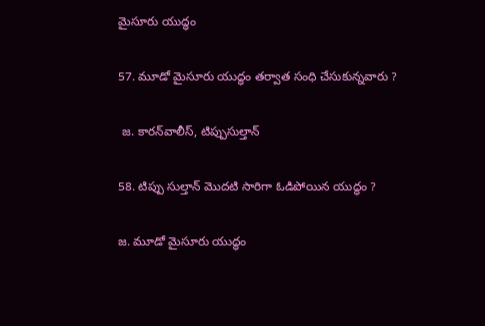మైసూరు యుద్ధం

57. మూడో మైసూరు యుద్ధం తర్వాత సంధి చేసుకున్నవారు ?

 జ. కారన్‌వాలీస్, టిప్పుసుల్తాన్

58. టిప్పు సుల్తాన్ మొదటి సారిగా ఓడిపోయిన యుద్ధం ?

జ. మూడో మైసూరు యుద్ధం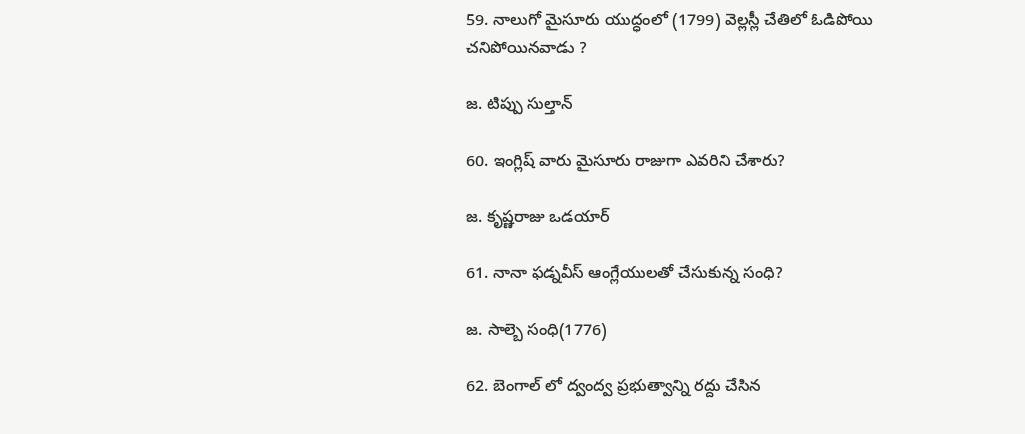59. నాలుగో మైసూరు యుద్ధంలో (1799) వెల్లస్లీ చేతిలో ఓడిపోయి చనిపోయినవాడు ?

జ. టిప్పు సుల్తాన్

60. ఇంగ్లిష్ వారు మైసూరు రాజుగా ఎవరిని చేశారు?

జ. కృష్ణరాజు ఒడయార్

61. నానా ఫడ్నవీస్ ఆంగ్లేయులతో చేసుకున్న సంధి?

జ. సాల్బె సంధి(1776)

62. బెంగాల్ లో ద్వంద్వ ప్రభుత్వాన్ని రద్దు చేసిన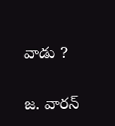వాడు ?

జ. వారన్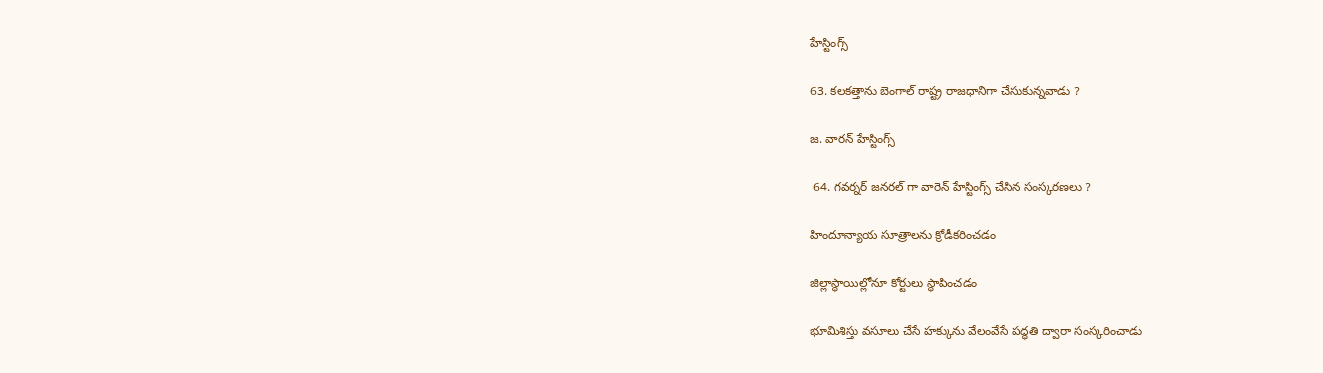హేస్టింగ్స్

63. కలకత్తాను బెంగాల్ రాష్ట్ర రాజధానిగా చేసుకున్నవాడు ?

జ. వారన్ హేస్టింగ్స్

 64. గవర్నర్ జనరల్ గా వారెన్ హేస్టింగ్స్ చేసిన సంస్కరణలు ?

హిందూన్యాయ సూత్రాలను క్రోడీకరించడం

జిల్లాస్థాయిల్లోనూ కోర్టులు స్థాపించడం

భూమిశిస్తు వసూలు చేసే హక్కును వేలంవేసే పద్ధతి ద్వారా సంస్కరించాడు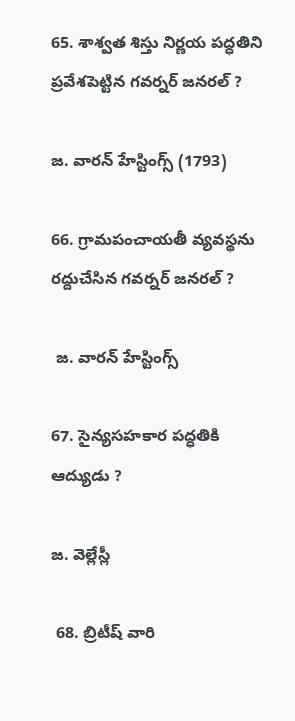65. శాశ్వత శిస్తు నిర్ణయ పద్ధతిని ప్రవేశపెట్టిన గవర్నర్ జనరల్ ?

జ. వారన్ హేస్టింగ్స్ (1793)

66. గ్రామపంచాయతీ వ్యవస్థను రద్దుచేసిన గవర్నర్ జనరల్ ?

 జ. వారన్ హేస్టింగ్స్

67. సైన్యసహకార పద్ధతికి ఆద్యుడు ?

జ. వెల్లేస్లీ

 68. బ్రిటీష్ వారి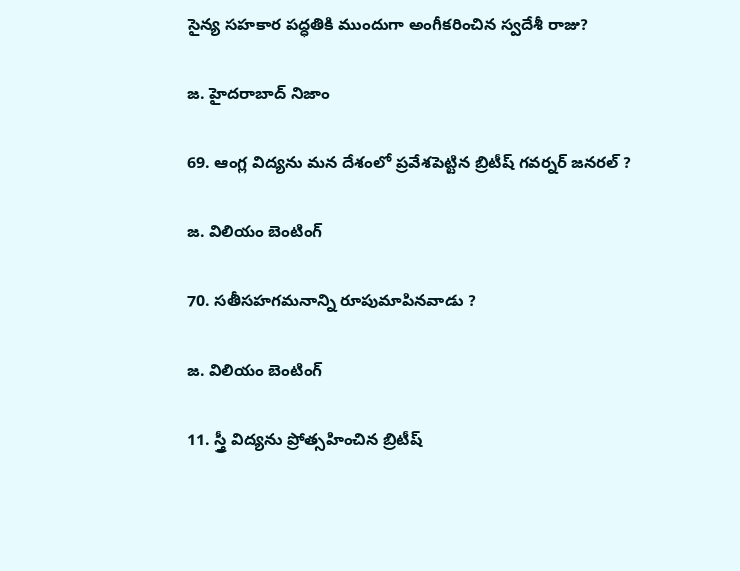సైన్య సహకార పద్ధతికి ముందుగా అంగీకరించిన స్వదేశీ రాజు?

జ. హైదరాబాద్ నిజాం

69. ఆంగ్ల విద్యను మన దేశంలో ప్రవేశపెట్టిన బ్రిటీష్ గవర్నర్ జనరల్ ?

జ. విలియం బెంటింగ్

70. సతీసహగమనాన్ని రూపుమాపినవాడు ?

జ. విలియం బెంటింగ్

11. స్త్రీ విద్యను ప్రోత్సహించిన బ్రిటీష్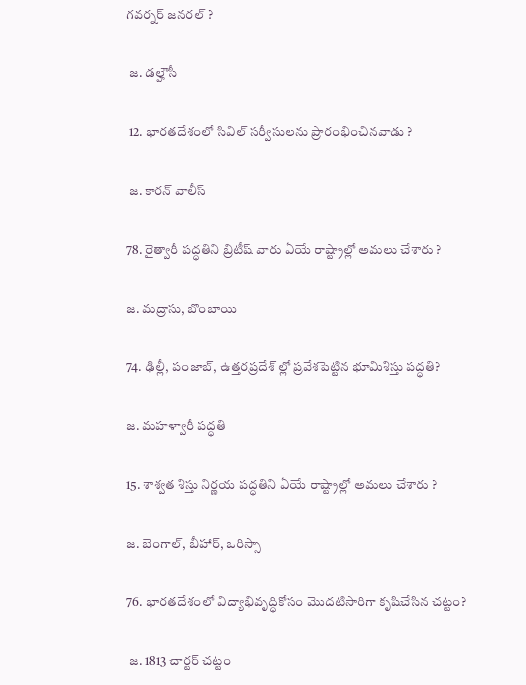గవర్నర్ జనరల్ ?

 జ. డ‌ల్హౌసీ

 12. భారతదేశంలో సివిల్ సర్వీసులను ప్రారంభించినవాడు ?

 జ. కారన్ వాలీస్

78. రైత్వారీ పద్ధతిని బ్రిటీష్ వారు ఏయే రాష్ట్రాల్లో అమలు చేశారు ?

జ. మద్రాసు, బొంబాయి

74. ఢిల్లీ, పంజాబ్, ఉత్తరప్రదేశ్ ల్లో ప్రవేశపెట్టిన భూమిశిస్తు పద్ధతి?

జ. మహళ్వారీ పద్ధతి

15. శాశ్వత శిస్తు నిర్ణయ పద్ధతిని ఏయే రాష్ట్రాల్లో అమలు చేశారు ?

జ. బెంగాల్, బీహార్, ఒరిస్సా

76. భారతదేశంలో విద్యాభివృద్ధికోసం మొదటిసారిగా కృషిచేసిన చట్టం?

 జ. 1813 చార్టర్ చట్టం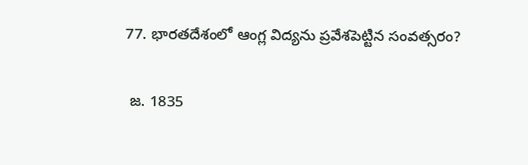77. భారతదేశంలో ఆంగ్ల విద్యను ప్రవేశపెట్టిన సంవత్సరం?

 జ. 1835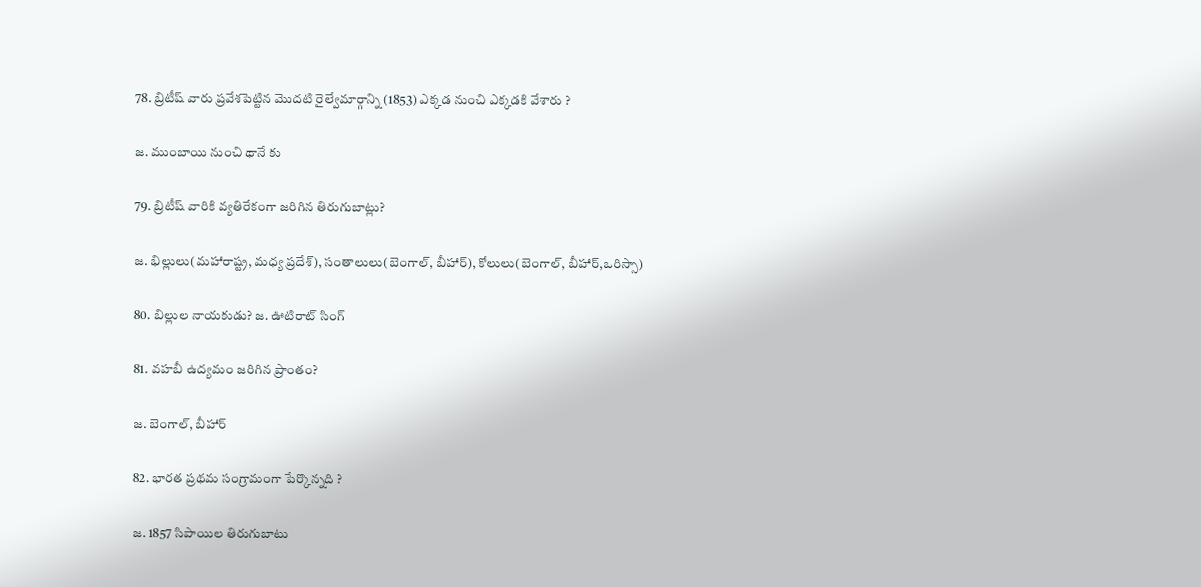78. బ్రిటీష్ వారు ప్రవేశపెట్టిన మొదటి రైల్వేమార్గాన్ని (1853) ఎక్కడ నుంచి ఎక్కడకి వేశారు ?

జ. ముంబాయి నుంచి థానే కు

79. బ్రిటీష్ వారికి వ్యతిరేకంగా జరిగిన తిరుగుబాట్లు?

జ. భిల్లులు(మహారాష్ట్ర, మధ్య ప్రదేశ్), సంతాలులు(బెంగాల్, బీహార్), కోలులు(బెంగాల్, బీహార్,ఒరిస్సా)

80. బిల్లుల నాయకుడు? జ. ఊటిరాట్ సింగ్

81. వహబీ ఉద్యమం జరిగిన ప్రాంతం?

జ. బెంగాల్, బీహార్

82. భారత ప్రథమ సంగ్రామంగా పేర్కొన్నది ?

జ. 1857 సిపాయిల తిరుగుబాటు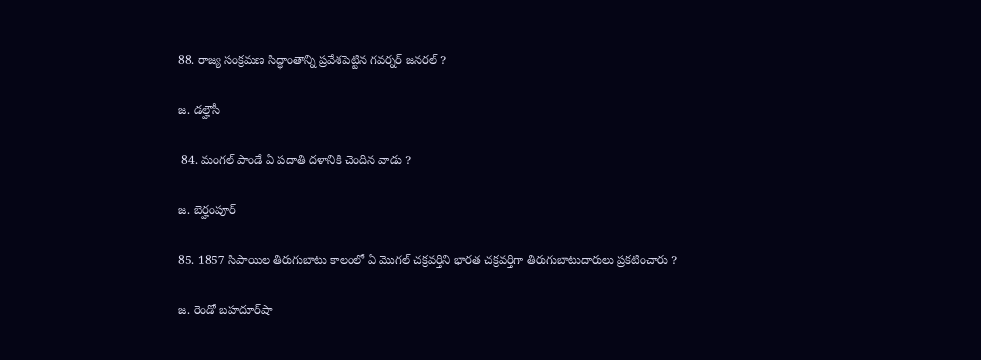88. రాజ్య సంక్రమణ సిద్ధాంతాన్ని ప్రవేశపెట్టిన గవర్నర్ జనరల్ ?

జ. డ‌ల్హౌసీ

 84. మంగల్ పాండే ఏ పదాతి దళానికి చెందిన వాడు ?

జ. బెర్హంపూర్

85. 1857 సిపాయిల తిరుగుబాటు కాలంలో ఏ మొగల్ చక్రవర్తిని భారత చక్రవర్తిగా తిరుగుబాటుదారులు ప్రకటించారు ?

జ. రెండో బహదూర్‌షా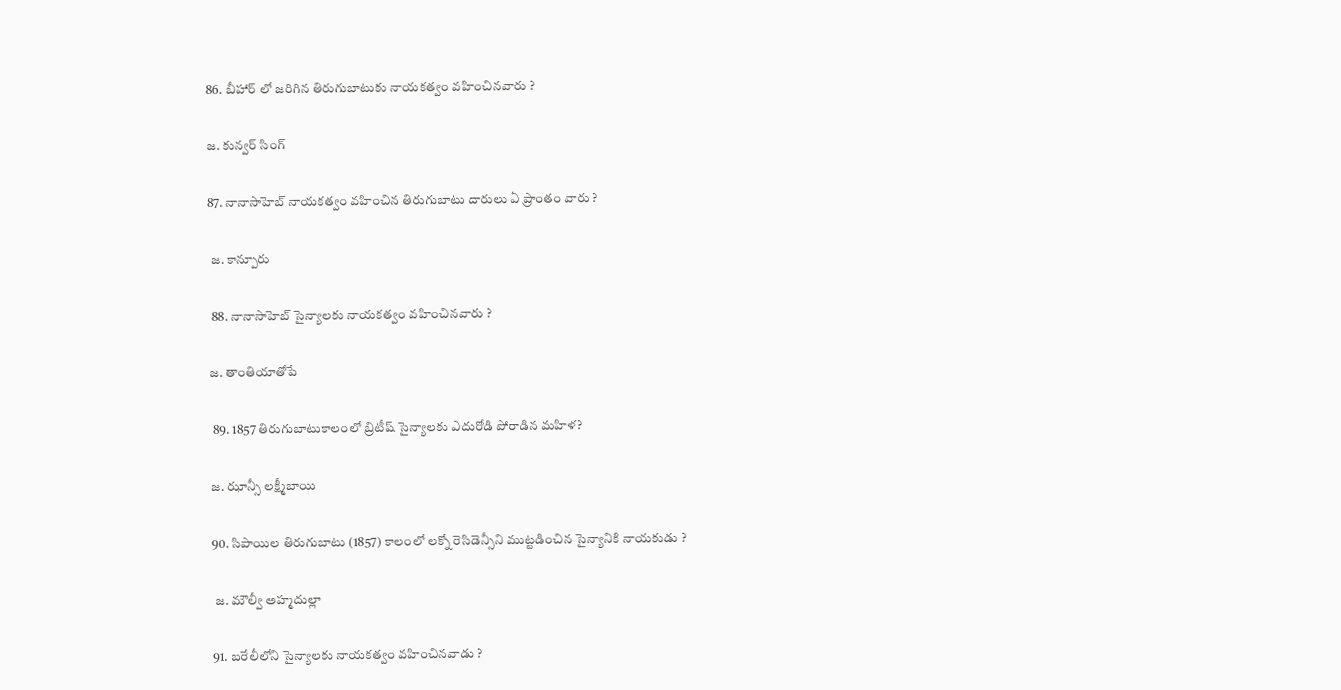86. బీహార్ లో జరిగిన తిరుగుబాటుకు నాయకత్వం వహించినవారు ?

జ. కున్వర్ సింగ్

87. నానాసాహెబ్ నాయకత్వం వహించిన తిరుగుబాటు దారులు ఏ ప్రాంతం వారు ?

 జ. కాన్పూరు

 88. నానాసాహెబ్ సైన్యాలకు నాయకత్వం వహించినవారు ?

జ. తాంతియాతోపే

 89. 1857 తిరుగుబాటుకాలంలో బ్రిటీష్ సైన్యాలకు ఎదురోడి పోరాడిన మహిళ?

జ. ఝాన్సీ లక్ష్మీబాయి

90. సిపాయిల తిరుగుబాటు (1857) కాలంలో లక్నో రెసిడెన్సీని ముట్టడించిన సైన్యానికి నాయకుడు ?

 జ. మౌల్వీ అహ్మదుల్లా

91. బరేలీలోని సైన్యాలకు నాయకత్వం వహించినవాడు ?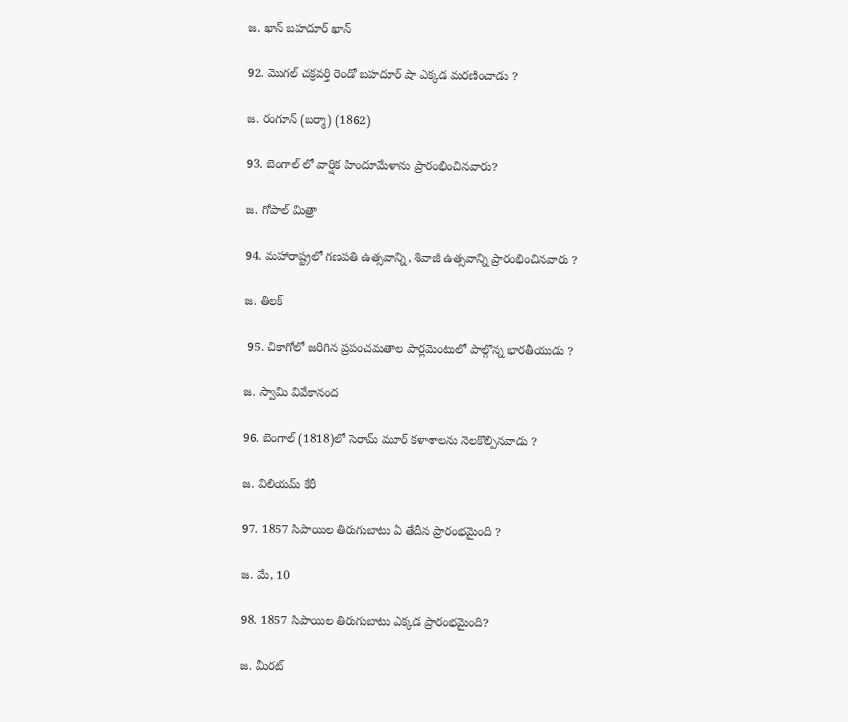జ. ఖాన్ బహదూర్ ఖాన్

92. మొగల్ చక్రవర్తి రెండో బహదూర్ షా ఎక్కడ మరణించాడు ?

జ. రంగూన్ (బర్మా) (1862)

93. బెంగాల్ లో వార్షిక హిందూమేళాను ప్రారంభించినవారు?

జ. గోపాల్ మిత్రా

94. మహారాష్ట్రలో గణపతి ఉత్సవాన్ని, శివాజీ ఉత్సవాన్ని ప్రారంభించినవారు ?

జ. తిలక్

 95. చికాగోలో జరిగిన ప్రపంచమతాల పార్లమెంటులో పాల్గొన్న భారతీయుడు ?

జ. స్వామి వివేకానంద

96. బెంగాల్ (1818)లో సెరామ్ మూర్ కళాశాలను నెలకొల్పినవాడు ?

జ. విలియమ్ కేరీ

97. 1857 సిపాయిల తిరుగుబాటు ఏ తేదీన ప్రారంభమైంది ?

జ. మే, 10

98. 1857 సిపాయిల తిరుగుబాటు ఎక్కడ ప్రారంభమైంది?

జ. మీరట్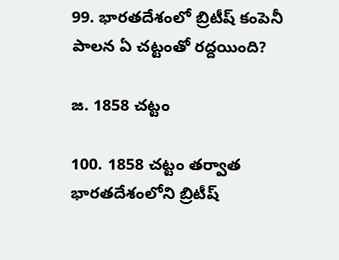99. భారతదేశంలో బ్రిటీష్ కంపెనీ పాలన ఏ చట్టంతో రద్దయింది?

జ. 1858 చట్టం

100. 1858 చట్టం తర్వాత భారతదేశంలోని బ్రిటీష్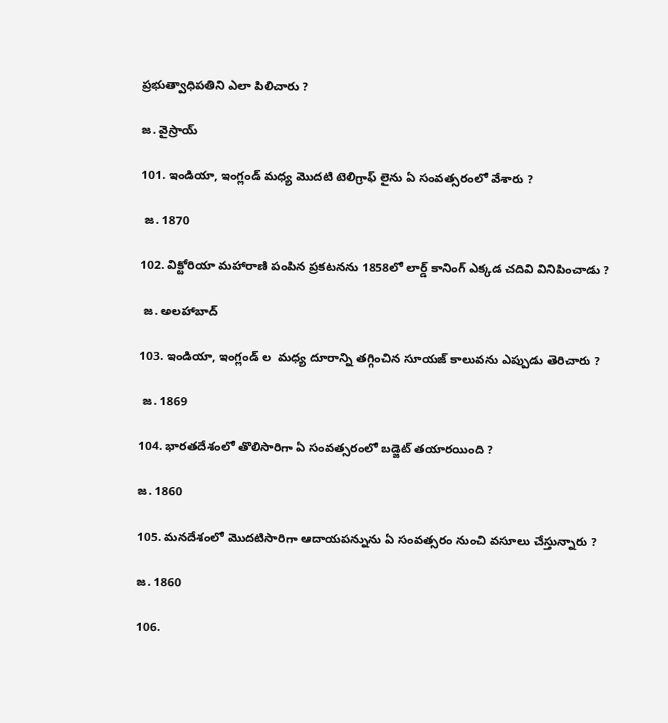ప్రభుత్వాధిపతిని ఎలా పిలిచారు ?

జ. వైస్రాయ్

101. ఇండియా, ఇంగ్లండ్ మధ్య మొదటి టెలిగ్రాఫ్ లైను ఏ సంవత్సరంలో వేశారు ?

 జ. 1870

102. విక్టోరియా మహారాణి పంపిన ప్రకటనను 1858లో లార్డ్ కానింగ్ ఎక్కడ చదివి వినిపించాడు ?

 జ. అలహాబాద్

103. ఇండియా, ఇంగ్లండ్ ల  మధ్య దూరాన్ని తగ్గించిన సూయజ్ కాలువను ఎప్పుడు తెరిచారు ?

 జ. 1869

104. భారతదేశంలో తొలిసారిగా ఏ సంవత్సరంలో బడ్జెట్ తయారయింది ?

జ. 1860

105. మనదేశంలో మొదటిసారిగా ఆదాయపన్నును ఏ సంవత్సరం నుంచి వసూలు చేస్తున్నారు ?

జ. 1860

106.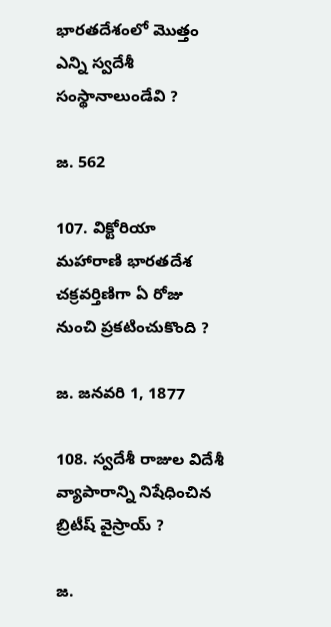భారతదేశంలో మొత్తం ఎన్ని స్వదేశీ సంస్థానాలుండేవి ?

జ. 562

107. విక్టోరియా మహారాణి భారతదేశ చక్రవర్తిణిగా ఏ రోజు నుంచి ప్రకటించుకొంది ?

జ. జనవరి 1, 1877

108. స్వదేశీ రాజుల విదేశీ వ్యాపారాన్ని నిషేధించిన బ్రిటీష్ వైస్రాయ్ ?

జ.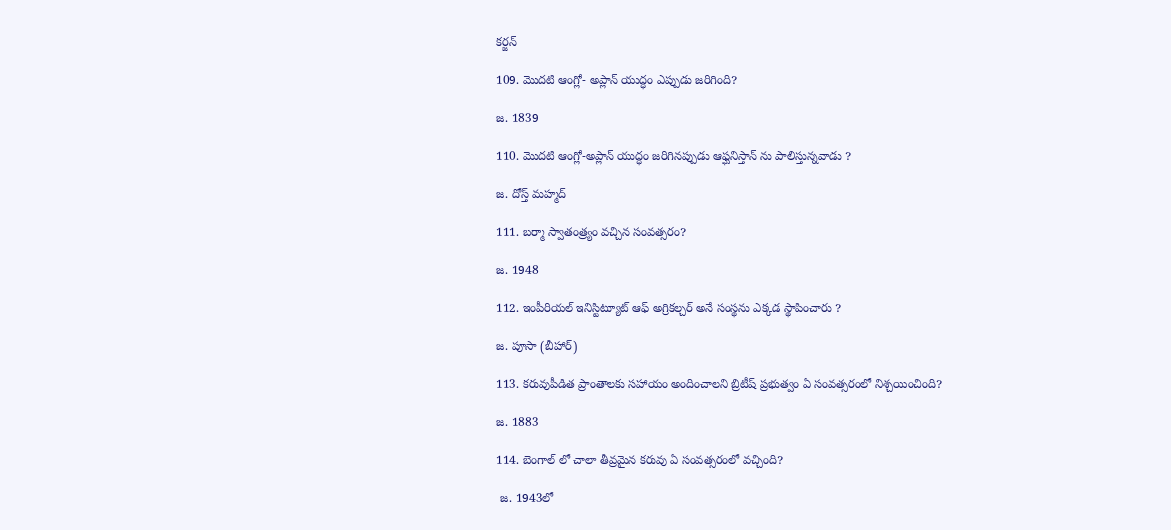కర్జన్

109. మొదటి ఆంగ్లో- అప్లాన్ యుద్ధం ఎప్పుడు జరిగింది?

జ. 1839

110. మొదటి ఆంగ్లో-అప్లాన్ యుద్ధం జరిగినప్పుడు ఆఫ్ఘనిస్తాన్ ను పాలిస్తున్నవాడు ?

జ. దోస్త్ మహ్మద్

111. బర్మా స్వాతంత్ర్యం వచ్చిన సంవత్సరం?

జ. 1948

112. ఇంపీరియల్ ఇనిస్టిట్యూట్ ఆఫ్ అగ్రికల్చర్ అనే సంస్థను ఎక్కడ స్థాపించారు ?

జ. పూసా (బీహార్)

113. కరువుపీడిత ప్రాంతాలకు సహాయం అందించాలని బ్రిటీష్ ప్రభుత్వం ఏ సంవత్సరంలో నిశ్చయించింది?

జ. 1883

114. బెంగాల్ లో చాలా తీవ్రమైన కరువు ఏ సంవత్సరంలో వచ్చింది?

 జ. 1943లో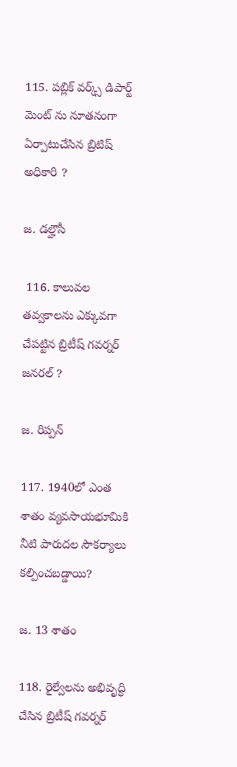115. పబ్లిక్ వర్క్స్ డిపార్ట్ మెంట్ ను నూతనంగా ఏర్పాటుచేసిన బ్రిటిష్ అధికారి ?

జ. డ‌ల్హౌసీ

 116. కాలువల తవ్వకాలను ఎక్కువగా చేపట్టిన బ్రిటీష్ గవర్నర్ జనరల్ ?

జ. రిప్పన్

117. 1940లో ఎంత శాతం వ్యవసాయభూమికి నీటి పారుదల సౌకర్యాలు కల్పించబడ్డాయి?

జ. 13 శాతం

118. రైల్వేలను అభివృద్ధి చేసిన బ్రిటీష్ గవర్నర్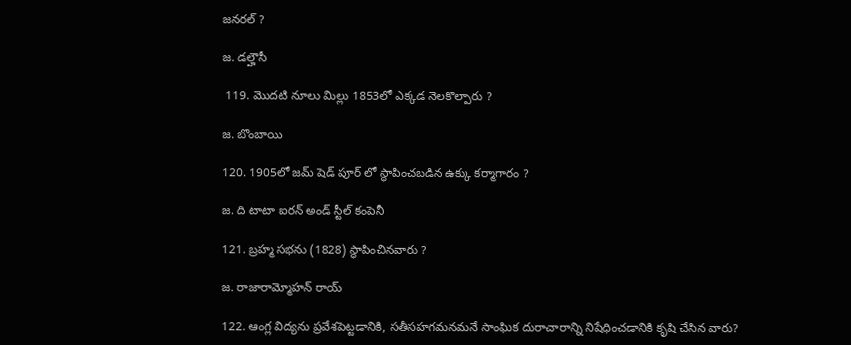జనరల్ ?

జ. డ‌ల్హౌసీ

 119. మొదటి నూలు మిల్లు 1853లో ఎక్కడ నెలకొల్పారు ?

జ. బొంబాయి

120. 1905లో జమ్ షెడ్ పూర్ లో స్థాపించబడిన ఉక్కు కర్మాగారం ?

జ. ది టాటా ఐరన్ అండ్ స్టీల్ కంపెనీ

121. బ్రహ్మ సభను (1828) స్థాపించినవారు ?

జ. రాజారామ్మోహన్ రాయ్

122. ఆంగ్ల విద్యను ప్రవేశపెట్టడానికి, సతీసహగమనమనే సాంఘిక దురాచారాన్ని నిషేధించడానికి కృషి చేసిన వారు?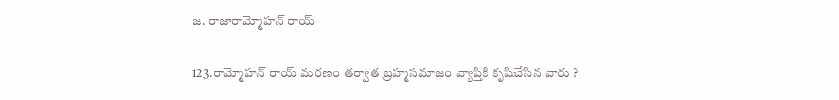జ. రాజారామ్మోహన్ రాయ్

123.రామ్మోహన్ రాయ్ మరణం తర్వాత బ్రహ్మసమాజం వ్యాప్తికి కృషిచేసిన వారు ?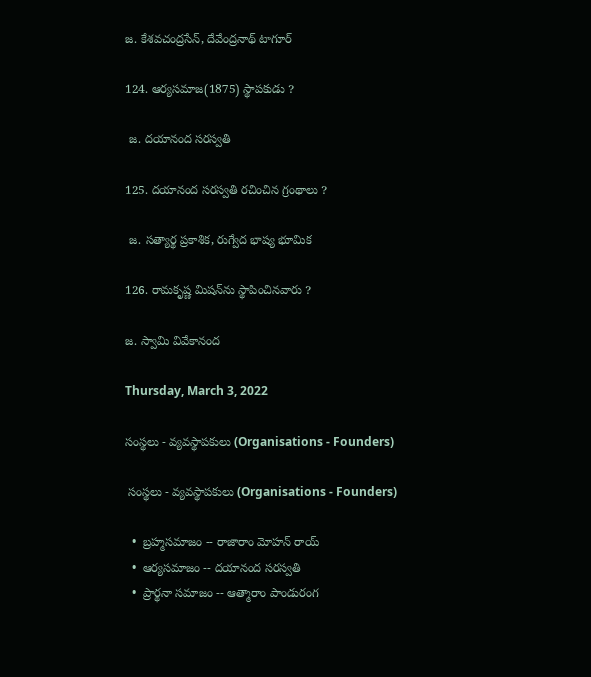జ. కేశవచంద్రసేన్, దేవేంద్రనాథ్ టాగూర్

124. ఆర్యసమాజ(1875) స్థాపకుడు ?

 జ. దయానంద సరస్వతి

125. దయానంద సరస్వతి రచించిన గ్రంథాలు ?

 జ. సత్యార్థ ప్రకాశిక, రుగ్వేద భాష్య భూమిక

126. రామకృష్ణ మిషన్‌ను స్థాపించినవారు ?

జ. స్వామి వివేకానంద

Thursday, March 3, 2022

సంస్థలు - వ్యవస్థాపకులు (Organisations - Founders)

 సంస్థలు - వ్యవస్థాపకులు (Organisations - Founders)

  •  బ్రహ్మసమాజం -- రాజారాం మోహన్ రాయ్
  •  ఆర్యసమాజం -- దయానంద సరస్వతి
  •  ప్రార్థనా సమాజం -- ఆత్మారాం పాండురంగ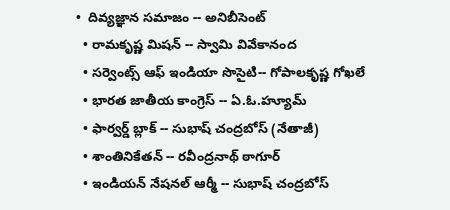•  దివ్యజ్ఞాన సమాజం -- అనిబీసెంట్
  • రామకృష్ణ మిషన్ -- స్వామి వివేకానంద
  • సర్వెంట్స్ ఆఫ్ ఇండియా సొసైటి-- గోపాలకృష్ణ గోఖలే
  • భారత జాతీయ కాంగ్రెస్ -- ఏ.ఓ.హ్యూమ్
  • ఫార్వర్డ్ బ్లాక్ -- సుభాష్ చంద్రబోస్ (నేతాజీ)
  • శాంతినికేతన్ -- రవీంద్రనాథ్ ఠాగూర్
  • ఇండియన్ నేషనల్ ఆర్మీ -- సుభాష్ చంద్రబోస్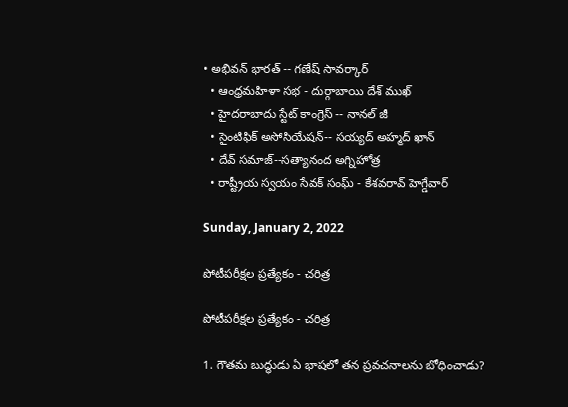• అభివన్ భారత్ -- గణేష్ సావర్కార్
  • ఆంధ్రమహిళా సభ - దుర్గాబాయి దేశ్ ముఖ్
  • హైదరాబాదు స్టేట్ కాంగ్రెస్ -- నానల్ జీ
  • సైంటిఫిక్ అసోసియేషన్-- సయ్యద్ అహ్మద్ ఖాన్
  • దేవ్ సమాజ్--సత్యానంద అగ్నిహోత్ర
  • రాష్ట్రీయ స్వయం సేవక్ సంఘ్ - కేశవరావ్ హెగ్డేవార్

Sunday, January 2, 2022

పోటీపరీక్షల ప్రత్యేకం - చరిత్ర

పోటీపరీక్షల ప్రత్యేకం - చరిత్ర

1. గౌతమ బుద్ధుడు ఏ భాషలో తన ప్రవచనాలను బోధించాడు?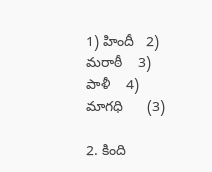1) హిందీ   2) మరాఠీ    3) పాళీ    4) మాగధి      (3)

2. కింది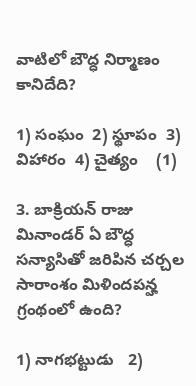వాటిలో బౌద్ధ నిర్మాణం కానిదేది?

1) సంఘం  2) స్థూపం  3) విహారం  4) చైత్యం    (1)

3. బాక్రియన్ రాజు మినాండర్ ఏ బౌద్ధ సన్యాసితో జరిపిన చర్చల సారాంశం మిళిందపన్హ గ్రంథంలో ఉంది?

1) నాగభట్టుడు   2)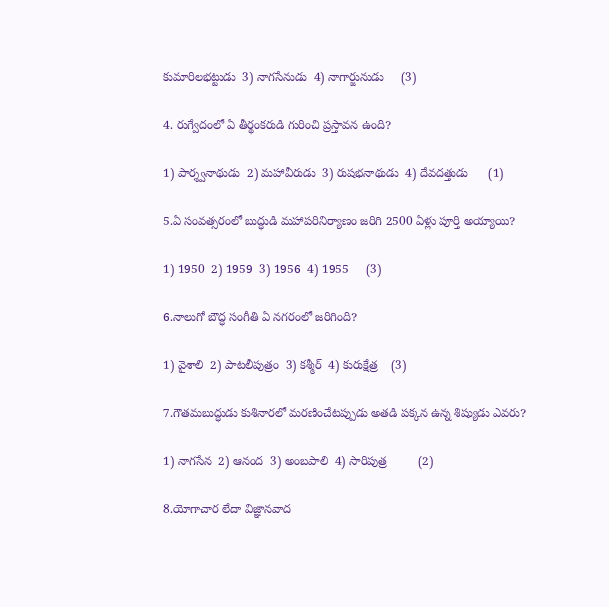కుమారిలభట్టుడు  3) నాగసేనుడు  4) నాగార్జునుడు     (3)

4. రుగ్వేదంలో ఏ తీర్థంకరుడి గురించి ప్రస్తావన ఉంది?

1) పార్శ్వనాథుడు  2) మహావీరుడు  3) రుషభనాథుడు  4) దేవదత్తుడు      (1)

5.ఏ సంవత్సరంలో బుద్ధుడి మహాపరినిర్యాణం జరిగి 2500 ఏళ్లు పూర్తి అయ్యాయి?

1) 1950  2) 1959  3) 1956  4) 1955     (3)

6.నాలుగో బౌద్ధ సంగీతి ఏ నగరంలో జరిగింది?

1) వైశాలి  2) పాటలీపుత్రం  3) కశ్మీర్  4) కురుక్షేత్ర    (3)

7.గౌతమబుద్ధుడు కుశినారలో మరణించేటప్పుడు అతడి పక్కన ఉన్న శిష్యుడు ఎవరు?

1) నాగసేన  2) ఆనంద  3) అంబపాలి  4) సారిపుత్ర         (2)

8.యోగాచార లేదా విజ్ఞానవాద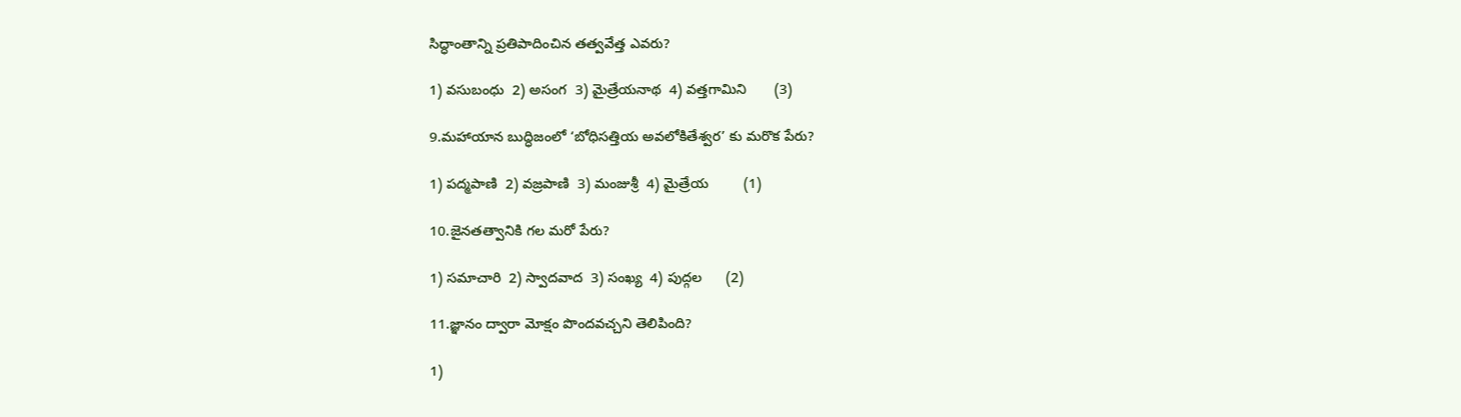సిద్ధాంతాన్ని ప్రతిపాదించిన తత్వవేత్త ఎవరు?

1) వసుబంధు  2) అసంగ  3) మైత్రేయనాథ  4) వత్తగామిని       (3)

9.మహాయాన బుద్ధిజంలో ‘బోధిసత్తియ అవలోకితేశ్వర’ కు మరొక పేరు?

1) పద్మపాణి  2) వజ్రపాణి  3) మంజుశ్రీ  4) మైత్రేయ         (1)

10.జైనతత్వానికి గల మరో పేరు?

1) సమాచారి  2) స్వాదవాద  3) సంఖ్య  4) పుద్గల      (2)

11.జ్ఞానం ద్వారా మోక్షం పొందవచ్చని తెలిపింది?

1)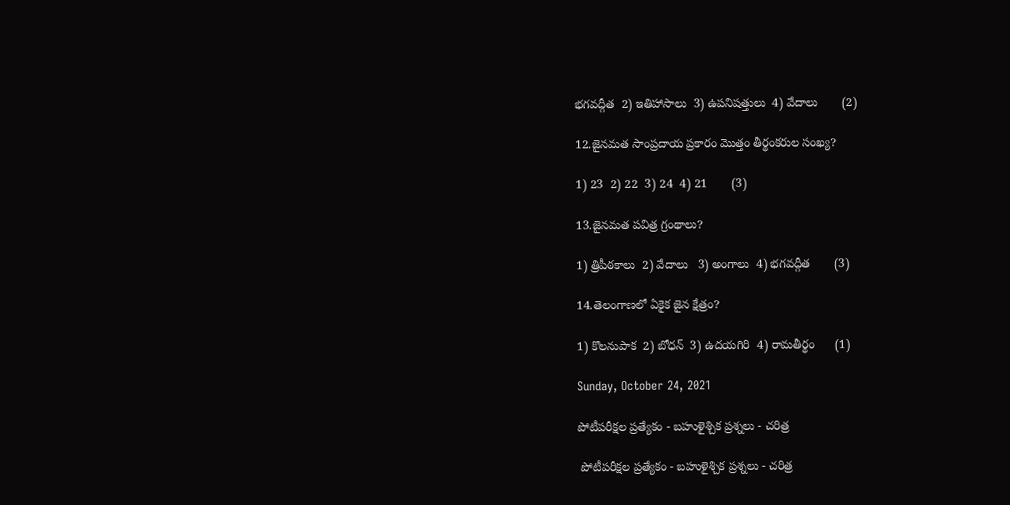భగవద్గీత  2) ఇతిహాసాలు  3) ఉపనిషత్తులు  4) వేదాలు       (2)

12.జైనమత సాంప్రదాయ ప్రకారం మొత్తం తీర్థంకరుల సంఖ్య?

1) 23  2) 22  3) 24  4) 21       (3)

13.జైనమత పవిత్ర గ్రంథాలు?

1) త్రిపీఠకాలు  2) వేదాలు   3) అంగాలు  4) భగవద్గీత       (3)

14.తెలంగాణలో ఏకైక జైన క్షేత్రం?

1) కొలనుపాక  2) బోధన్  3) ఉదయగిరి  4) రామతీర్థం      (1)

Sunday, October 24, 2021

పోటీపరీక్షల ప్రత్యేకం - బహుళైశ్చిక ప్రశ్నలు - చరిత్ర

 పోటీపరీక్షల ప్రత్యేకం - బహుళైశ్చిక ప్రశ్నలు - చరిత్ర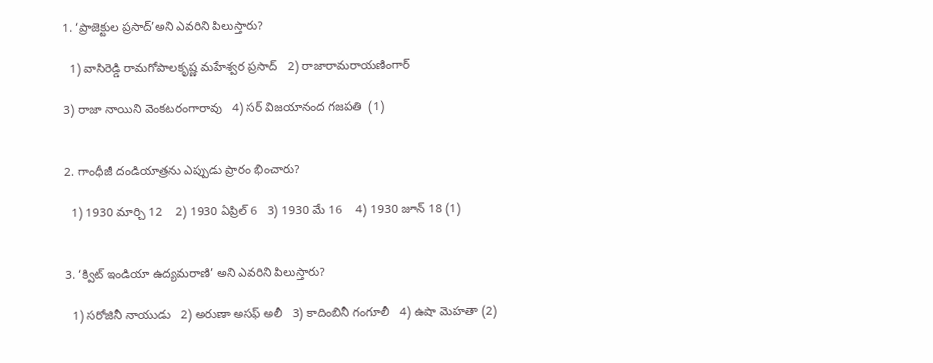1. ‘ప్రాజెక్టుల ప్రసాద్’అని ఎవరిని పిలుస్తారు?

  1) వాసిరెడ్డి రామగోపాలకృష్ణ మహేశ్వర ప్రసాద్   2) రాజారామరాయణింగార్

3) రాజా నాయిని వెంకటరంగారావు   4) సర్ విజయానంద గజపతి  (1)


2. గాంధీజీ దండియాత్రను ఎప్పుడు ప్రారం భించారు?

  1) 1930 మార్చి 12    2) 1930 ఏప్రిల్ 6   3) 1930 మే 16    4) 1930 జూన్ 18 (1)


3. ‘క్విట్ ఇండియా ఉద్యమరాణి’ అని ఎవరిని పిలుస్తారు?

  1) సరోజినీ నాయుడు   2) అరుణా అసఫ్ అలీ   3) కాదింబినీ గంగూలీ   4) ఉషా మెహతా (2)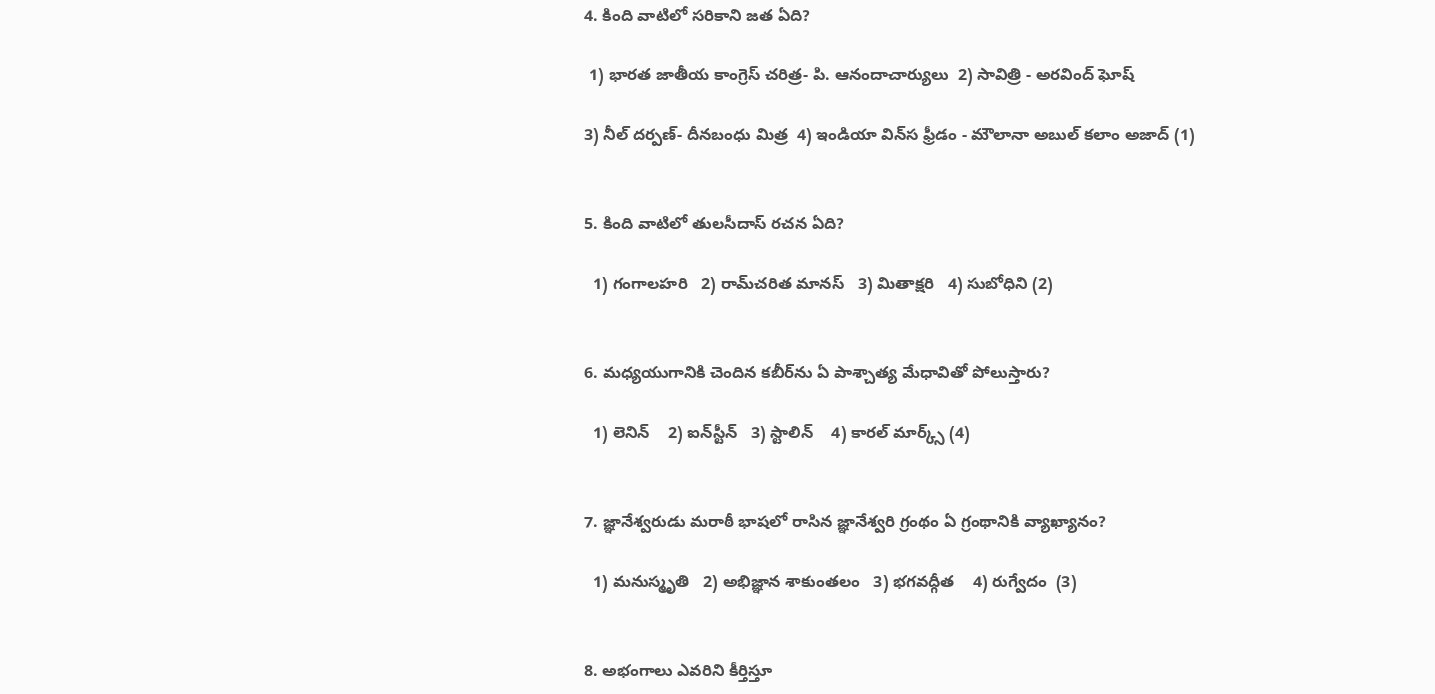4. కింది వాటిలో సరికాని జత ఏది?

 1) భారత జాతీయ కాంగ్రెస్ చరిత్ర- పి. ఆనందాచార్యులు  2) సావిత్రి - అరవింద్ ఘోష్

3) నీల్ దర్పణ్- దీనబంధు మిత్ర  4) ఇండియా విన్‌‌స ఫ్రీడం - మౌలానా అబుల్ కలాం అజాద్ (1)


5. కింది వాటిలో తులసీదాస్ రచన ఏది?

  1) గంగాలహరి   2) రామ్‌చరిత మానస్   3) మితాక్షరి   4) సుబోధిని (2)


6. మధ్యయుగానికి చెందిన కబీర్‌ను ఏ పాశ్చాత్య మేధావితో పోలుస్తారు?

  1) లెనిన్    2) ఐన్‌స్టీన్   3) స్టాలిన్    4) కారల్ మార్క్స్ (4)


7. జ్ఞానేశ్వరుడు మరాఠీ భాషలో రాసిన జ్ఞానేశ్వరి గ్రంథం ఏ గ్రంథానికి వ్యాఖ్యానం?

  1) మనుస్మృతి   2) అభిజ్ఞాన శాకుంతలం   3) భగవద్గీత    4) రుగ్వేదం  (3)


8. అభంగాలు ఎవరిని కీర్తిస్తూ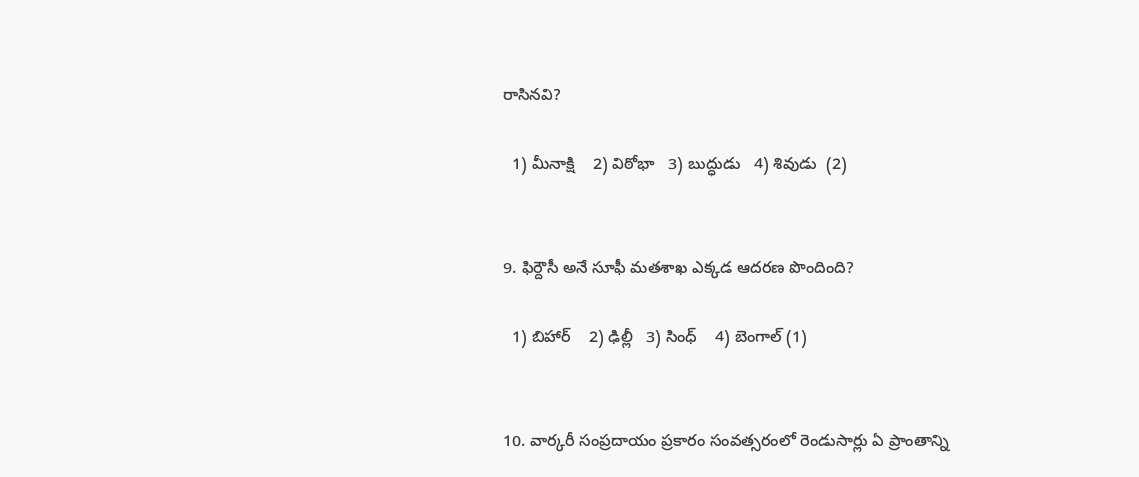రాసినవి?

  1) మీనాక్షి    2) విఠోభా   3) బుద్ధుడు   4) శివుడు  (2)


9. ఫిర్దౌసీ అనే సూఫీ మతశాఖ ఎక్కడ ఆదరణ పొందింది?

  1) బిహార్    2) ఢిల్లీ   3) సింధ్    4) బెంగాల్ (1)


10. వార్కరీ సంప్రదాయం ప్రకారం సంవత్సరంలో రెండుసార్లు ఏ ప్రాంతాన్ని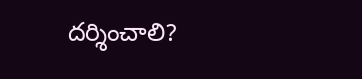దర్శించాలి?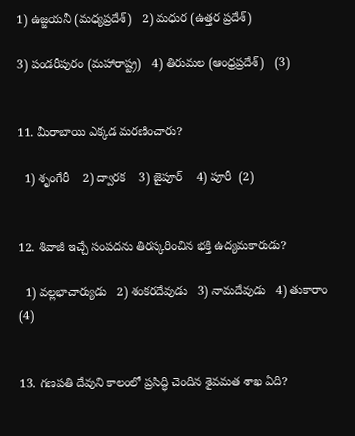1) ఉజ్జయనీ (మధ్యప్రదేశ్)   2) మధుర (ఉత్తర ప్రదేశ్)

3) పండరీపురం (మహారాష్ట్ర)   4) తిరుమల (ఆంధ్రప్రదేశ్)   (3)


11. మీరాబాయి ఎక్కడ మరణించారు?

  1) శృంగేరీ    2) ద్వారక    3) జైపూర్    4) పూరీ  (2)


12. శివాజీ ఇచ్చే సంపదను తిరస్కరించిన భక్తి ఉద్యమకారుడు?

  1) వల్లభాచార్యుడు   2) శంకరదేవుడు   3) నామదేవుడు   4) తుకారాం  (4)


13. గణపతి దేవుని కాలంలో ప్రసిద్ధి చెందిన శైవమత శాఖ ఏది?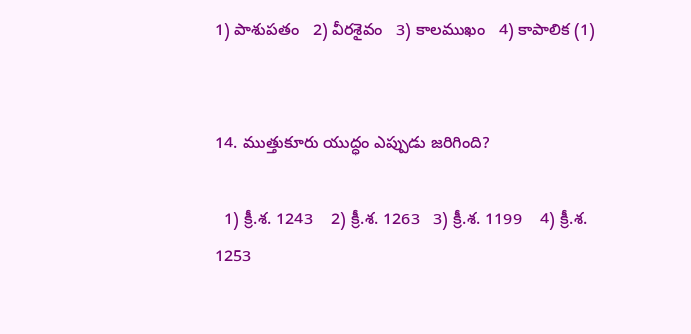1) పాశుపతం   2) వీరశైవం   3) కాలముఖం   4) కాపాలిక (1)


14. ముత్తుకూరు యుద్ధం ఎప్పుడు జరిగింది?

  1) క్రీ.శ. 1243    2) క్రీ.శ. 1263   3) క్రీ.శ. 1199    4) క్రీ.శ. 1253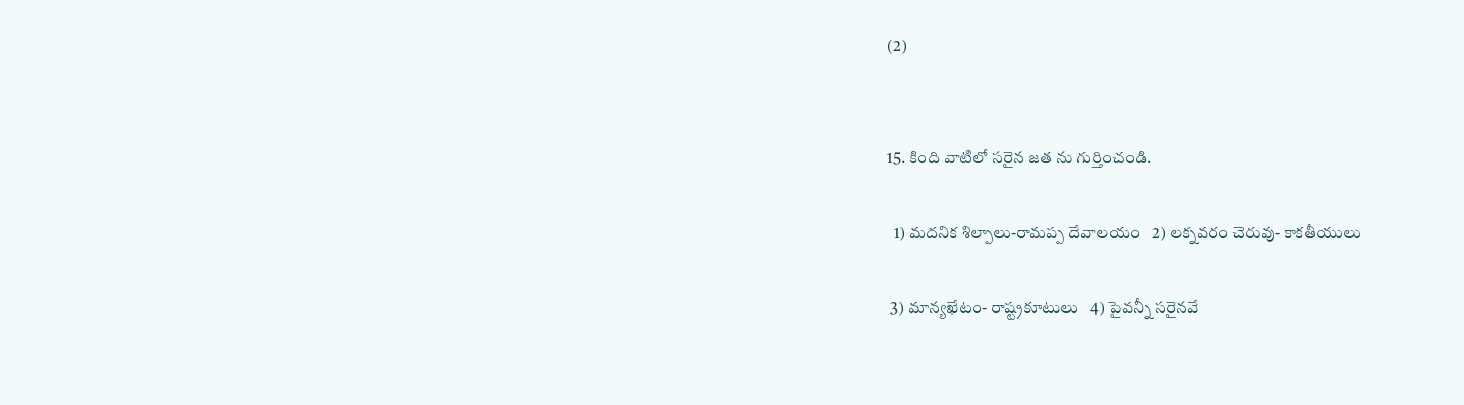(2)


15. కింది వాటిలో సరైన జత ను గుర్తించండి.

  1) మదనిక శిల్పాలు-రామప్ప దేవాలయం   2) లక్నవరం చెరువు- కాకతీయులు

 3) మాన్యఖేటం- రాష్ట్రకూటులు   4) పైవన్నీ సరైనవే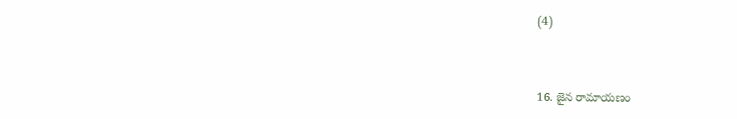(4)


16. జైన రామాయణం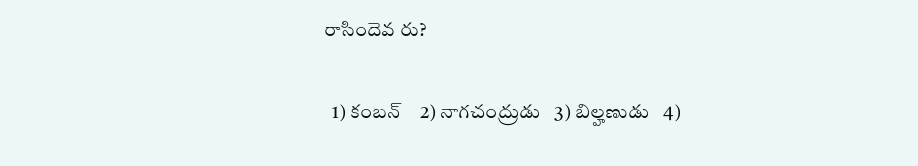రాసిందెవ రు?

  1) కంబన్    2) నాగచంద్రుడు   3) బిల్హణుడు   4)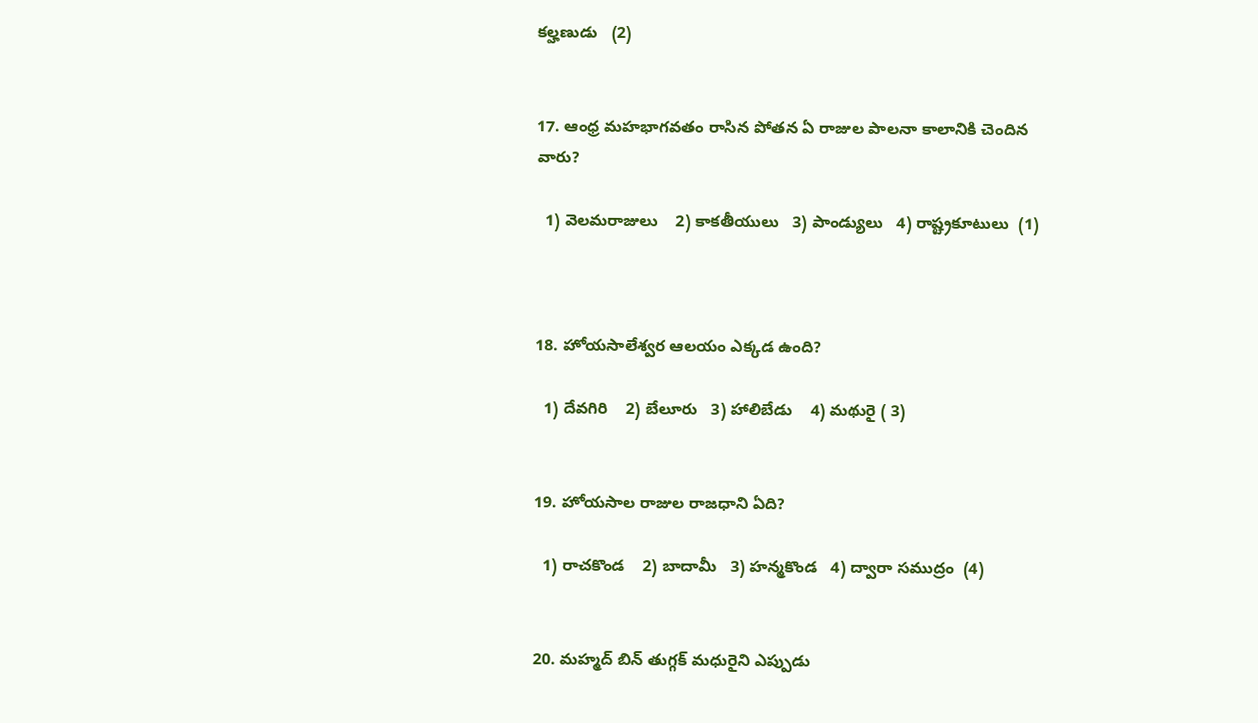కల్హణుడు   (2)


17. ఆంధ్ర మహభాగవతం రాసిన పోతన ఏ రాజుల పాలనా కాలానికి చెందిన వారు?

  1) వెలమరాజులు    2) కాకతీయులు   3) పాండ్యులు   4) రాష్ట్రకూటులు  (1)



18. హోయసాలేశ్వర ఆలయం ఎక్కడ ఉంది?

  1) దేవగిరి    2) బేలూరు   3) హాలిబేడు    4) మథురై ( 3)


19. హోయసాల రాజుల రాజధాని ఏది?

  1) రాచకొండ    2) బాదామీ   3) హన్మకొండ   4) ద్వారా సముద్రం  (4)


20. మహ్మద్ బిన్ తుగ్గక్ మధురైని ఎప్పుడు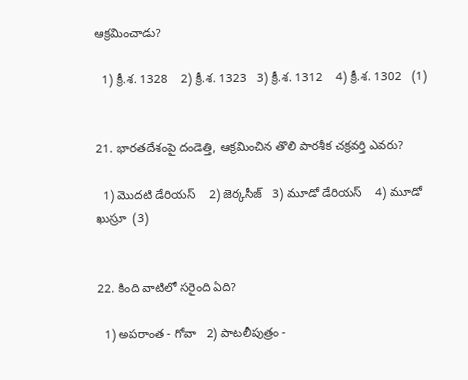ఆక్రమించాడు?

  1) క్రీ.శ. 1328    2) క్రీ.శ. 1323   3) క్రీ.శ. 1312    4) క్రీ.శ. 1302   (1)


21. భారతదేశంపై దండెత్తి, ఆక్రమించిన తొలి పారశీక చక్రవర్తి ఎవరు?

  1) మొదటి డేరియస్    2) జెర్కసీజ్   3) మూడో డేరియస్    4) మూడో ఖుస్రూ  (3)


22. కింది వాటిలో సరైంది ఏది?

  1) అపరాంత - గోవా   2) పాటలీపుత్రం -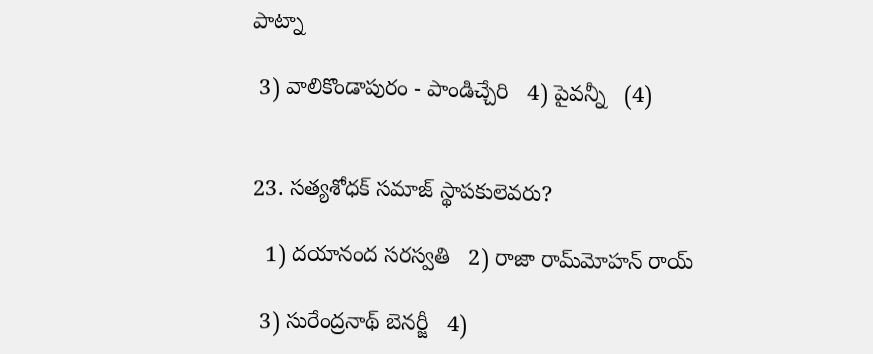పాట్నా

 3) వాలికొండాపురం - పాండిచ్చేరి   4) పైవన్నీ   (4)


23. సత్యశోధక్ సమాజ్ స్థాపకులెవరు?

  1) దయానంద సరస్వతి   2) రాజా రామ్‌మోహన్ రాయ్

 3) సురేంద్రనాథ్ బెనర్జీ   4)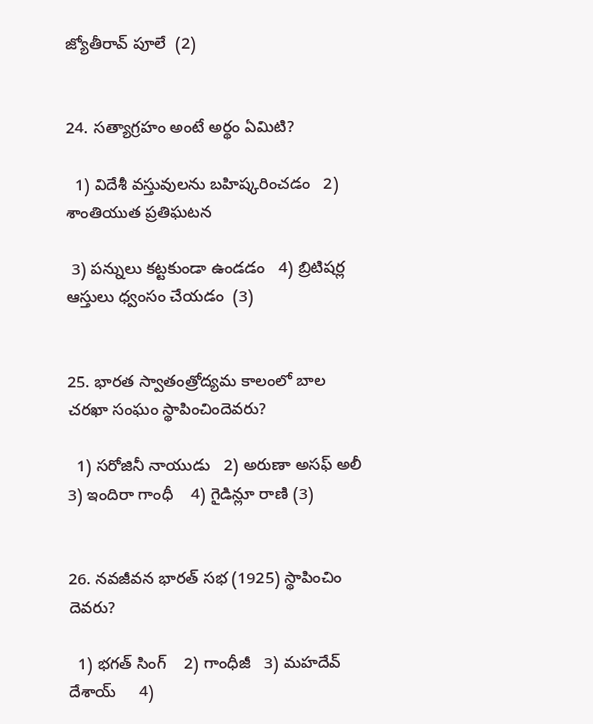జ్యోతీరావ్ పూలే  (2)


24. సత్యాగ్రహం అంటే అర్థం ఏమిటి?

  1) విదేశీ వస్తువులను బహిష్కరించడం   2) శాంతియుత ప్రతిఘటన

 3) పన్నులు కట్టకుండా ఉండడం   4) బ్రిటిషర్ల ఆస్తులు ధ్వంసం చేయడం  (3)


25. భారత స్వాతంత్రోద్యమ కాలంలో బాల చరఖా సంఘం స్థాపించిందెవరు?

  1) సరోజినీ నాయుడు   2) అరుణా అసఫ్ అలీ   3) ఇందిరా గాంధీ    4) గైడిన్లూ రాణి (3)


26. నవజీవన భారత్ సభ (1925) స్థాపించిం దెవరు?

  1) భగత్ సింగ్    2) గాంధీజీ   3) మహదేవ్ దేశాయ్     4)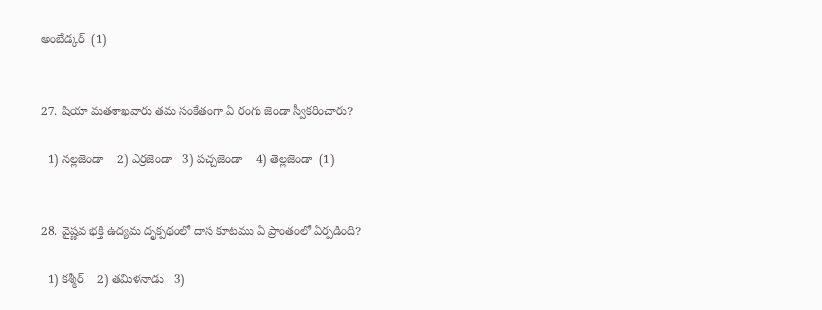అంబేడ్కర్  (1)


27. షియా మతశాఖవారు తమ సంకేతంగా ఏ రంగు జెండా స్వీకరించారు?

  1) నల్లజెండా    2) ఎర్రజెండా   3) పచ్చజెండా    4) తెల్లజెండా  (1)


28. వైష్ణవ భక్తి ఉద్యమ దృక్పథంలో దాస కూటము ఏ ప్రాంతంలో ఏర్పడింది?

  1) కశ్మీర్    2) తమిళనాడు   3)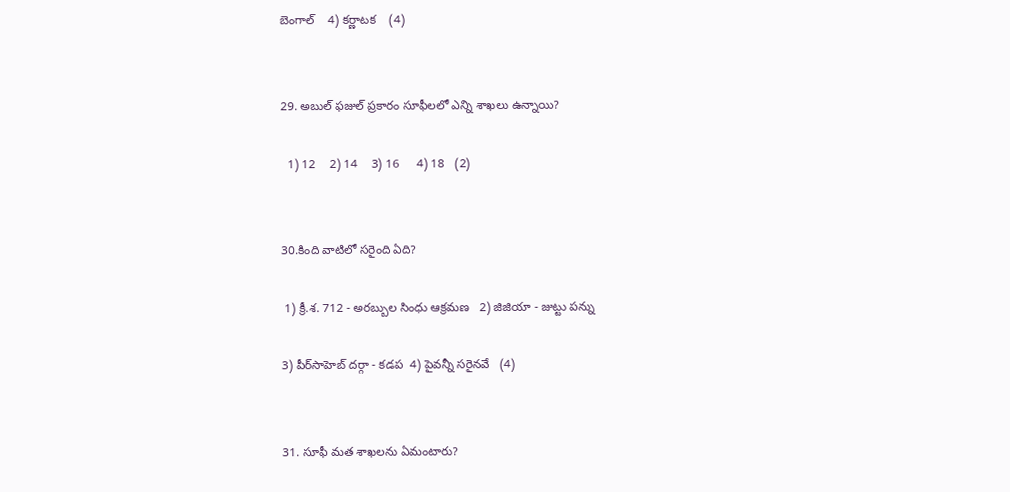బెంగాల్    4) కర్ణాటక    (4)


29. అబుల్ ఫజుల్ ప్రకారం సూఫీలలో ఎన్ని శాఖలు ఉన్నాయి?

  1) 12    2) 14    3) 16     4) 18   (2)


30.కింది వాటిలో సరైంది ఏది?

 1) క్రీ.శ. 712 - అరబ్బుల సింధు ఆక్రమణ   2) జిజియా - జుట్టు పన్ను

3) పీర్‌సాహెబ్ దర్గా - కడప  4) పైవన్నీ సరైనవే   (4)


31. సూఫీ మత శాఖలను ఏమంటారు?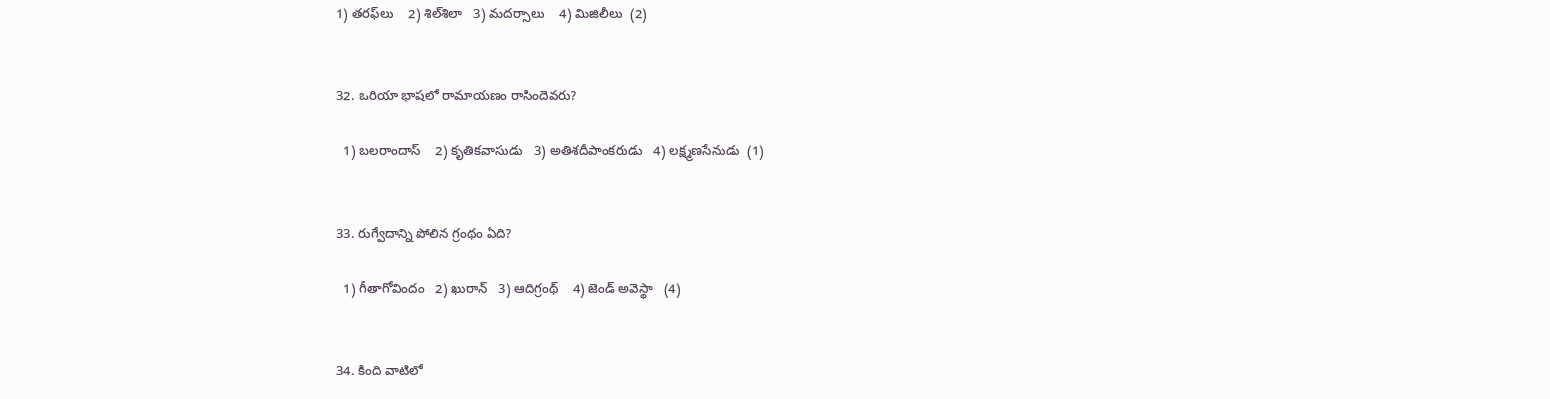1) తరఫ్‌లు    2) శిల్‌శిలా   3) మదర్సాలు    4) మిజిలీలు  (2)


32. ఒరియా భాషలో రామాయణం రాసిందెవరు?

  1) బలరాందాస్    2) కృతికవాసుడు   3) అతిశదీపాంకరుడు   4) లక్ష్మణసేనుడు  (1)


33. రుగ్వేదాన్ని పోలిన గ్రంథం ఏది?

  1) గీతాగోవిందం   2) ఖురాన్   3) ఆదిగ్రంథ్    4) జెండ్ అవెస్థా   (4)


34. కింది వాటిలో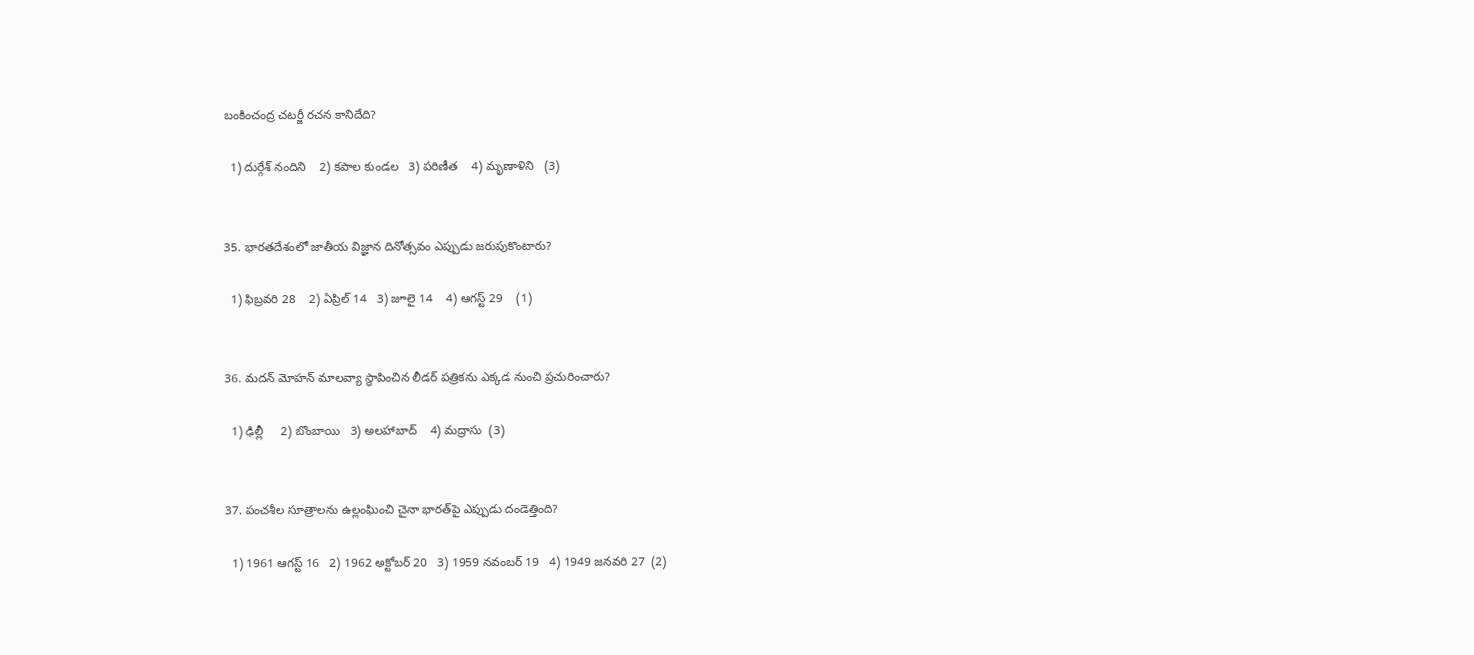బంకించంద్ర చటర్జీ రచన కానిదేది?

  1) దుర్గేశ్ నందిని    2) కపాల కుండల   3) పరిణీత    4) మృణాళిని   (3)


35. భారతదేశంలో జాతీయ విజ్ఞాన దినోత్సవం ఎప్పుడు జరుపుకొంటారు?

  1) ఫిబ్రవరి 28    2) ఏప్రిల్ 14   3) జూలై 14    4) ఆగస్ట్ 29    (1)


36. మదన్ మోహన్ మాలవ్యా స్థాపించిన లీడర్ పత్రికను ఎక్కడ నుంచి ప్రచురించారు?

  1) ఢిల్లీ     2) బొంబాయి   3) అలహాబాద్    4) మద్రాసు  (3)


37. పంచశీల సూత్రాలను ఉల్లంఘించి చైనా భారత్‌పై ఎప్పుడు దండెత్తింది?

  1) 1961 ఆగస్ట్ 16   2) 1962 అక్టోబర్ 20   3) 1959 నవంబర్ 19   4) 1949 జనవరి 27  (2)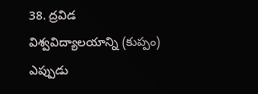38. ద్రవిడ విశ్వవిద్యాలయాన్ని (కుప్పం) ఎప్పుడు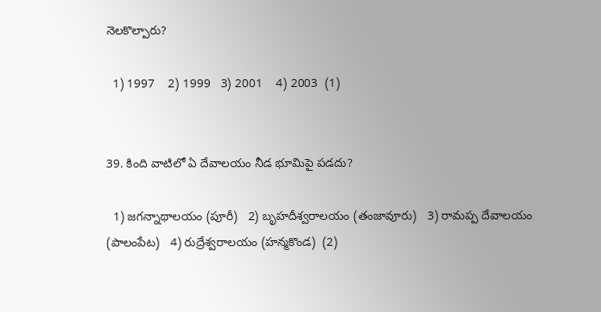నెలకొల్పారు?

  1) 1997    2) 1999   3) 2001    4) 2003  (1)


39. కింది వాటిలో ఏ దేవాలయం నీడ భూమిపై పడదు?

  1) జగన్నాథాలయం (పూరీ)   2) బృహదీశ్వరాలయం (తంజావూరు)   3) రామప్ప దేవాలయం (పాలంపేట)   4) రుద్రేశ్వరాలయం (హన్మకొండ)  (2)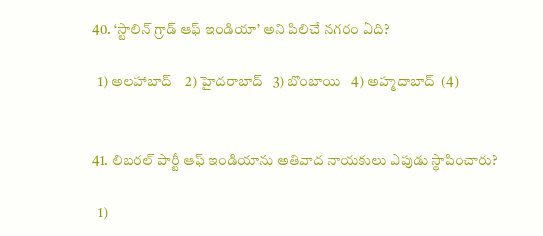40. ‘స్టాలిన్ గ్రాడ్ ఆఫ్ ఇండియా’ అని పిలిచే నగరం ఏది?

  1) అలహాబాద్    2) హైదరాబాద్   3) బొంబాయి   4) అహ్మదాబాద్  (4)


41. లిబరల్ పార్టీ ఆఫ్ ఇండియాను అతివాద నాయకులు ఎపుడు స్థాపించారు?

  1)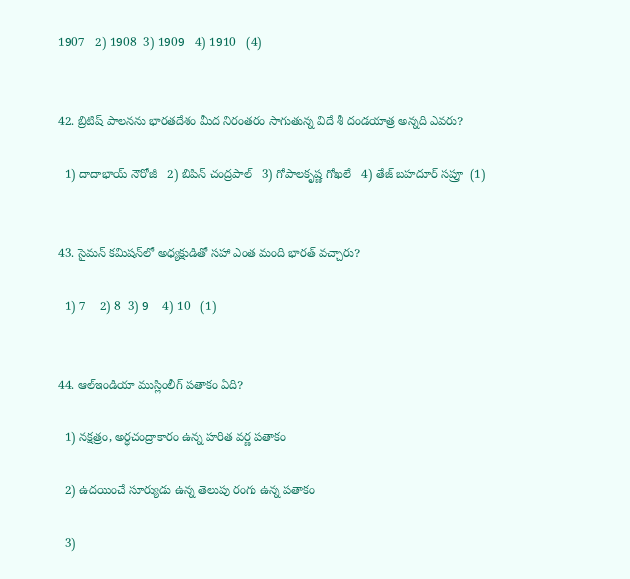1907   2) 1908  3) 1909   4) 1910   (4)


42. బ్రిటిష్ పాలనను భారతదేశం మీద నిరంతరం సాగుతున్న విదే శీ దండయాత్ర అన్నది ఎవరు?

  1) దాదాభాయ్ నౌరోజీ   2) బిపిన్ చంద్రపాల్   3) గోపాలకృష్ణ గోఖలే   4) తేజ్ బహదూర్ సప్రూ  (1)


43. సైమన్ కమిషన్‌లో అధ్యక్షుడితో సహా ఎంత మంది భారత్ వచ్చారు?

  1) 7    2) 8  3) 9    4) 10   (1)


44. ఆల్‌ఇండియా ముస్లింలీగ్ పతాకం ఏది?

  1) నక్షత్రం, అర్ధచంద్రాకారం ఉన్న హరిత వర్ణ పతాకం

  2) ఉదయించే సూర్యుడు ఉన్న తెలుపు రంగు ఉన్న పతాకం

  3)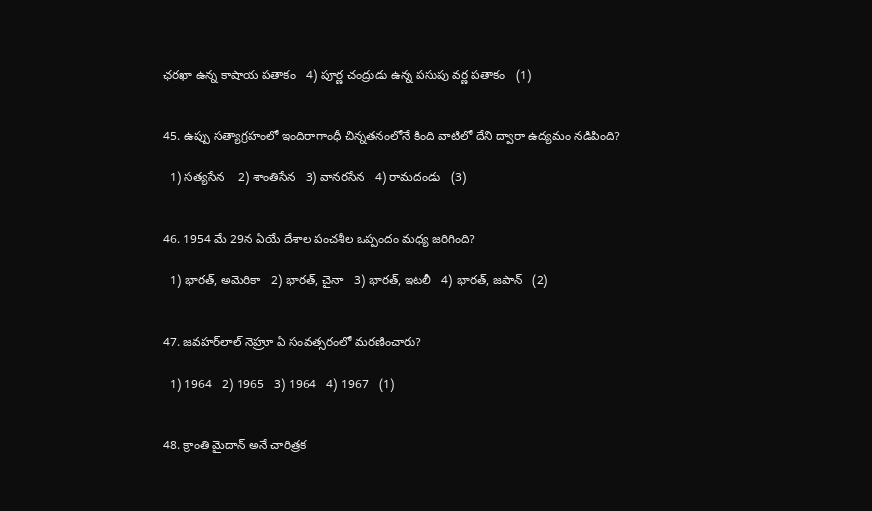ఛరఖా ఉన్న కాషాయ పతాకం   4) పూర్ణ చంద్రుడు ఉన్న పసుపు వర్ణ పతాకం   (1)


45. ఉప్పు సత్యాగ్రహంలో ఇందిరాగాంధీ చిన్నతనంలోనే కింది వాటిలో దేని ద్వారా ఉద్యమం నడిపింది?

  1) సత్యసేన    2) శాంతిసేన   3) వానరసేన   4) రామదండు   (3)


46. 1954 మే 29న ఏయే దేశాల పంచశీల ఒప్పందం మధ్య జరిగింది?

  1) భారత్, అమెరికా   2) భారత్, చైనా   3) భారత్, ఇటలీ   4) భారత్, జపాన్   (2)


47. జవహర్‌లాల్ నెహ్రూ ఏ సంవత్సరంలో మరణించారు?

  1) 1964   2) 1965   3) 1964   4) 1967   (1)


48. క్రాంతి మైదాన్ అనే చారిత్రక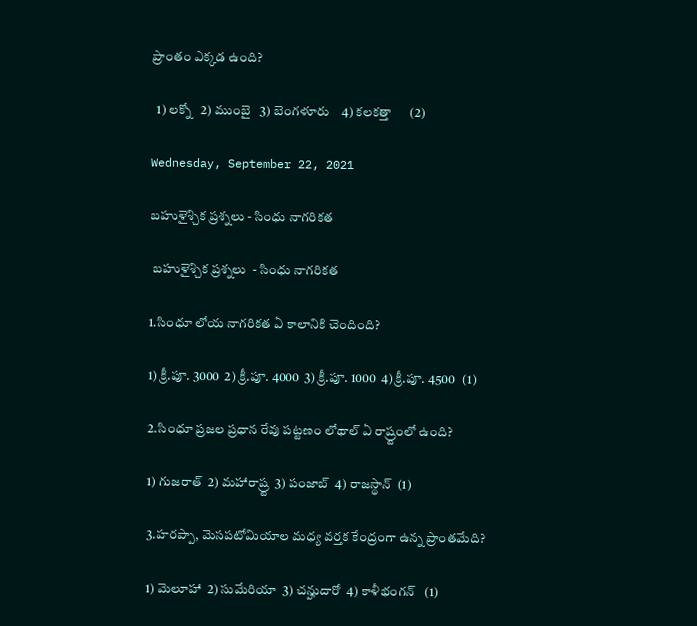ప్రాంతం ఎక్కడ ఉంది?

  1) లక్నో   2) ముంబై   3) బెంగళూరు    4) కలకత్తా      (2)

Wednesday, September 22, 2021

బహుళైశ్చిక ప్రశ్నలు - సింధు నాగరికత

 బహుళైశ్చిక ప్రశ్నలు  - సింధు నాగరికత

1.సింధూ లోయ నాగరికత ఏ కాలానికి చెందింది?

1) క్రీ.పూ. 3000  2) క్రీ.పూ. 4000  3) క్రీ.పూ. 1000  4) క్రీ.పూ. 4500   (1)

2.సింధూ ప్రజల ప్రధాన రేవు పట్టణం లోథాల్ ఏ రాష్ర్టంలో ఉంది?

1) గుజరాత్  2) మహారాష్ర్ట  3) పంజాబ్  4) రాజస్థాన్  (1)

3.హరప్పా, మెసపటోమియాల మధ్య వర్తక కేంద్రంగా ఉన్న ప్రాంతమేది?

1) మెలూహా  2) సుమేరియా  3) చన్హుదారో  4) కాళీభంగన్   (1)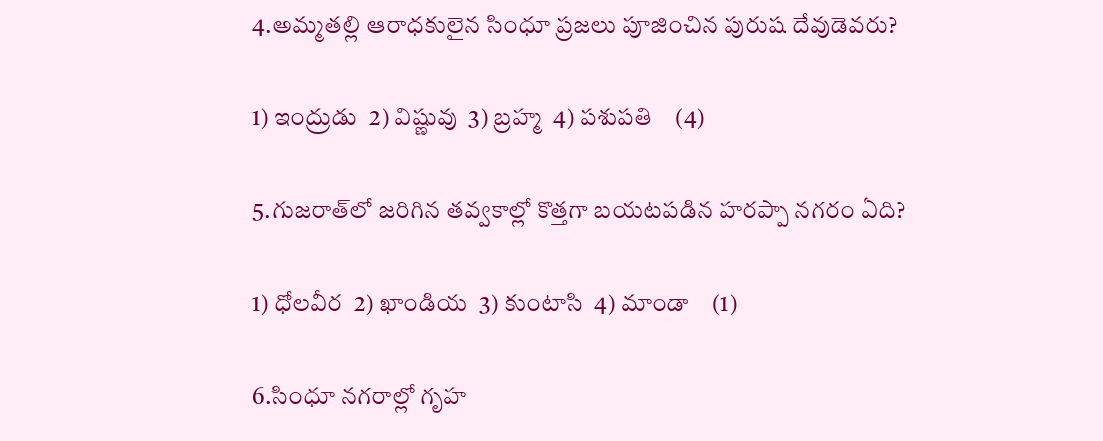4.అమ్మతల్లి ఆరాధకులైన సింధూ ప్రజలు పూజించిన పురుష దేవుడెవరు?

1) ఇంద్రుడు  2) విష్ణువు  3) బ్రహ్మ  4) పశుపతి    (4)

5.గుజరాత్‌లో జరిగిన తవ్వకాల్లో కొత్తగా బయటపడిన హరప్పా నగరం ఏది?

1) ధోలవీర  2) ఖాండియ  3) కుంటాసి  4) మాండా    (1)

6.సింధూ నగరాల్లో గృహ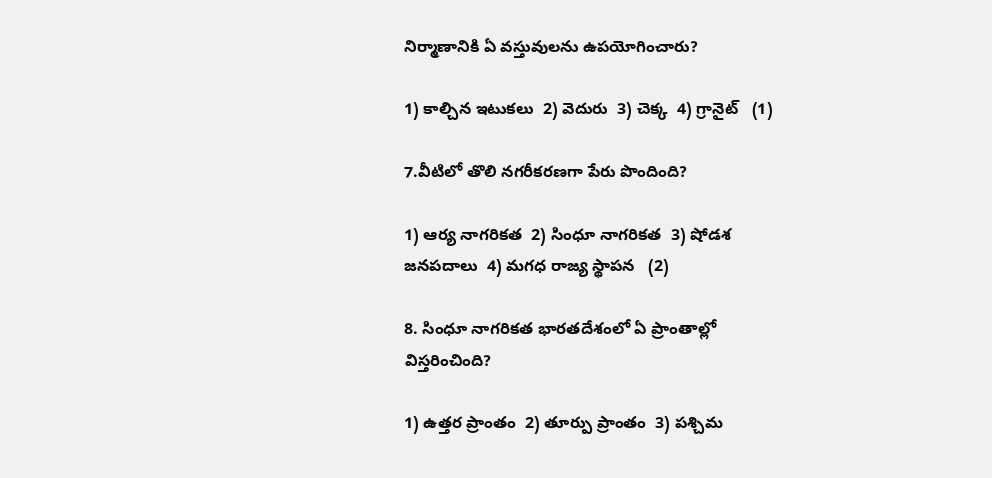నిర్మాణానికి ఏ వస్తువులను ఉపయోగించారు?

1) కాల్చిన ఇటుకలు  2) వెదురు  3) చెక్క  4) గ్రానైట్   (1)

7.వీటిలో తొలి నగరీకరణగా పేరు పొందింది?

1) ఆర్య నాగరికత  2) సింధూ నాగరికత  3) షోడశ జనపదాలు  4) మగధ రాజ్య స్థాపన   (2)

8. సింధూ నాగరికత భారతదేశంలో ఏ ప్రాంతాల్లో విస్తరించింది?

1) ఉత్తర ప్రాంతం  2) తూర్పు ప్రాంతం  3) పశ్చిమ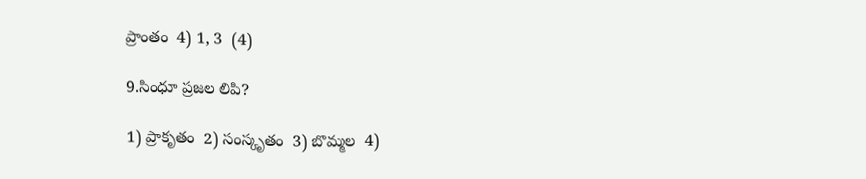ప్రాంతం  4) 1, 3  (4)

9.సింధూ ప్రజల లిపి?

1) ప్రాకృతం  2) సంస్కృతం  3) బొమ్మల  4)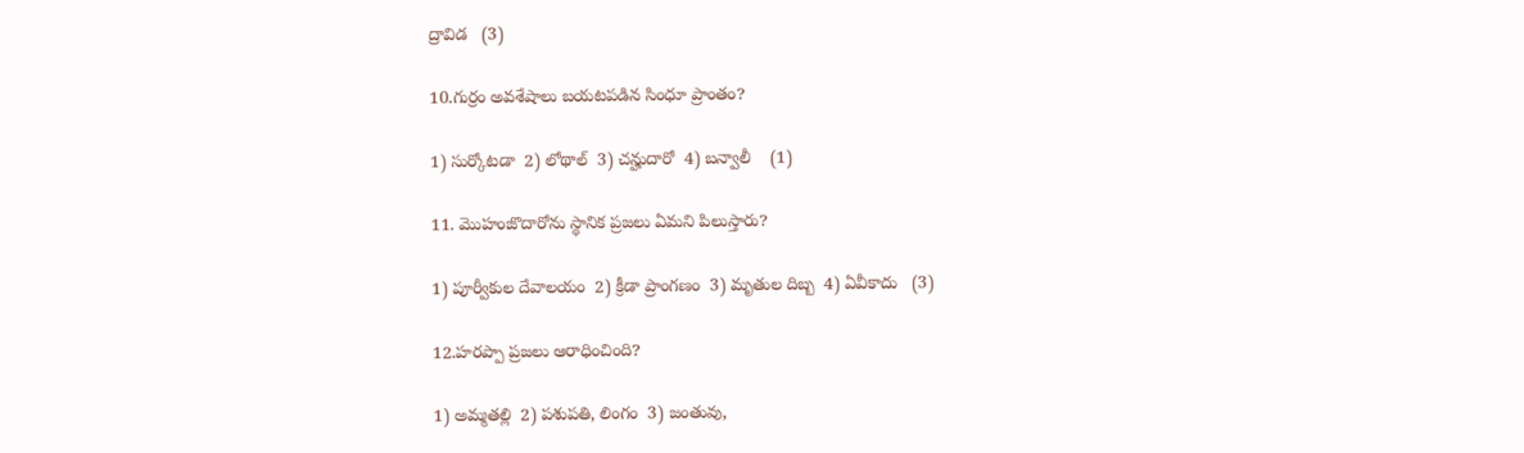ద్రావిడ   (3)

10.గుర్రం అవశేషాలు బయటపడిన సింధూ ప్రాంతం?

1) సుర్కోటడా  2) లోథాల్  3) చన్హుదారో  4) బన్వాలీ    (1)

11. మొహంజొదారోను స్థానిక ప్రజలు ఏమని పిలుస్తారు?

1) పూర్వీకుల దేవాలయం  2) క్రీడా ప్రాంగణం  3) మృతుల దిబ్బ  4) ఏవీకాదు   (3)

12.హరప్పా ప్రజలు ఆరాధించింది?

1) అమ్మతల్లి  2) పశుపతి, లింగం  3) జంతువు,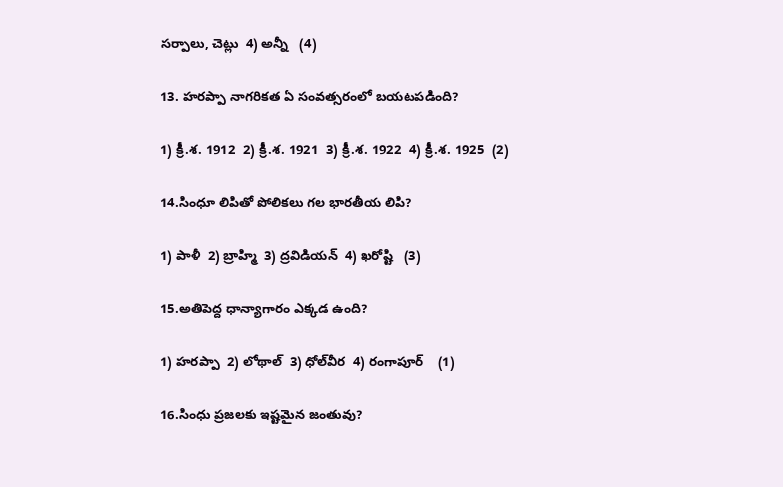సర్పాలు, చెట్లు  4) అన్నీ   (4)

13. హరప్పా నాగరికత ఏ సంవత్సరంలో బయటపడింది?

1) క్రీ.శ. 1912  2) క్రీ.శ. 1921  3) క్రీ.శ. 1922  4) క్రీ.శ. 1925  (2)

14.సింధూ లిపితో పోలికలు గల భారతీయ లిపి?

1) పాళీ  2) బ్రాహ్మి  3) ద్రవిడియన్  4) ఖరోష్టి   (3)

15.అతిపెద్ద ధాన్యాగారం ఎక్కడ ఉంది?

1) హరప్పా  2) లోథాల్  3) ధోల్‌వీర  4) రంగాపూర్    (1)

16.సింధు ప్రజలకు ఇష్టమైన జంతువు?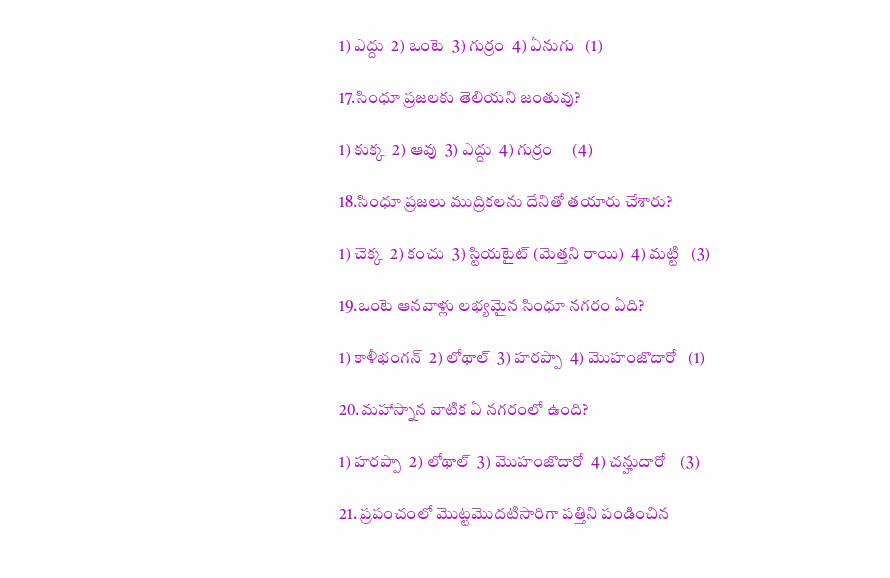1) ఎద్దు  2) ఒంటె  3) గుర్రం  4) ఏనుగు   (1)

17.సింధూ ప్రజలకు తెలియని జంతువు?

1) కుక్క  2) ఆవు  3) ఎద్దు  4) గుర్రం     (4)

18.సింధూ ప్రజలు ముద్రికలను దేనితో తయారు చేశారు?

1) చెక్క  2) కంచు  3) స్టియటైట్ (మెత్తని రాయి)  4) మట్టి   (3)

19.ఒంటె ఆనవాళ్లు లభ్యమైన సింధూ నగరం ఏది?

1) కాళీభంగన్  2) లోథాల్  3) హరప్పా  4) మొహంజొదారో   (1)

20.మహాస్నాన వాటిక ఏ నగరంలో ఉంది?

1) హరప్పా  2) లోథాల్  3) మొహంజొదారో  4) చన్హుదారో    (3)

21. ప్రపంచంలో మొట్టమొదటిసారిగా పత్తిని పండించిన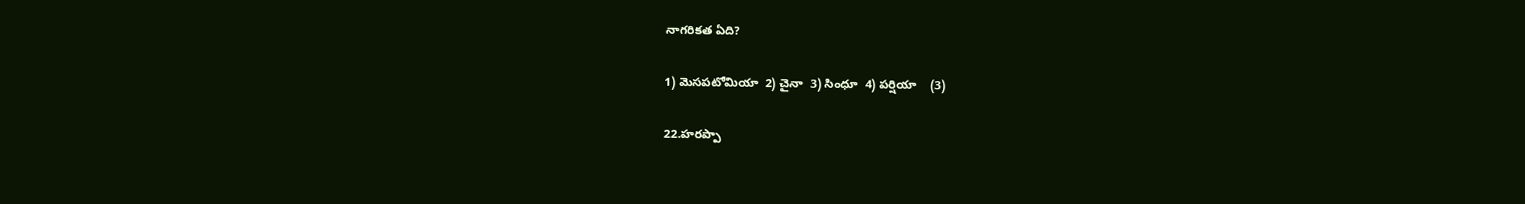నాగరికత ఏది?

1) మెసపటోమియా  2) చైనా  3) సింధూ  4) పర్షియా    (3)

22.హరప్పా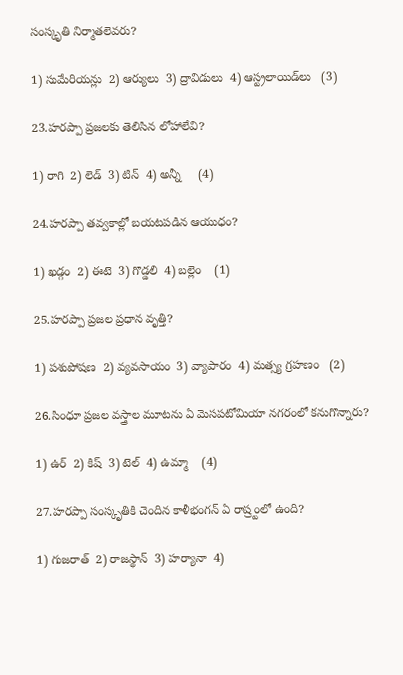సంస్కృతి నిర్మాతలెవరు?

1) సుమేరియన్లు  2) ఆర్యులు  3) ద్రావిడులు  4) ఆస్ట్రలాయిడ్‌లు   (3)

23.హరప్పా ప్రజలకు తెలిసిన లోహాలేవి?

1) రాగి  2) లెడ్  3) టిన్  4) అన్నీ     (4)

24.హరప్పా తవ్వకాల్లో బయటపడిన ఆయుధం?

1) ఖడ్గం  2) ఈటె  3) గొడ్డలి  4) బల్లెం    (1)

25.హరప్పా ప్రజల ప్రధాన వృత్తి?

1) పశుపోషణ  2) వ్యవసాయం  3) వ్యాపారం  4) మత్స్య గ్రహణం   (2)

26.సింధూ ప్రజల వస్త్రాల మూటను ఏ మెసపటోమియా నగరంలో కనుగొన్నారు?

1) ఉర్  2) కిష్  3) టెల్  4) ఉమ్మా    (4)

27.హరప్పా సంస్కృతికి చెందిన కాళీభంగన్ ఏ రాష్ర్టంలో ఉంది?

1) గుజరాత్  2) రాజస్థాన్  3) హర్యానా  4)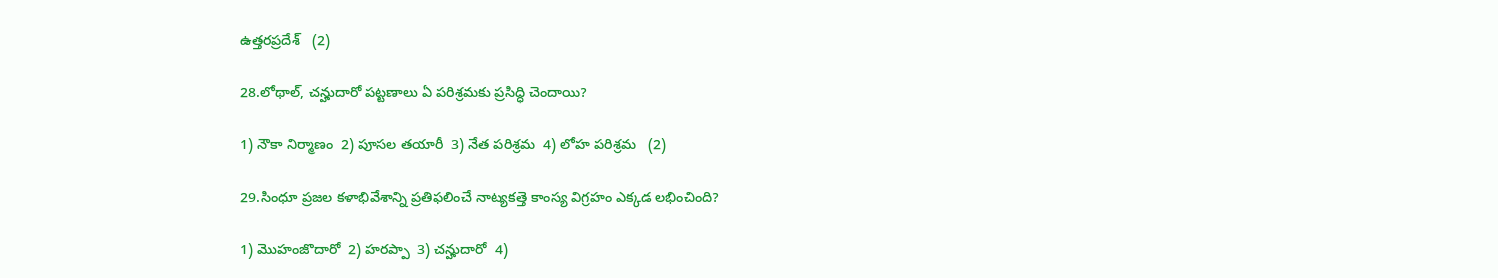ఉత్తరప్రదేశ్   (2)

28.లోథాల్, చన్హుదారో పట్టణాలు ఏ పరిశ్రమకు ప్రసిద్ధి చెందాయి?

1) నౌకా నిర్మాణం  2) పూసల తయారీ  3) నేత పరిశ్రమ  4) లోహ పరిశ్రమ   (2)

29.సింధూ ప్రజల కళాభివేశాన్ని ప్రతిఫలించే నాట్యకత్తె కాంస్య విగ్రహం ఎక్కడ లభించింది?

1) మొహంజొదారో  2) హరప్పా  3) చన్హుదారో  4)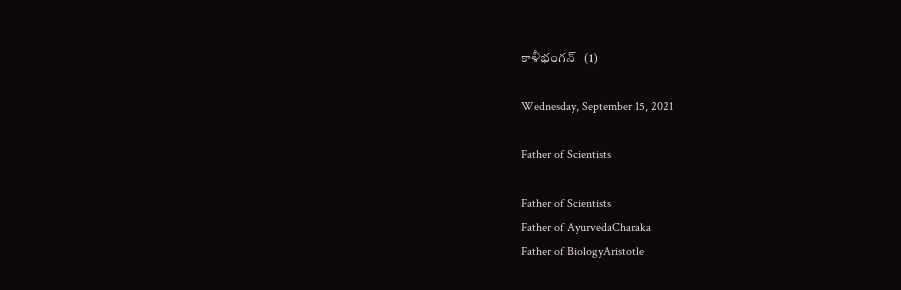కాళీభంగన్   (1)

Wednesday, September 15, 2021

Father of Scientists

Father of Scientists
Father of AyurvedaCharaka
Father of BiologyAristotle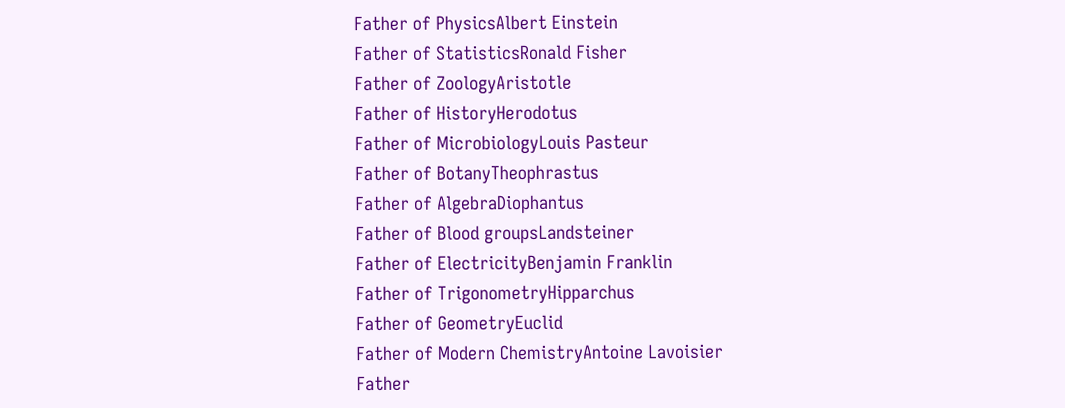Father of PhysicsAlbert Einstein
Father of StatisticsRonald Fisher
Father of ZoologyAristotle
Father of HistoryHerodotus
Father of MicrobiologyLouis Pasteur
Father of BotanyTheophrastus
Father of AlgebraDiophantus
Father of Blood groupsLandsteiner
Father of ElectricityBenjamin Franklin
Father of TrigonometryHipparchus
Father of GeometryEuclid
Father of Modern ChemistryAntoine Lavoisier
Father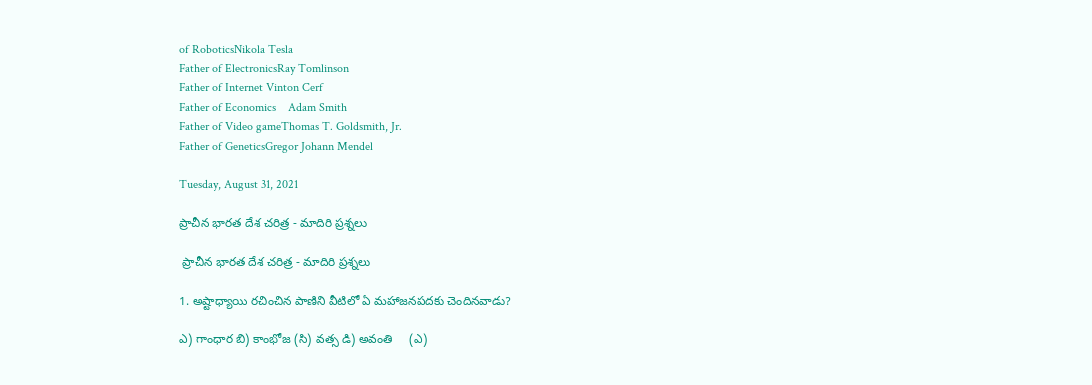of RoboticsNikola Tesla
Father of ElectronicsRay Tomlinson
Father of Internet Vinton Cerf
Father of Economics    Adam Smith
Father of Video gameThomas T. Goldsmith, Jr.
Father of GeneticsGregor Johann Mendel

Tuesday, August 31, 2021

ప్రాచీన భారత దేశ చరిత్ర - మాదిరి ప్రశ్నలు

 ప్రాచీన భారత దేశ చరిత్ర - మాదిరి ప్రశ్నలు

1. అష్టాధ్యాయి రచించిన పాణిని వీటిలో ఏ మహాజనపదకు చెందినవాడు?

ఎ) గాంధార బి) కాంభోజ (సి) వత్స డి) అవంతి     (ఎ)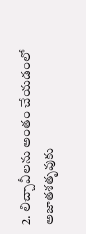2. లిచ్చావీలను అంతం చేయడంలో అజాతశతృవుకు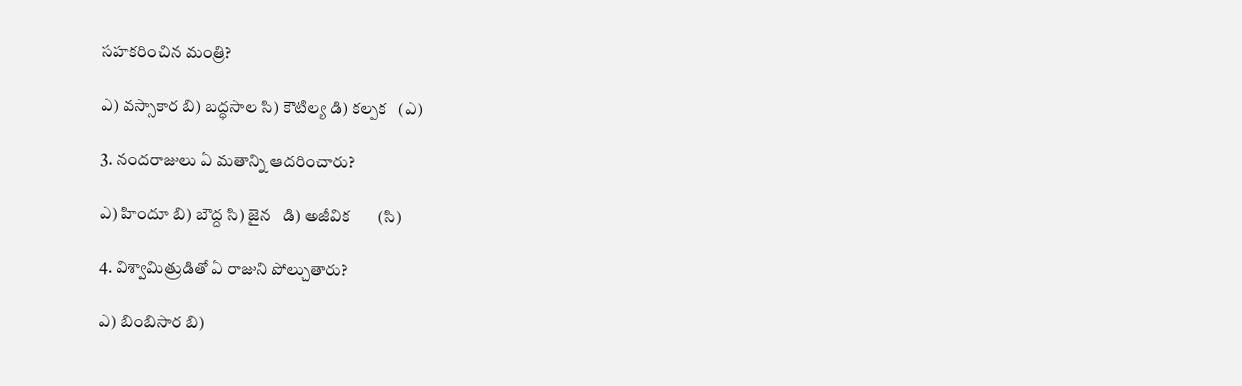సహకరించిన మంత్రి?

ఎ) వస్సాకార బి) బద్ధసాల సి) కౌటిల్య డి) కల్పక   (ఎ)

3. నందరాజులు ఏ మతాన్ని ఆదరించారు?

ఎ) హిందూ బి) బౌద్ద సి) జైన   డి) అజీవిక       (సి)

4. విశ్వామిత్రుడితో ఏ రాజుని పోల్చుతారు?

ఎ) బింబిసార బి)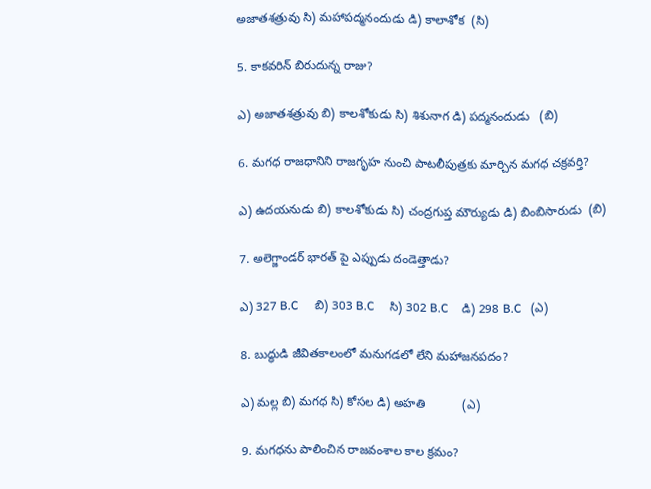అజాతశత్రువు సి) మహాపద్మనందుడు డి) కాలాశోక  (సి)

5. కాకవరిన్ బిరుదున్న రాజు?

ఎ) అజాతశత్రువు బి) కాలశోకుడు సి) శిశునాగ డి) పద్మనందుడు   (బి)

6. మగధ రాజధానిని రాజగృహ నుంచి పాటలీపుత్రకు మార్చిన మగధ చక్రవర్తి?

ఎ) ఉదయనుడు బి) కాలశోకుడు సి) చంద్రగుప్త మౌర్యుడు డి) బింబిసారుడు  (బి)

7. అలెగ్జాండర్ భారత్ పై ఎప్పుడు దండెత్తాడు?

ఎ) 327 B.C     బి) 303 B.C     సి) 302 B.C    డి) 298 B.C   (ఎ)

8. బుద్ధుడి జీవితకాలంలో మనుగడలో లేని మహాజనపదం?

ఎ) మల్ల బి) మగధ సి) కోసల డి) అహతి           (ఎ)

9. మగధను పాలించిన రాజవంశాల కాల క్రమం?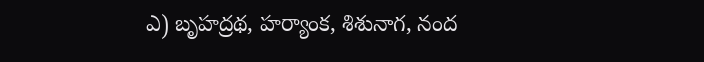ఎ) బృహద్రథ, హర్యాంక, శిశునాగ, నంద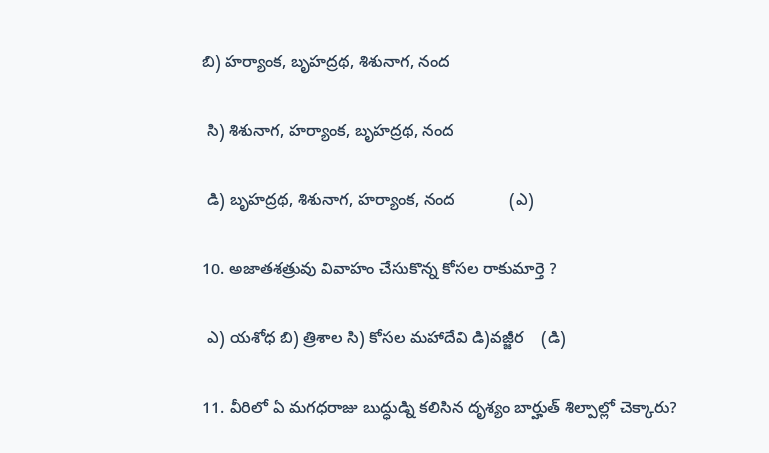బి) హర్యాంక, బృహద్రథ, శిశునాగ, నంద

 సి) శిశునాగ, హర్యాంక, బృహద్రథ, నంద

 డి) బృహద్రథ, శిశునాగ, హర్యాంక, నంద            (ఎ)

10. అజాతశత్రువు వివాహం చేసుకొన్న కోసల రాకుమార్తె ?

 ఎ) యశోధ బి) త్రిశాల సి) కోసల మహాదేవి డి)వజ్జీర    (డి)

11. వీరిలో ఏ మగధరాజు బుద్ధుడ్ని కలిసిన దృశ్యం బార్హుత్ శిల్పాల్లో చెక్కారు?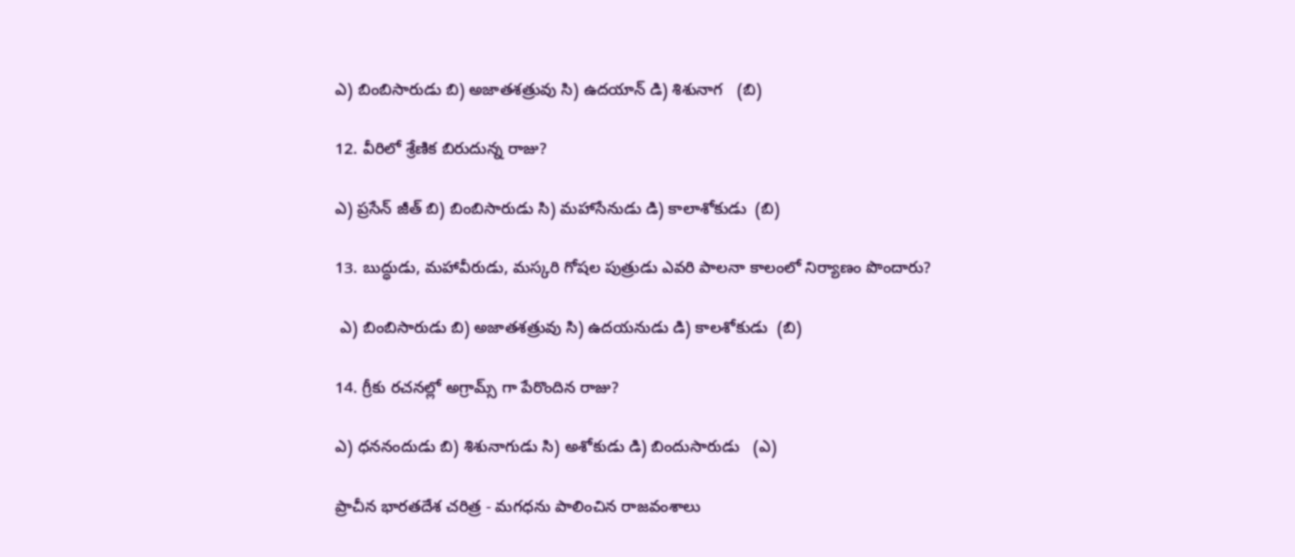ఎ) బింబిసారుడు బి) అజాతశత్రువు సి) ఉదయాన్ డి) శిశునాగ   (బి)

12. వీరిలో శ్రేణిక బిరుదున్న రాజు?

ఎ) ప్రసేన్ జీత్ బి) బింబిసారుడు సి) మహాసేనుడు డి) కాలాశోకుడు  (బి)

13. బుద్ధుడు, మహావీరుడు, మస్కరి గోషల పుత్రుడు ఎవరి పాలనా కాలంలో నిర్యాణం పొందారు?

 ఎ) బింబిసారుడు బి) అజాతశత్రువు సి) ఉదయనుడు డి) కాలశోకుడు  (బి)

14. గ్రీకు రచనల్లో అగ్రామ్స్ గా పేరొందిన రాజు?

ఎ) ధననందుడు బి) శిశునాగుడు సి) అశోకుడు డి) బిందుసారుడు   (ఎ)

ప్రాచీన భారతదేశ చరిత్ర - మగధను పాలించిన రాజవంశాలు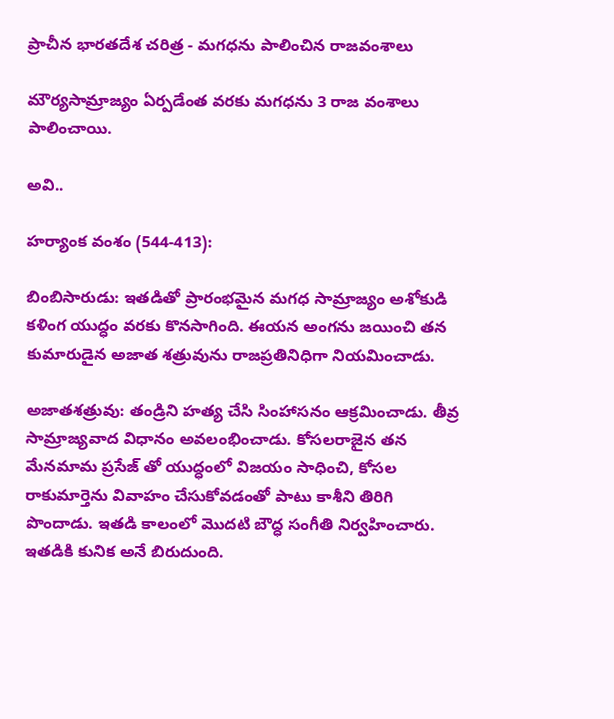ప్రాచీన భారతదేశ చరిత్ర - మగధను పాలించిన రాజవంశాలు

మౌర్యసామ్రాజ్యం ఏర్పడేంత వరకు మగధను 3 రాజ వంశాలు పాలించాయి.

అవి..

హర్యాంక వంశం (544-413):

బింబిసారుడు: ఇతడితో ప్రారంభమైన మగధ సామ్రాజ్యం అశోకుడి కళింగ యుద్ధం వరకు కొనసాగింది. ఈయన అంగను జయించి తన కుమారుడైన అజాత శత్రువును రాజప్రతినిధిగా నియమించాడు.

అజాతశత్రువు: తండ్రిని హత్య చేసి సింహాసనం ఆక్రమించాడు. తీవ్ర సామ్రాజ్యవాద విధానం అవలంభించాడు. కోసలరాజైన తన మేనమామ ప్రసేజ్ తో యుద్ధంలో విజయం సాధించి, కోసల రాకుమార్తెను వివాహం చేసుకోవడంతో పాటు కాశీని తిరిగి పొందాడు. ఇతడి కాలంలో మొదటి బౌద్ధ సంగీతి నిర్వహించారు. ఇతడికి కునిక అనే బిరుదుంది.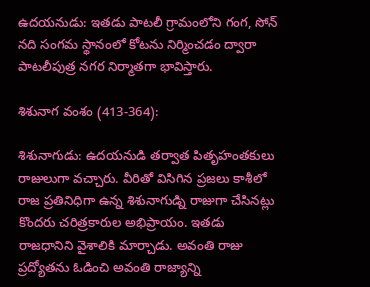ఉదయనుడు: ఇతడు పాటలీ గ్రామంలోని గంగ, సోన్ నది సంగమ స్థానంలో కోటను నిర్మించడం ద్వారా పాటలీపుత్ర నగర నిర్మాతగా భావిస్తారు.

శిశునాగ వంశం (413-364):

శిశునాగుడు: ఉదయనుడి తర్వాత పితృహంతకులు రాజులుగా వచ్చారు. వీరితో విసిగిన ప్రజలు కాశీలో రాజ ప్రతినిధిగా ఉన్న శిశునాగుడ్ని రాజుగా చేసినట్లు కొందరు చరిత్రకారుల అభిప్రాయం. ఇతడు రాజధానిని వైశాలికి మార్చాడు. అవంతి రాజు ప్రద్యోతను ఓడించి అవంతి రాజ్యాన్ని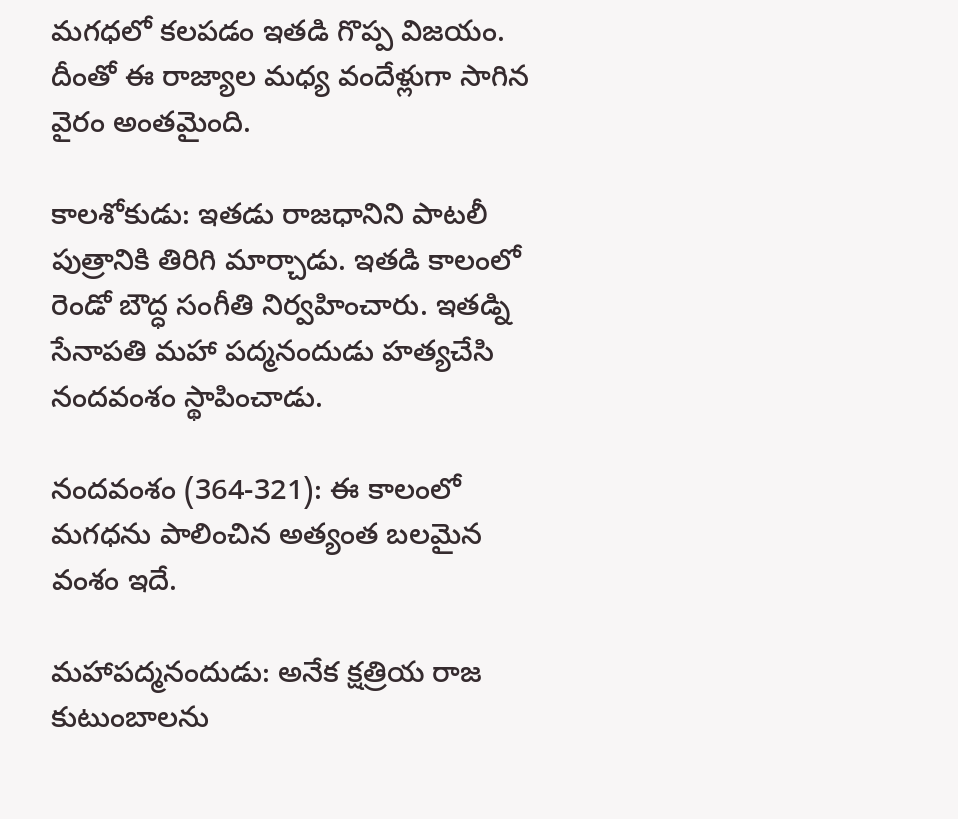మగధలో కలపడం ఇతడి గొప్ప విజయం. దీంతో ఈ రాజ్యాల మధ్య వందేళ్లుగా సాగిన వైరం అంతమైంది.

కాలశోకుడు: ఇతడు రాజధానిని పాటలీ పుత్రానికి తిరిగి మార్చాడు. ఇతడి కాలంలో రెండో బౌద్ధ సంగీతి నిర్వహించారు. ఇతడ్ని సేనాపతి మహా పద్మనందుడు హత్యచేసి నందవంశం స్థాపించాడు.

నందవంశం (364-321): ఈ కాలంలో మగధను పాలించిన అత్యంత బలమైన వంశం ఇదే.

మహాపద్మనందుడు: అనేక క్షత్రియ రాజ కుటుంబాలను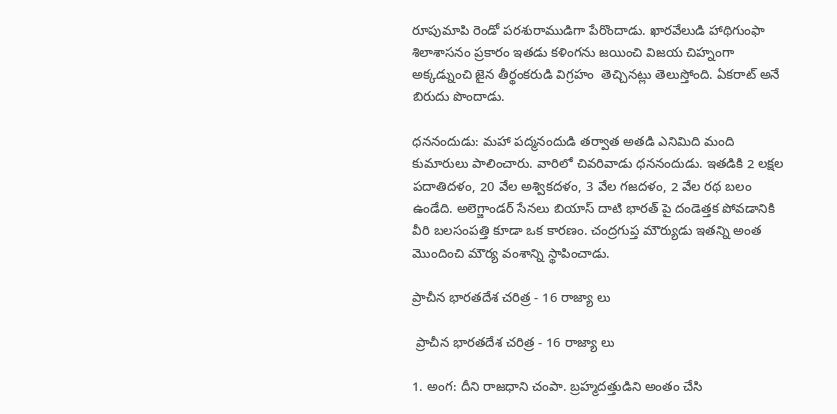రూపుమాపి రెండో పరశురాముడిగా పేరొందాడు. ఖారవేలుడి హాథిగుంఫా శిలాశాసనం ప్రకారం ఇతడు కళింగను జయించి విజయ చిహ్నంగా అక్కడ్నుంచి జైన తీర్థంకరుడి విగ్రహం  తెచ్చినట్లు తెలుస్తోంది. ఏకరాట్ అనే బిరుదు పొందాడు.

ధననందుడు: మహా పద్మనందుడి తర్వాత అతడి ఎనిమిది మంది కుమారులు పాలించారు. వారిలో చివరివాడు ధననందుడు. ఇతడికి 2 లక్షల పదాతిదళం, 20 వేల అశ్వికదళం, 3 వేల గజదళం, 2 వేల రథ బలం ఉండేది. అలెగ్జాండర్ సేనలు బియాస్ దాటి భారత్ పై దండెత్తక పోవడానికి వీరి బలసంపత్తి కూడా ఒక కారణం. చంద్రగుప్త మౌర్యుడు ఇతన్ని అంత మొందించి మౌర్య వంశాన్ని స్థాపించాడు.

ప్రాచీన భారతదేశ చరిత్ర - 16 రాజ్యా లు

 ప్రాచీన భారతదేశ చరిత్ర - 16 రాజ్యా లు

1. అంగ: దీని రాజధాని చంపా. బ్రహ్మదత్తుడిని అంతం చేసి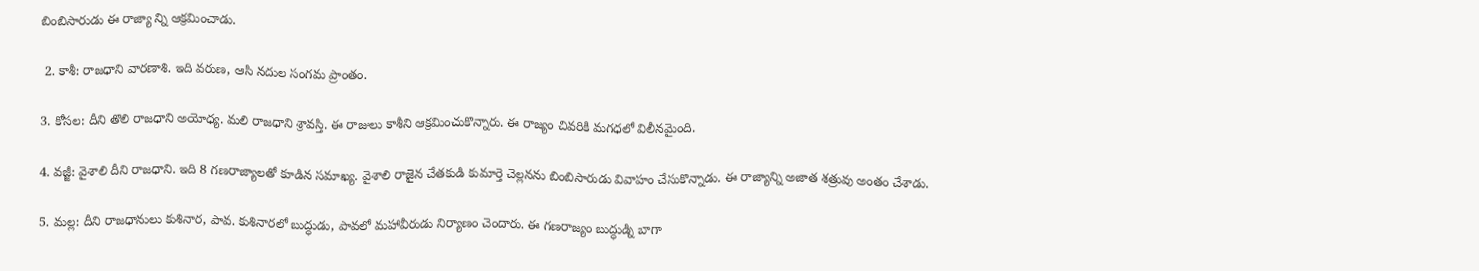బింబిసారుడు ఈ రాజ్యా న్ని ఆక్రమించాడు.

 2. కాశీ: రాజధాని వారణాశి. ఇది వరుణ, ఆసి నదుల సంగమ ప్రాంతం.

3. కోసల: దీని తొలి రాజధాని అయోధ్య. మలి రాజధాని శ్రావస్తి. ఈ రాజులు కాశీని ఆక్రమించుకొన్నారు. ఈ రాజ్యం చివరికి మగధలో విలీనమైంది.

4. వజ్జీ: వైశాలి దీని రాజధాని. ఇది 8 గణరాజ్యాలతో కూడిన సమాఖ్య. వైశాలి రాజైన చేతకుడి కుమార్తె చెల్లనను బింబిసారుడు వివాహం చేసుకొన్నాడు. ఈ రాజ్యాన్ని అజాత శత్రువు అంతం చేశాడు.

5. మల్ల: దీని రాజధానులు కుశినార, పావ. కుశినారలో బుద్ధుడు, పావలో మహావీరుడు నిర్యాణం చెందారు. ఈ గణరాజ్యం బుద్ధుడ్ని బాగా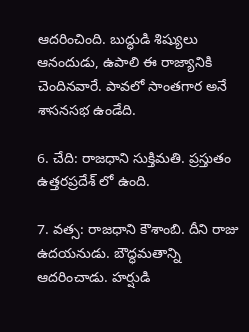ఆదరించింది. బుద్ధుడి శిష్యులు ఆనందుడు, ఉపాలి ఈ రాజ్యానికి చెందినవారే. పావలో సాంతగార అనే శాసనసభ ఉండేది.

6. చేది: రాజధాని సుక్తిమతి. ప్రస్తుతం ఉత్తరప్రదేశ్ లో ఉంది.

7. వత్స: రాజధాని కౌశాంబి. దీని రాజు ఉదయనుడు. బౌద్ధమతాన్ని ఆదరించాడు. హర్షుడి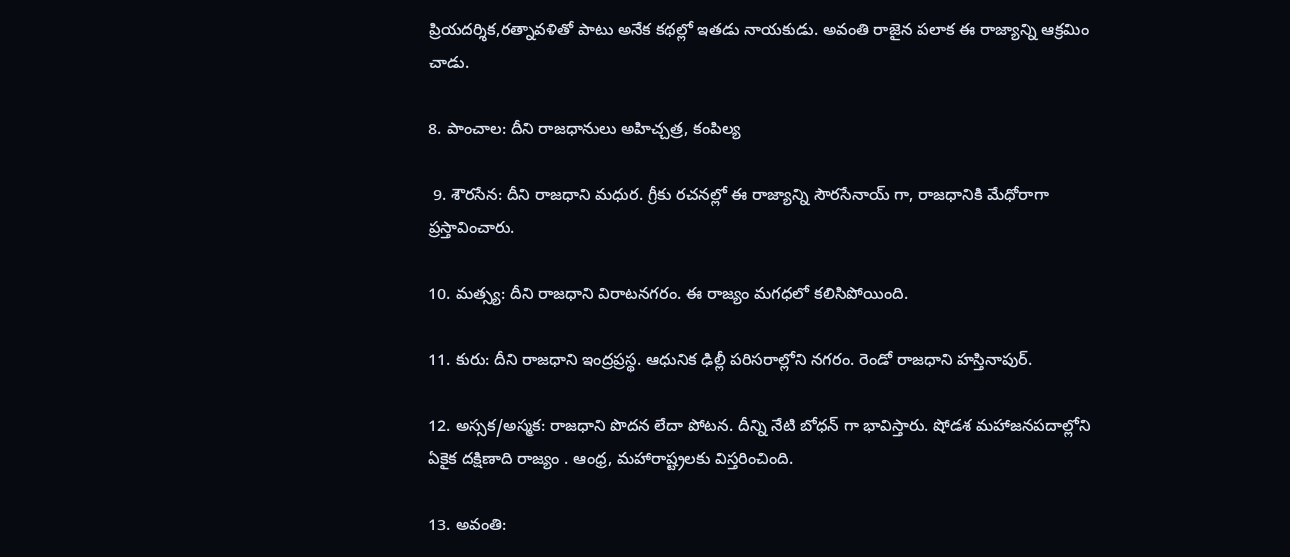ప్రియదర్శిక,రత్నావళితో పాటు అనేక కథల్లో ఇతడు నాయకుడు. అవంతి రాజైన పలాక ఈ రాజ్యాన్ని ఆక్రమిం చాడు.

8. పాంచాల: దీని రాజధానులు అహిచ్చత్ర, కంపిల్య

 9. శౌరసేన: దీని రాజధాని మధుర. గ్రీకు రచనల్లో ఈ రాజ్యాన్ని సౌరసేనాయ్ గా, రాజధానికి మేధోరాగా ప్రస్తావించారు.

10. మత్స్య: దీని రాజధాని విరాటనగరం. ఈ రాజ్యం మగధలో కలిసిపోయింది.

11. కురు: దీని రాజధాని ఇంద్రప్రస్థ. ఆధునిక ఢిల్లీ పరిసరాల్లోని నగరం. రెండో రాజధాని హస్తినాపుర్.

12. అస్సక/అస్మక: రాజధాని పొదన లేదా పోటన. దీన్ని నేటి బోధన్ గా భావిస్తారు. షోడశ మహాజనపదాల్లోని ఏకైక దక్షిణాది రాజ్యం . ఆంధ్ర, మహారాష్ట్రలకు విస్తరించింది.

13. అవంతి: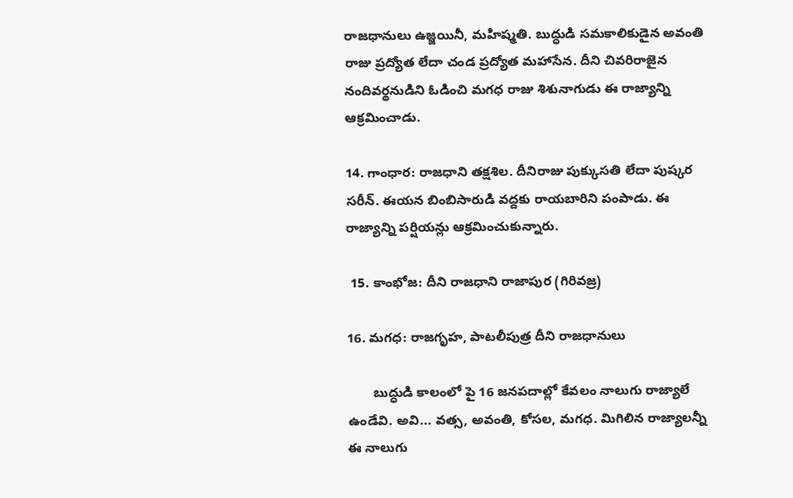రాజధానులు ఉజ్జయినీ, మహిష్మతి. బుద్ధుడి సమకాలికుడైన అవంతి రాజు ప్రద్యోత లేదా చండ ప్రద్యోత మహాసేన. దీని చివరిరాజైన నందివర్థనుడిని ఓడించి మగధ రాజు శిశునాగుడు ఈ రాజ్యాన్ని ఆక్రమించాడు.

14. గాంధార: రాజధాని తక్షశిల. దీనిరాజు పుక్కుసతి లేదా పుష్కర సరీన్. ఈయన బింబిసారుడి వద్దకు రాయబారిని పంపాడు. ఈ రాజ్యాన్ని పర్షియన్లు ఆక్రమించుకున్నారు.

 15. కాంభోజ: దీని రాజధాని రాజాపుర (గిరివజ్ర)

16. మగధ: రాజగృహ, పాటలీపుత్ర దీని రాజధానులు

       బుద్ధుడి కాలంలో పై 16 జనపదాల్లో కేవలం నాలుగు రాజ్యాలే ఉండేవి. అవి... వత్స, అవంతి, కోసల, మగధ. మిగిలిన రాజ్యాలన్నీ ఈ నాలుగు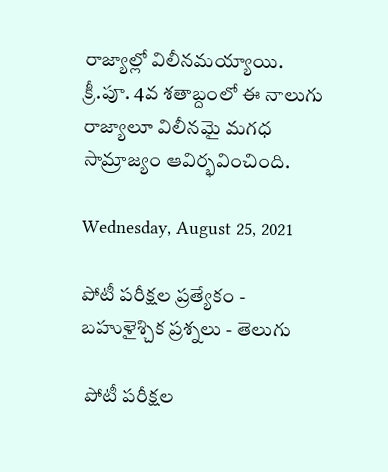రాజ్యాల్లో విలీనమయ్యాయి. క్రీ.పూ. 4వ శతాబ్దంలో ఈ నాలుగు రాజ్యాలూ విలీనమై మగధ సామ్రాజ్యం ఆవిర్భవించింది.

Wednesday, August 25, 2021

పోటీ పరీక్షల ప్రత్యేకం - బహుళైశ్చిక ప్రశ్నలు - తెలుగు

 పోటీ పరీక్షల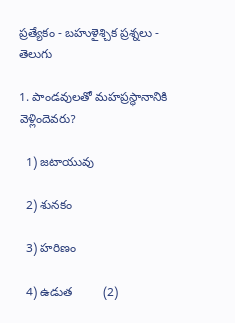ప్రత్యేకం - బహుళైశ్చిక ప్రశ్నలు - తెలుగు

1. పాండవులతో మహప్రస్థానానికి వెళ్లిందెవరు?

  1) జటాయువు

  2) శునకం

  3) హరిణం

  4) ఉడుత         (2)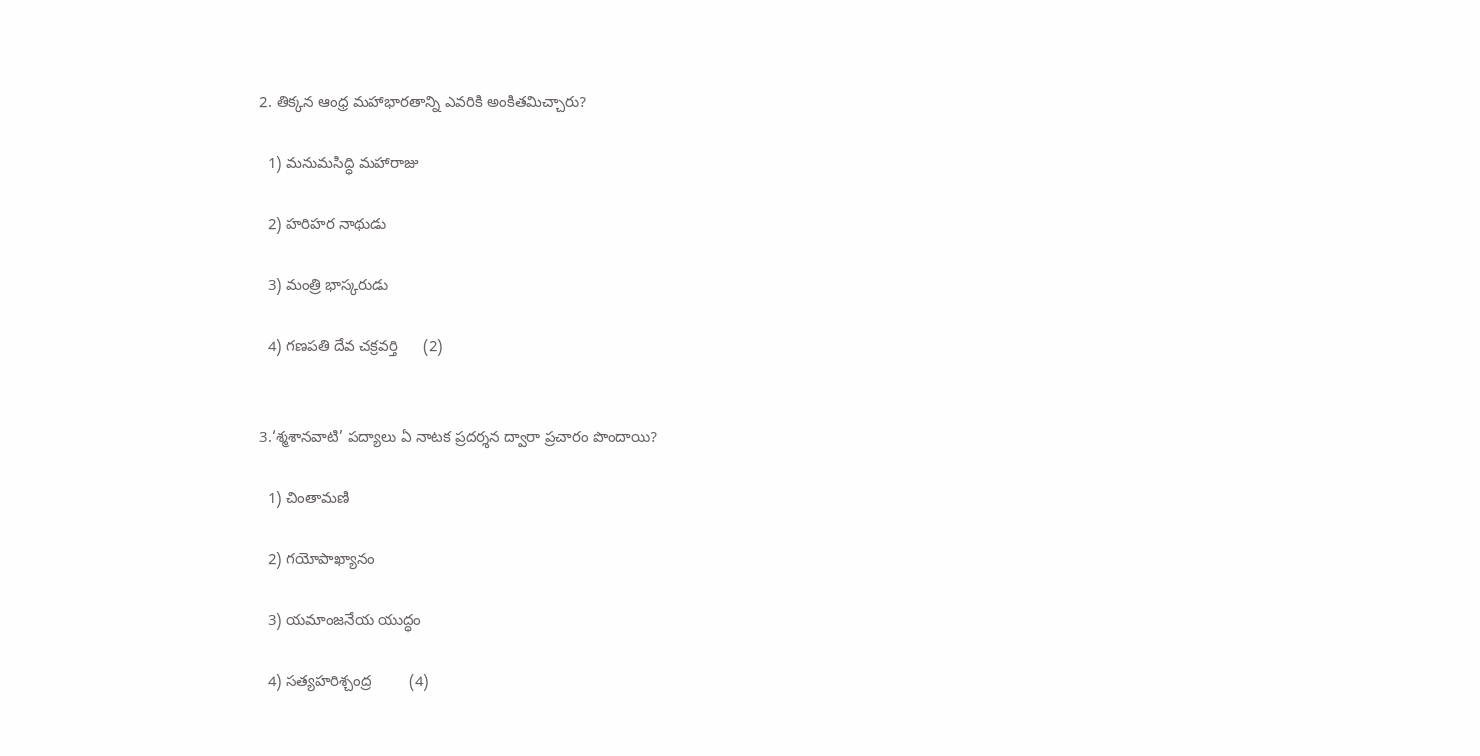2. తిక్కన ఆంధ్ర మహాభారతాన్ని ఎవరికి అంకితమిచ్చారు?

  1) మనుమసిద్ధి మహారాజు

  2) హరిహర నాథుడు

  3) మంత్రి భాస్కరుడు

  4) గణపతి దేవ చక్రవర్తి      (2)


3.‘శ్మశానవాటి’ పద్యాలు ఏ నాటక ప్రదర్శన ద్వారా ప్రచారం పొందాయి?

  1) చింతామణి

  2) గయోపాఖ్యానం

  3) యమాంజనేయ యుద్ధం

  4) సత్యహరిశ్చంద్ర         (4)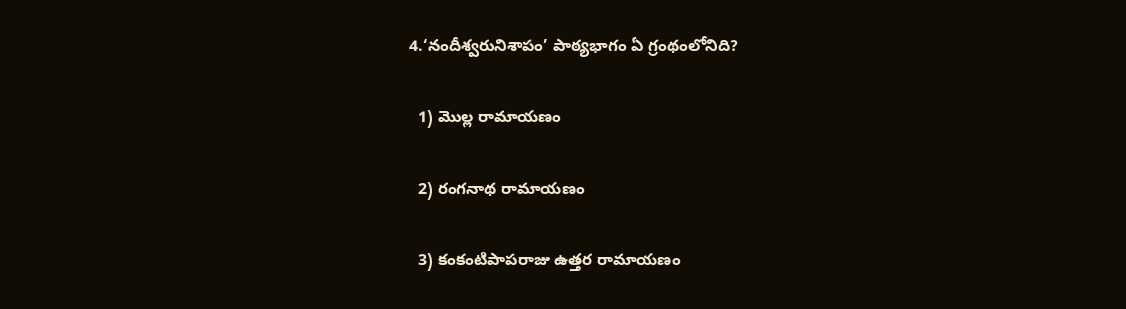4.‘నందీశ్వరునిశాపం’ పాఠ్యభాగం ఏ గ్రంథంలోనిది?

  1) మొల్ల రామాయణం

  2) రంగనాథ రామాయణం

  3) కంకంటిపాపరాజు ఉత్తర రామాయణం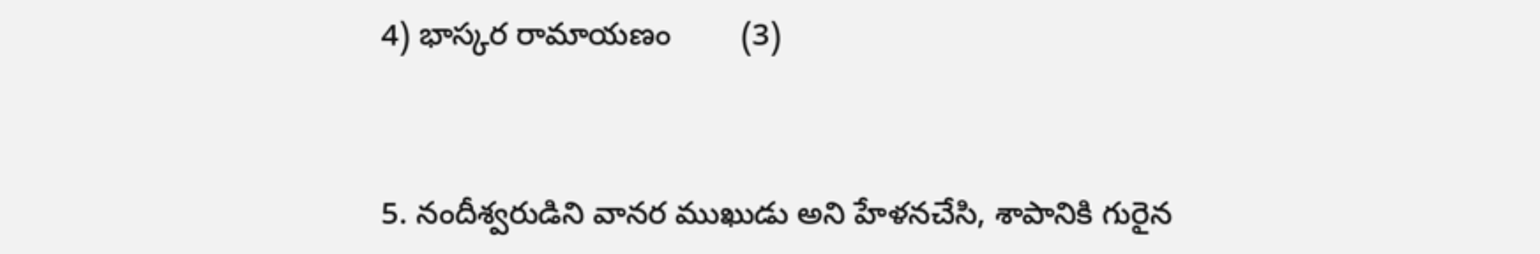4) భాస్కర రామాయణం        (3)


5. నందీశ్వరుడిని వానర ముఖుడు అని హేళనచేసి, శాపానికి గురైన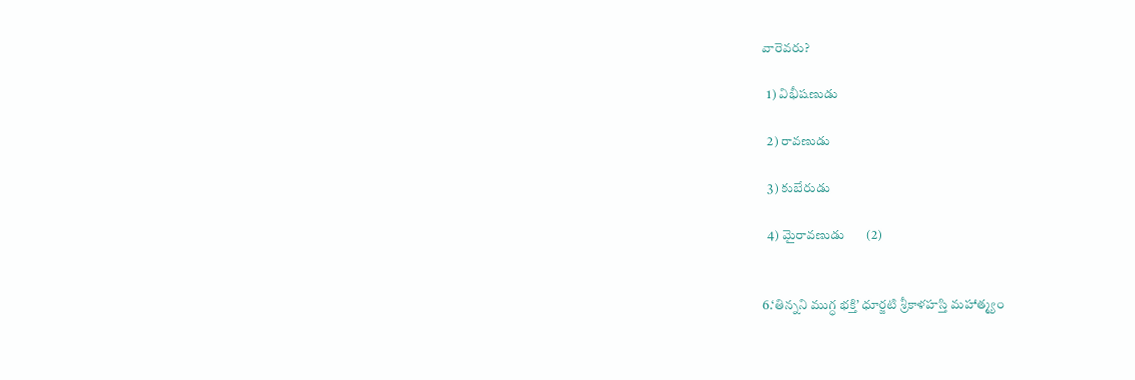వారెవరు?

  1) విభీషణుడు

  2) రావణుడు

  3) కుబేరుడు

  4) మైరావణుడు       (2)


6.‘తిన్నని ముగ్ధ భక్తి’ ధూర్జటి శ్రీకాళహస్తి మహాత్మ్యం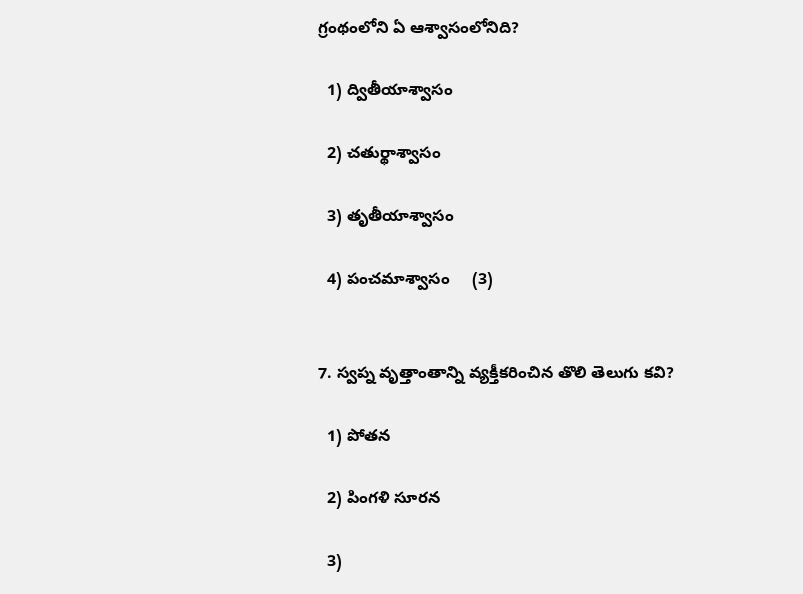గ్రంథంలోని ఏ ఆశ్వాసంలోనిది?

  1) ద్వితీయాశ్వాసం

  2) చతుర్థాశ్వాసం

  3) తృతీయాశ్వాసం

  4) పంచమాశ్వాసం     (3)


7. స్వప్న వృత్తాంతాన్ని వ్యక్తీకరించిన తొలి తెలుగు కవి?

  1) పోతన

  2) పింగళి సూరన

  3)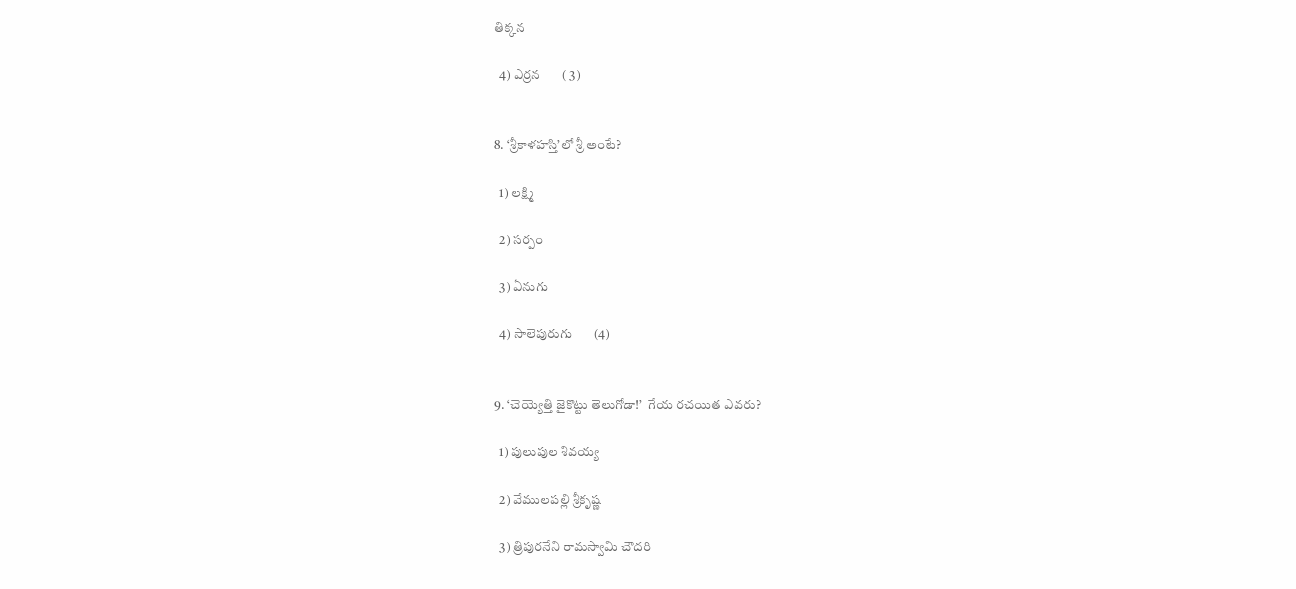తిక్కన

  4) ఎర్రన       ( 3)


8. ‘శ్రీకాళహస్తి’లో శ్రీ అంటే?

  1) లక్ష్మి

  2) సర్పం

  3) ఏనుగు

  4) సాలెపురుగు       (4)


9. ‘చెయ్యెత్తి జైకొట్టు తెలుగోడా!’  గేయ రచయిత ఎవరు?

  1) పులుపుల శివయ్య

  2) వేములపల్లి శ్రీకృష్ణ

  3) త్రిపురనేని రామస్వామి చౌదరి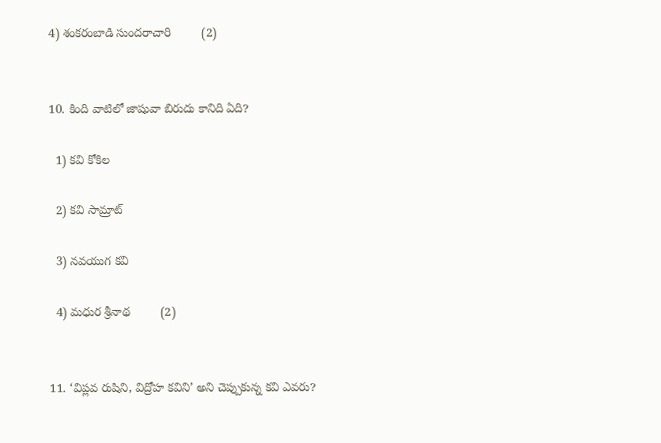4) శంకరంబాడి సుందరాచారి         (2)


10. కింది వాటిలో జాషువా బిరుదు కానిది ఏది?

  1) కవి కోకిల

  2) కవి సామ్రాట్

  3) నవయుగ కవి

  4) మధుర శ్రీనాథ         (2)


11. ‘విప్లవ రుషిని, విద్రోహ కవిని’ అని చెప్పుకున్న కవి ఎవరు?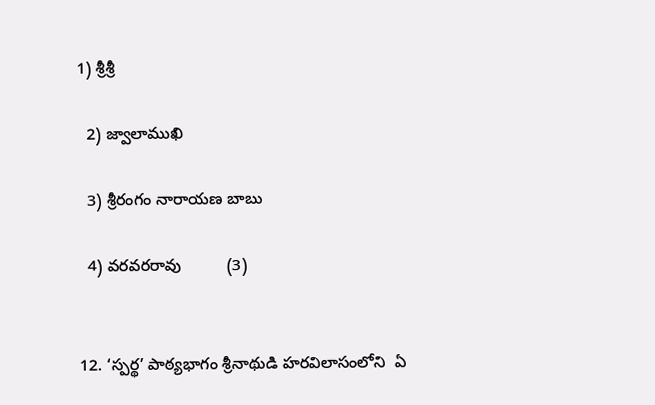1) శ్రీశ్రీ

  2) జ్వాలాముఖి

  3) శ్రీరంగం నారాయణ బాబు

  4) వరవరరావు          (3)


12. ‘స్పర్థ’ పాఠ్యభాగం శ్రీనాథుడి హరవిలాసంలోని  ఏ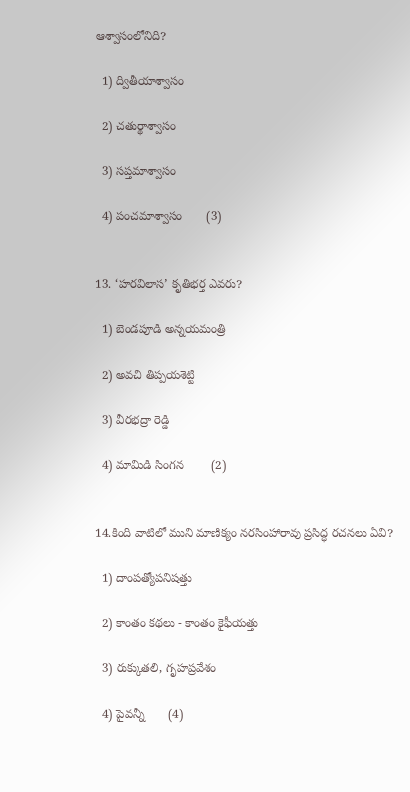ఆశ్వాసంలోనిది?

  1) ద్వితీయాశ్వాసం

  2) చతుర్థాశ్వాసం

  3) సప్తమాశ్వాసం

  4) పంచమాశ్వాసం       (3)


13. ‘హరవిలాస’ కృతిభర్త ఎవరు?

  1) బెండపూడి అన్నయమంత్రి

  2) అవచి తిప్పయశెట్టి

  3) వీరభద్రా రెడ్డి

  4) మామిడి సింగన        (2)


14.కింది వాటిలో ముని మాణిక్యం నరసింహారావు ప్రసిద్ధ రచనలు ఏవి?

  1) దాంపత్యోపనిషత్తు

  2) కాంతం కథలు - కాంతం కైఫీయత్తు

  3) రుక్కుతలి, గృహప్రవేశం

  4) పైవన్నీ       (4)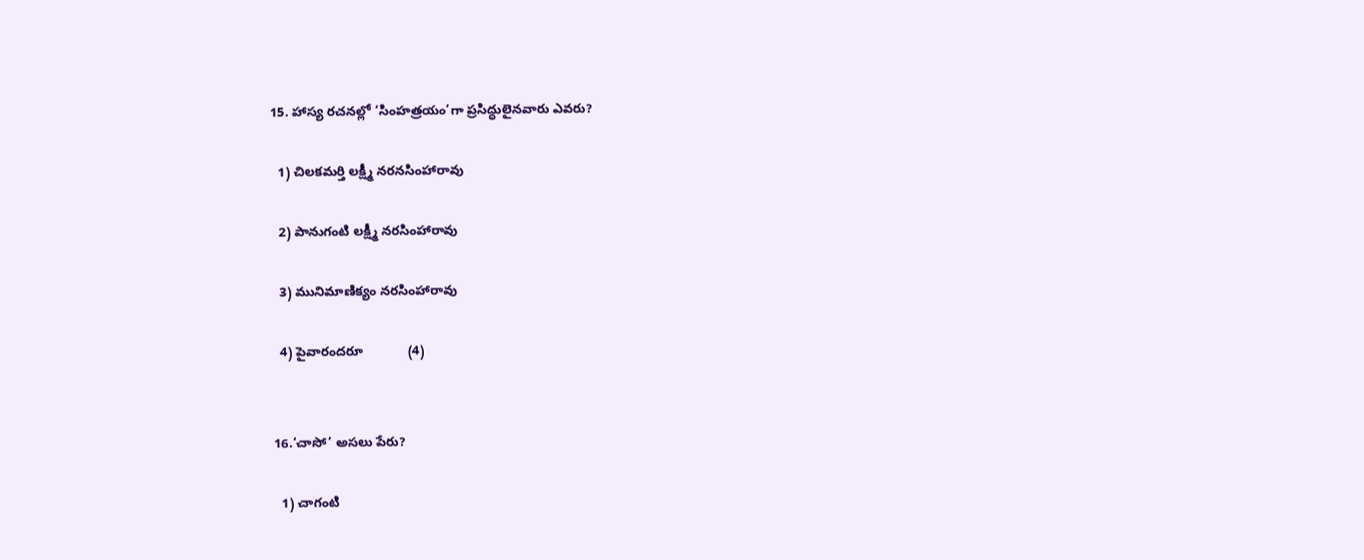15. హాస్య రచనల్లో ‘సింహత్రయం’గా ప్రసిద్ధులైనవారు ఎవరు?

  1) చిలకమర్తి లక్ష్మీ నరనసింహారావు

  2) పానుగంటి లక్ష్మీ నరసింహారావు

  3) మునిమాణిక్యం నరసింహారావు

  4) పైవారందరూ            (4)


16.‘చాసో’ అసలు పేరు?

  1) చాగంటి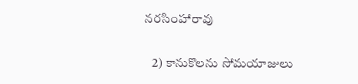నరసింహారావు

   2) కానుకొలను సోమయాజులు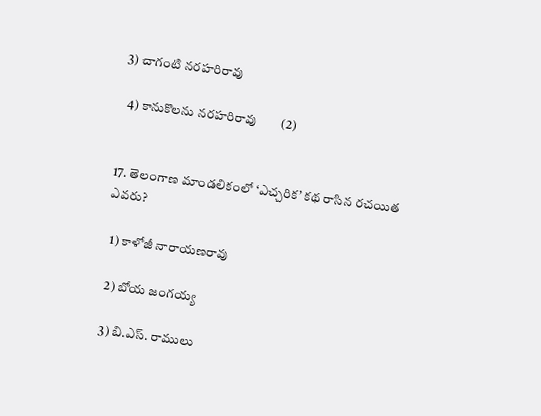3) చాగంటి నరహరిరావు

  4) కానుకొలను నరహరిరావు        (2)


17. తెలంగాణ మాండలికంలో ‘ఎచ్చరిక’ కథ రాసిన రచయిత ఎవరు?

  1) కాళోజీ నారాయణరావు

  2) బోయ జంగయ్య

  3) బి.ఎస్. రాములు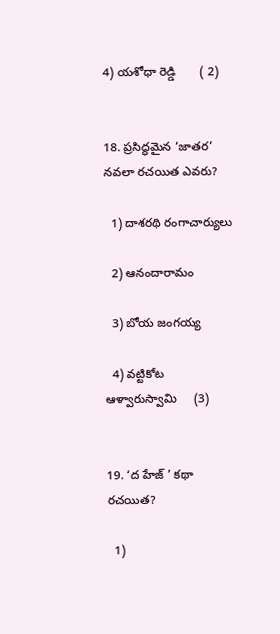4) యశోధా రెడ్డి       ( 2)


18. ప్రసిద్ధమైన ‘జాతర’ నవలా రచయిత ఎవరు?

  1) దాశరథి రంగాచార్యులు

  2) ఆనందారామం

  3) బోయ జంగయ్య

  4) వట్టికోట ఆళ్వారుస్వామి     (3)


19. ‘ద హేజ్ ’ కథా రచయిత?

  1)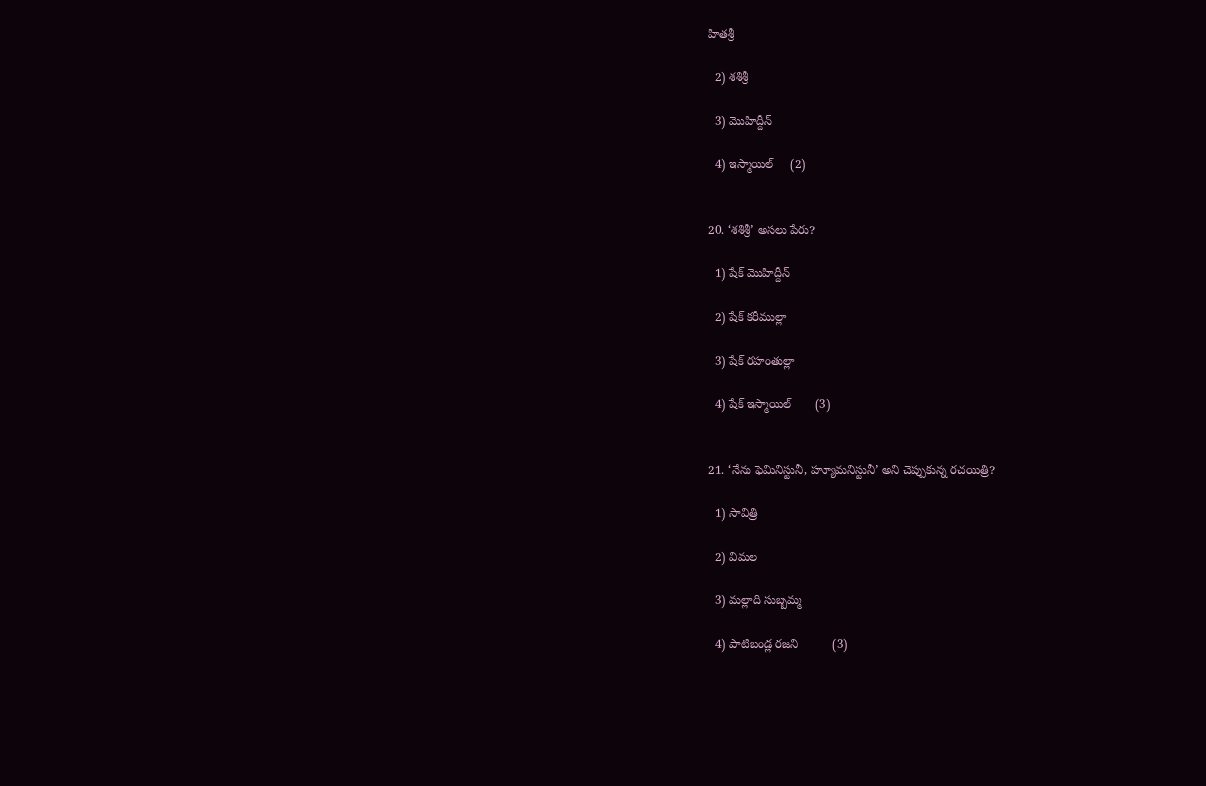హితశ్రీ

  2) శశిశ్రీ

  3) మొహిద్దీన్

  4) ఇస్మాయిల్     (2)


20. ‘శశిశ్రీ’ అసలు పేరు?

  1) షేక్ మొహిద్దీన్

  2) షేక్ కరీముల్లా

  3) షేక్ రహంతుల్లా

  4) షేక్ ఇస్మాయిల్       (3)


21. ‘నేను ఫెమినిస్టునీ, హ్యూమనిస్టునీ’ అని చెప్పుకున్న రచయిత్రి?

  1) సావిత్రి

  2) విమల

  3) మల్లాది సుబ్బమ్మ

  4) పాటిబండ్ల రజని          (3)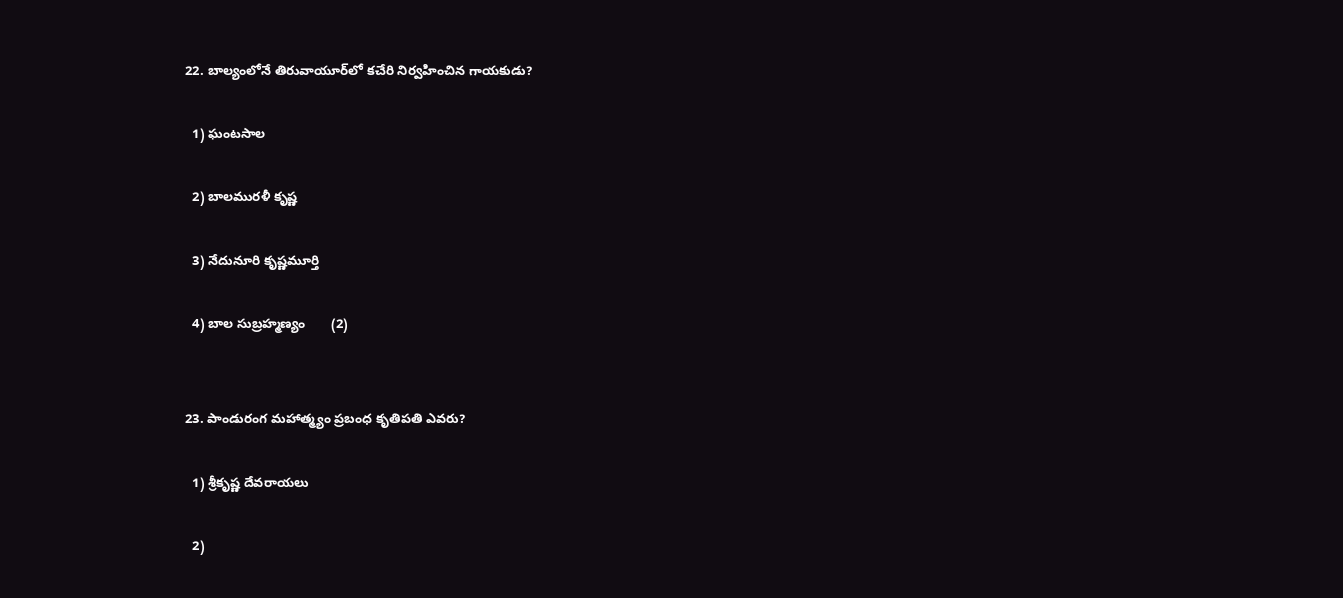22. బాల్యంలోనే తిరువాయూర్‌లో కచేరి నిర్వహించిన గాయకుడు?

  1) ఘంటసాల

  2) బాలమురళీ కృష్ణ

  3) నేదునూరి కృష్ణమూర్తి

  4) బాల సుబ్రహ్మణ్యం       (2)


23. పాండురంగ మహాత్మ్యం ప్రబంధ కృతిపతి ఎవరు?

  1) శ్రీకృష్ణ దేవరాయలు

  2)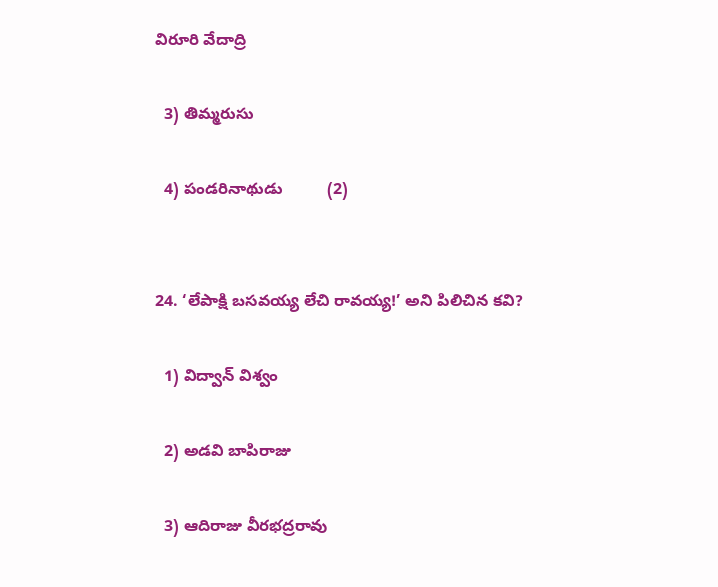విరూరి వేదాద్రి

  3) తిమ్మరుసు

  4) పండరినాథుడు          (2)


24. ‘లేపాక్షి బసవయ్య లేచి రావయ్య!’ అని పిలిచిన కవి?

  1) విద్వాన్ విశ్వం

  2) అడవి బాపిరాజు

  3) ఆదిరాజు వీరభద్రరావు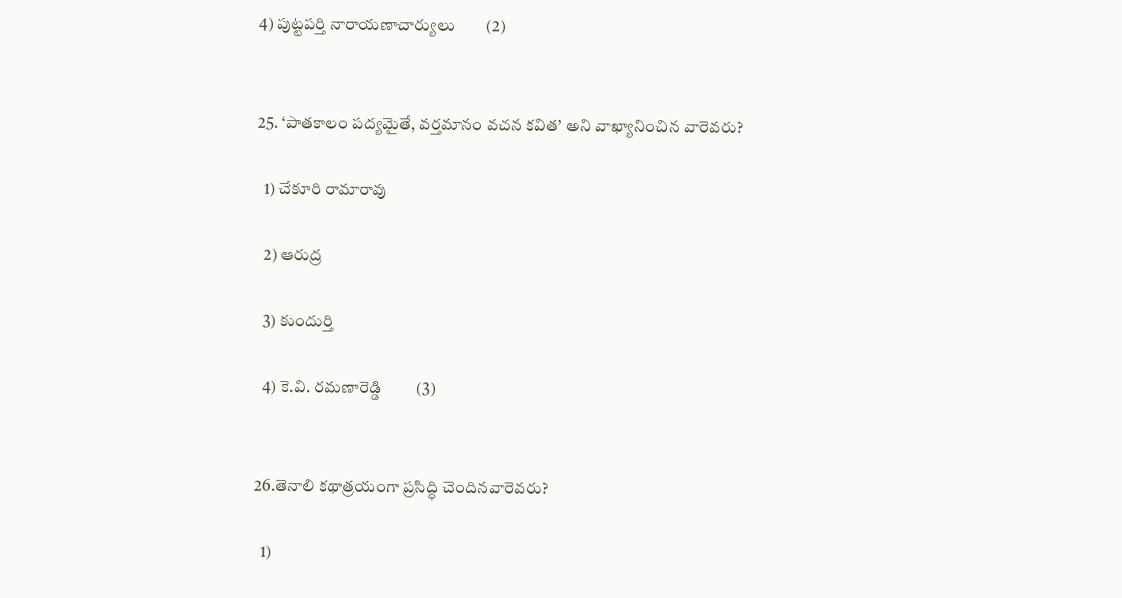4) పుట్టపర్తి నారాయణాచార్యులు        (2)


25. ‘పాతకాలం పద్యమైతే, వర్తమానం వచన కవిత’ అని వాఖ్యానించిన వారెవరు?

  1) చేకూరి రామారావు

  2) ఆరుద్ర

  3) కుందుర్తి

  4) కె.వి. రమణారెడ్డి         (3)


26.తెనాలి కథాత్రయంగా ప్రసిద్ధి చెందినవారెవరు?

  1)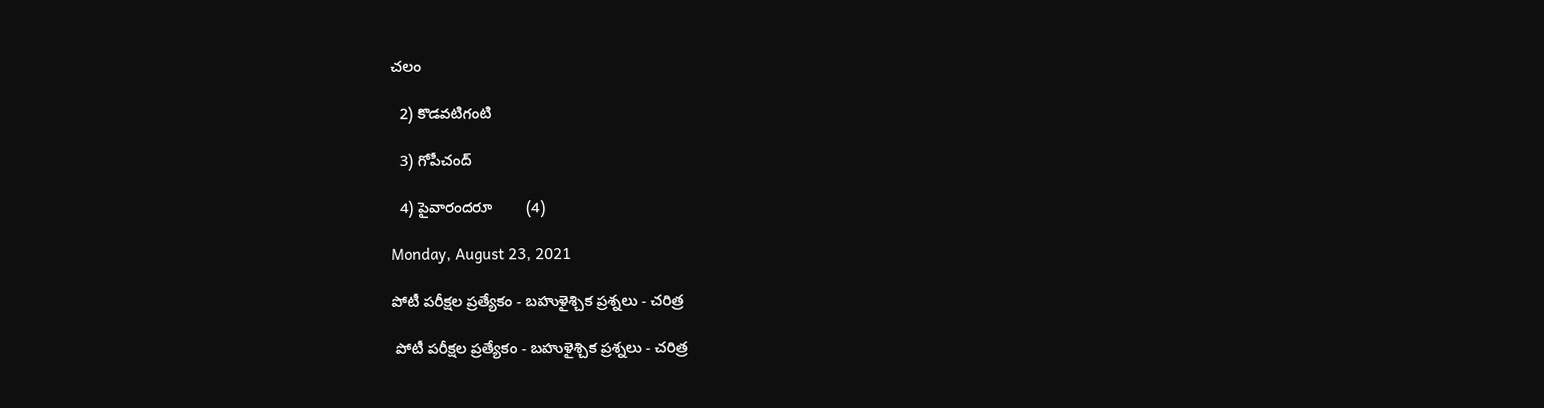చలం

  2) కొడవటిగంటి

  3) గోపీచంద్

  4) పైవారందరూ        (4)

Monday, August 23, 2021

పోటీ పరీక్షల ప్రత్యేకం - బహుళైశ్చిక ప్రశ్నలు - చరిత్ర

 పోటీ పరీక్షల ప్రత్యేకం - బహుళైశ్చిక ప్రశ్నలు - చరిత్ర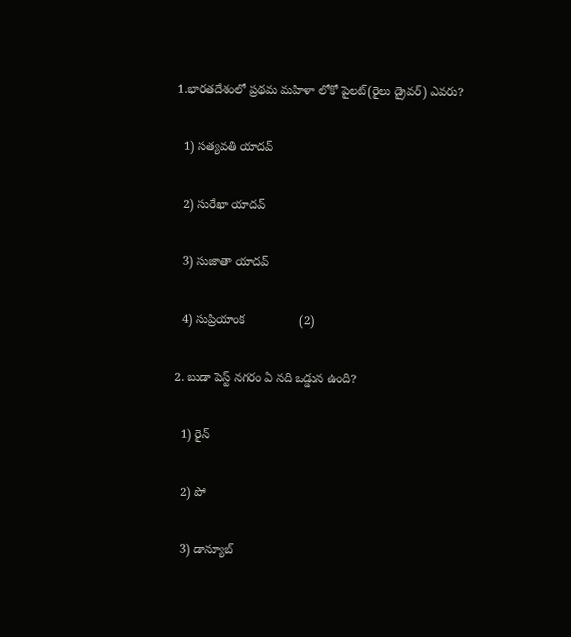1.భారతదేశంలో ప్రథమ మహిళా లోకో పైలట్(రైలు డ్రైవర్) ఎవరు?

  1) సత్యవతి యాదవ్

  2) సురేఖా యాదవ్

  3) సుజాతా యాదవ్

  4) సుప్రియాంక                (2)

2. బుడా పెస్ట్ నగరం ఏ నది ఒడ్డున ఉంది?

  1) రైన్

  2) పో

  3) డాన్యూబ్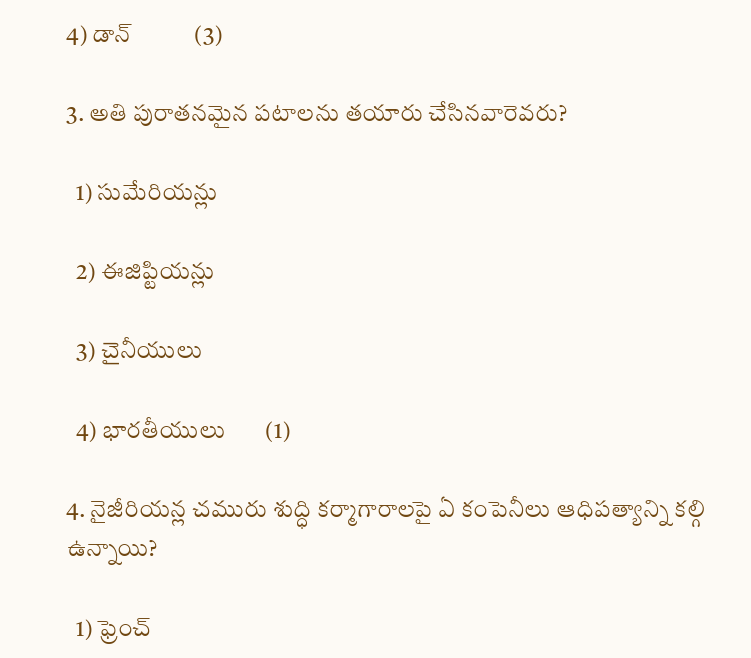4) డాన్           (3)

3. అతి పురాతనమైన పటాలను తయారు చేసినవారెవరు?

  1) సుమేరియన్లు

  2) ఈజిప్టియన్లు

  3) చైనీయులు

  4) భారతీయులు       (1)

4. నైజీరియన్ల చమురు శుద్ధి కర్మాగారాలపై ఏ కంపెనీలు ఆధిపత్యాన్ని కల్గి ఉన్నాయి?

  1) ఫ్రెంచ్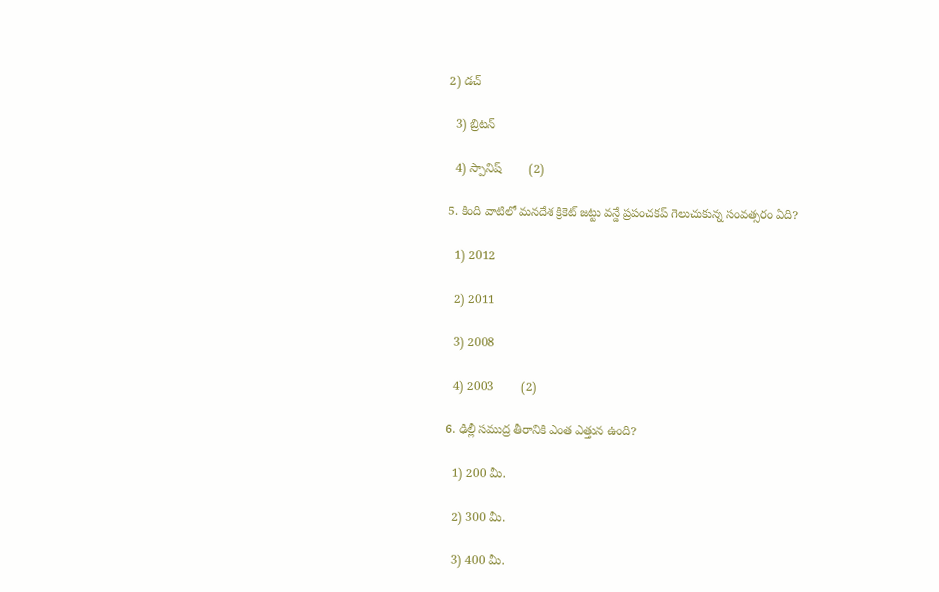2) డచ్

  3) బ్రిటన్

  4) స్పానిష్        (2)

5. కింది వాటిలో మనదేశ క్రికెట్ జట్టు వన్డే ప్రపంచకప్ గెలుచుకున్న సంవత్సరం ఏది?

  1) 2012

  2) 2011

  3) 2008

  4) 2003        (2)

6. ఢిల్లీ సముద్ర తీరానికి ఎంత ఎత్తున ఉంది?

  1) 200 మీ.

  2) 300 మీ.

  3) 400 మీ.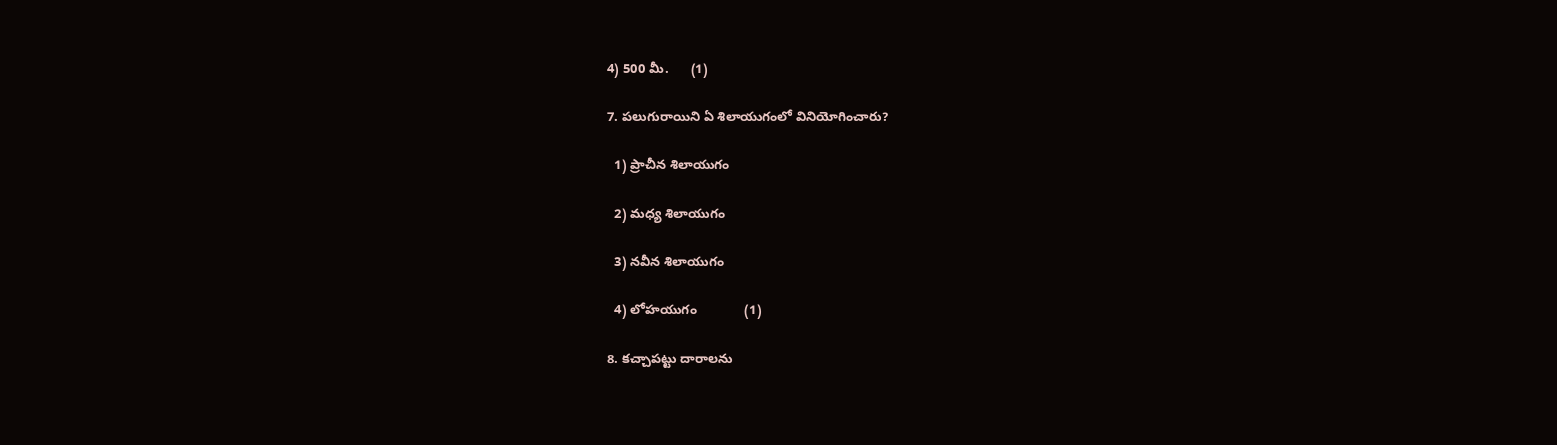4) 500 మీ.      (1)

7. పలుగురాయిని ఏ శిలాయుగంలో వినియోగించారు?

  1) ప్రాచీన శిలాయుగం

  2) మధ్య శిలాయుగం

  3) నవీన శిలాయుగం

  4) లోహయుగం             (1)

8. కచ్చాపట్టు దారాలను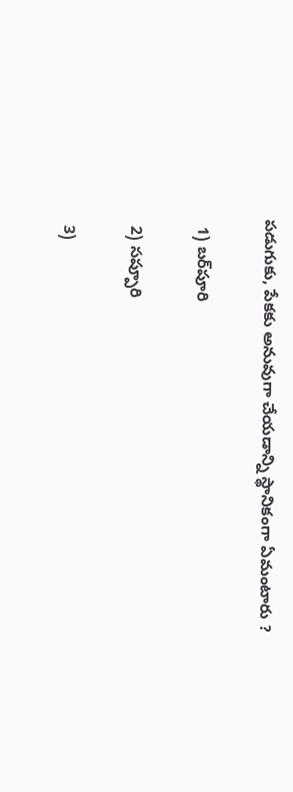పడుగుకు, పేకకు అనువుగా చేయడాన్ని స్థానికంగా ఏమంటారు ?

  1) బర్‌పూరి

  2) సప్పూరి

  3)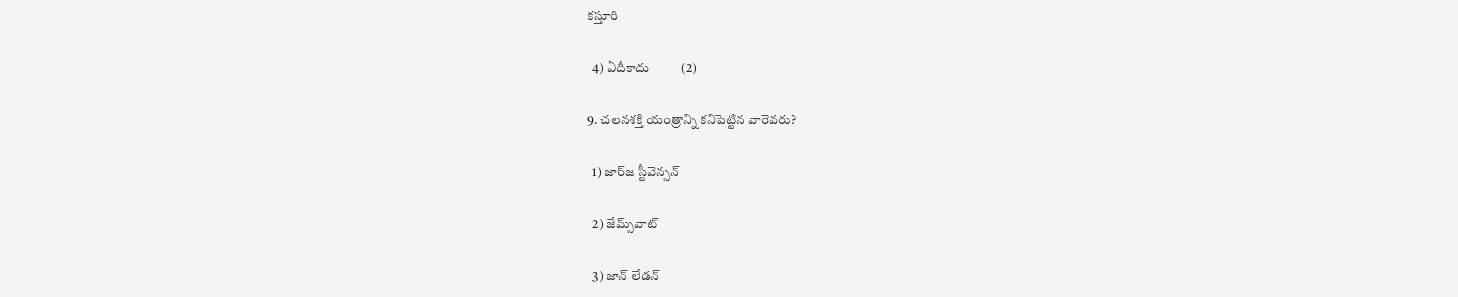కస్తూరి

  4) ఏదీకాదు          (2)

9. చలనశక్తి యంత్రాన్ని కనిపెట్టిన వారెవరు?

  1) జార్‌‌జ స్టీవెన్సన్

  2) జేమ్స్‌వాట్

  3) జాన్ లేడన్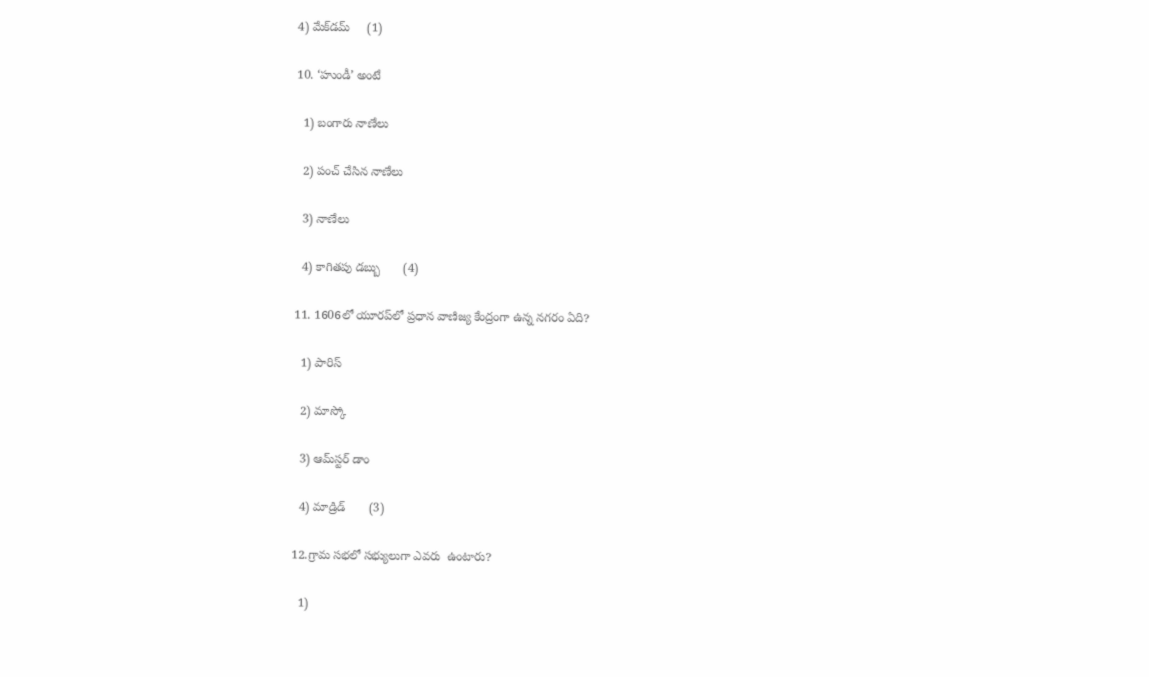4) మేక్‌డమ్     (1)

10. ‘హుండీ’ అంటే

  1) బంగారు నాణేలు

  2) పంచ్ చేసిన నాణేలు

  3) నాణేలు

  4) కాగితపు డబ్బు       (4)

11. 1606లో యూరప్‌లో ప్రధాన వాణిజ్య కేంద్రంగా ఉన్న నగరం ఏది?

  1) పారిస్

  2) మాస్కో

  3) ఆమ్‌స్టర్ డాం

  4) మాడ్రిడ్       (3)

12.గ్రామ సభలో సభ్యులుగా ఎవరు  ఉంటారు?

  1)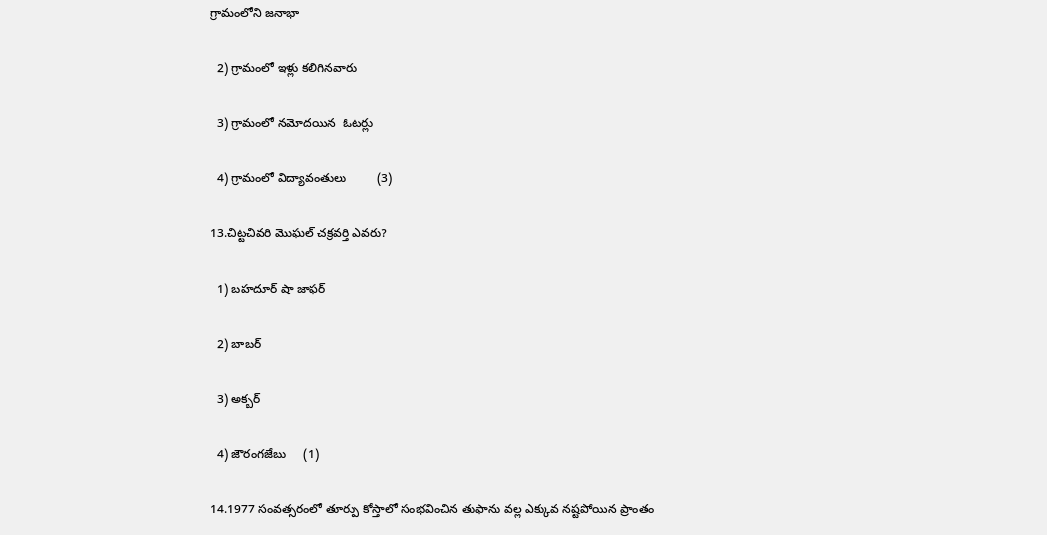గ్రామంలోని జనాభా

  2) గ్రామంలో ఇళ్లు కలిగినవారు

  3) గ్రామంలో నమోదయిన  ఓటర్లు

  4) గ్రామంలో విద్యావంతులు         (3)

13.చిట్టచివరి మొఘల్ చక్రవర్తి ఎవరు?

  1) బహదూర్ షా జాఫర్

  2) బాబర్

  3) అక్బర్

  4) జౌరంగజేబు     (1)

14.1977 సంవత్సరంలో తూర్పు కోస్తాలో సంభవించిన తుఫాను వల్ల ఎక్కువ నష్టపోయిన ప్రాంతం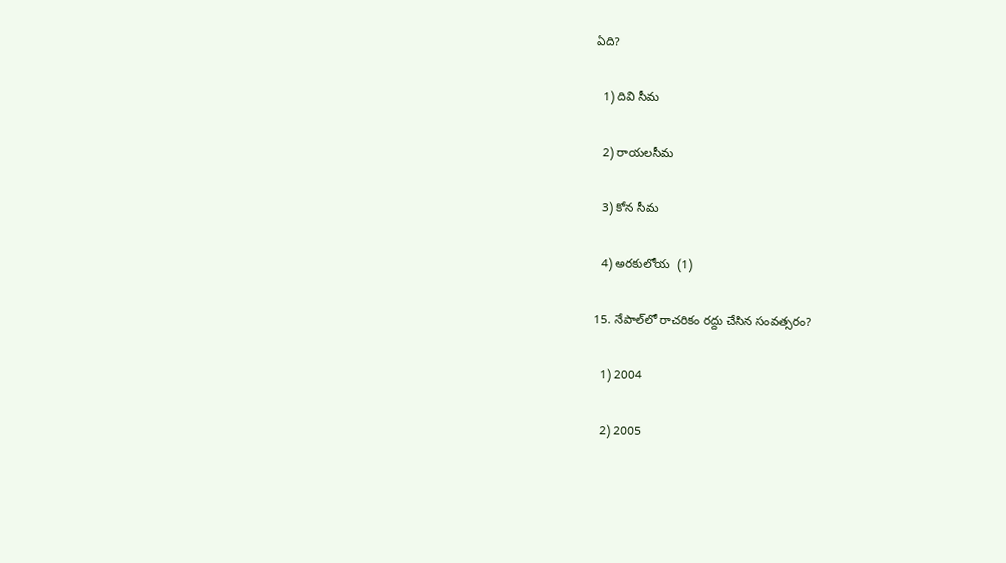ఏది?

  1) దివి సీమ

  2) రాయలసీమ

  3) కోన సీమ

  4) అరకులోయ  (1)

15. నేపాల్‌లో రాచరికం రద్దు చేసిన సంవత్సరం?

  1) 2004

  2) 2005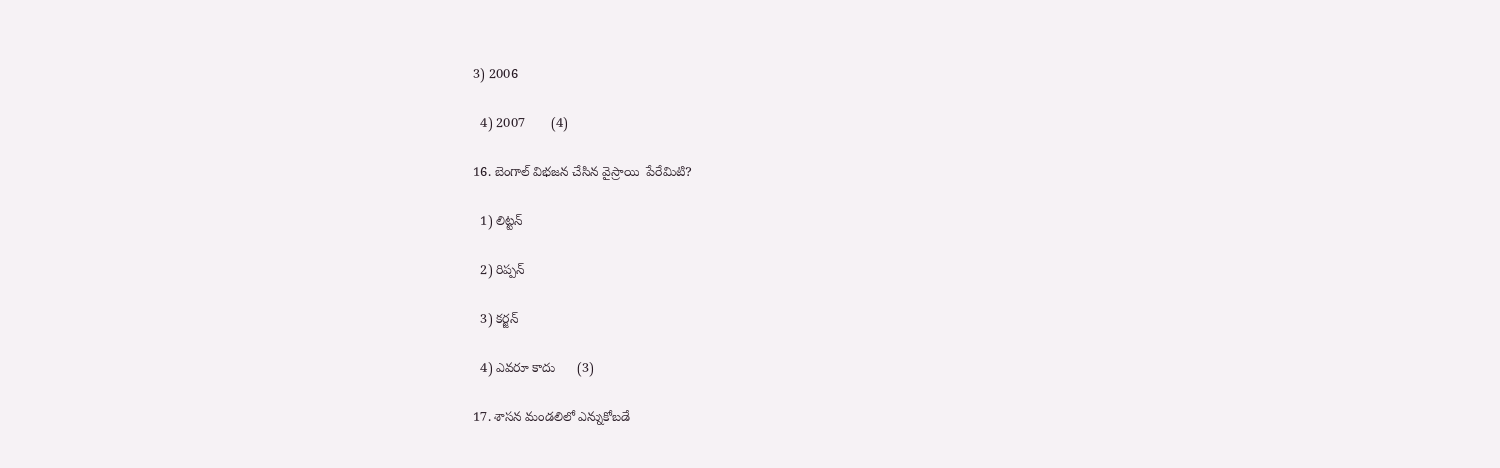3) 2006

  4) 2007       (4)

16. బెంగాల్ విభజన చేసిన వైస్రాయి  పేరేమిటి?

  1) లిట్టన్

  2) రిప్పన్

  3) కర్జన్

  4) ఎవరూ కాదు      (3)

17. శాసన మండలిలో ఎన్నుకోబడే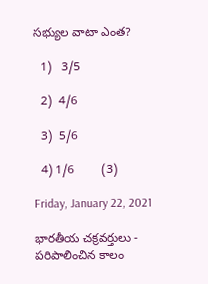సభ్యుల వాటా ఎంత?

  1)   3/5

  2)  4/6

  3)  5/6

  4) 1/6        (3)

Friday, January 22, 2021

భారతీయ చక్రవర్తులు - పరిపాలించిన కాలం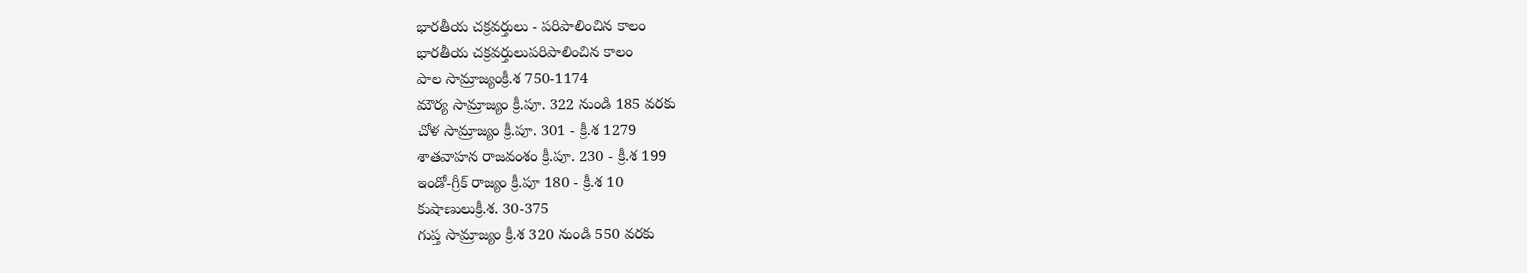భారతీయ చక్రవర్తులు - పరిపాలించిన కాలం
భారతీయ చక్రవర్తులుపరిపాలించిన కాలం
పాల సామ్రాజ్యంక్రీ.శ 750-1174
మౌర్య సామ్రాజ్యం క్రీ.పూ. 322 నుండి 185 వరకు
చోళ సామ్రాజ్యం క్రీ.పూ. 301 - క్రీ.శ 1279
శాతవాహన రాజవంశం క్రీ.పూ. 230 - క్రీ.శ 199
ఇండో-గ్రీక్ రాజ్యం క్రీ.పూ 180 - క్రీ.శ 10
కుషాణులుక్రీ.శ. 30-375
గుప్త సామ్రాజ్యం క్రీ.శ 320 నుండి 550 వరకు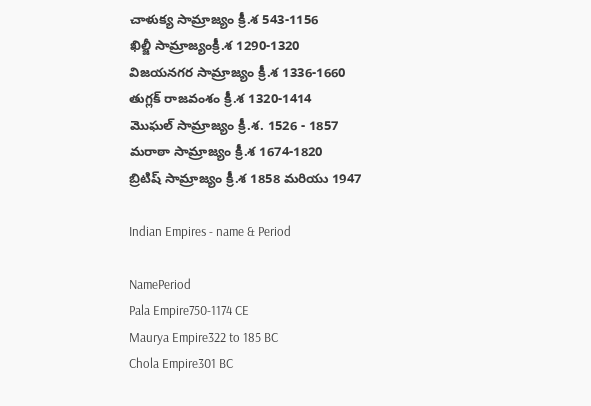చాళుక్య సామ్రాజ్యం క్రీ.శ 543-1156
ఖిల్జీ సామ్రాజ్యంక్రీ.శ 1290-1320
విజయనగర సామ్రాజ్యం క్రీ.శ 1336-1660
తుగ్లక్ రాజవంశం క్రీ.శ 1320-1414
మొఘల్ సామ్రాజ్యం క్రీ.శ. 1526 - 1857
మరాఠా సామ్రాజ్యం క్రీ.శ 1674-1820
బ్రిటిష్ సామ్రాజ్యం క్రీ.శ 1858 మరియు 1947

Indian Empires - name & Period

NamePeriod
Pala Empire750-1174 CE
Maurya Empire322 to 185 BC
Chola Empire301 BC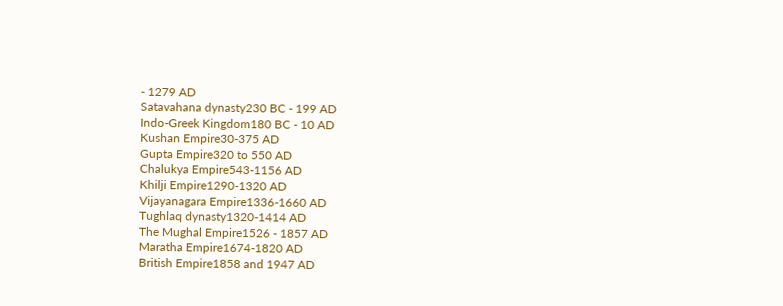- 1279 AD
Satavahana dynasty230 BC - 199 AD
Indo-Greek Kingdom180 BC - 10 AD
Kushan Empire30-375 AD
Gupta Empire320 to 550 AD
Chalukya Empire543-1156 AD
Khilji Empire1290-1320 AD
Vijayanagara Empire1336-1660 AD
Tughlaq dynasty1320-1414 AD
The Mughal Empire1526 - 1857 AD
Maratha Empire1674-1820 AD
British Empire1858 and 1947 AD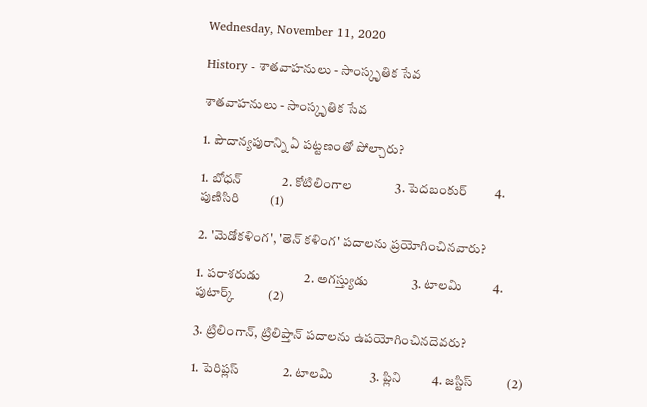Wednesday, November 11, 2020

History - శాతవాహనులు - సాంస్కృతిక సేవ

శాతవాహనులు - సాంస్కృతిక సేవ

1. పౌదాన్యపురాన్ని ఏ పట్టణంతో పోల్చారు?

1. బోధన్             2. కోటిలింగాల              3. పెదబంకుర్         4. పుణిసిరి          (1)

2. 'మెడోకళింగ', 'తెన్ కళింగ' పదాలను ప్రయోగించినవారు?

1. పరాశరుడు              2. అగస్త్యుడు              3. టాలమి          4. పుటార్క్           (2)

3. ట్రిలింగాన్, ట్రిలిప్తాన్ పదాలను ఉపయోగించినదెవరు?

1. పెరిప్లస్              2. టాలమి            3. ప్లిని          4. జస్టిస్           (2)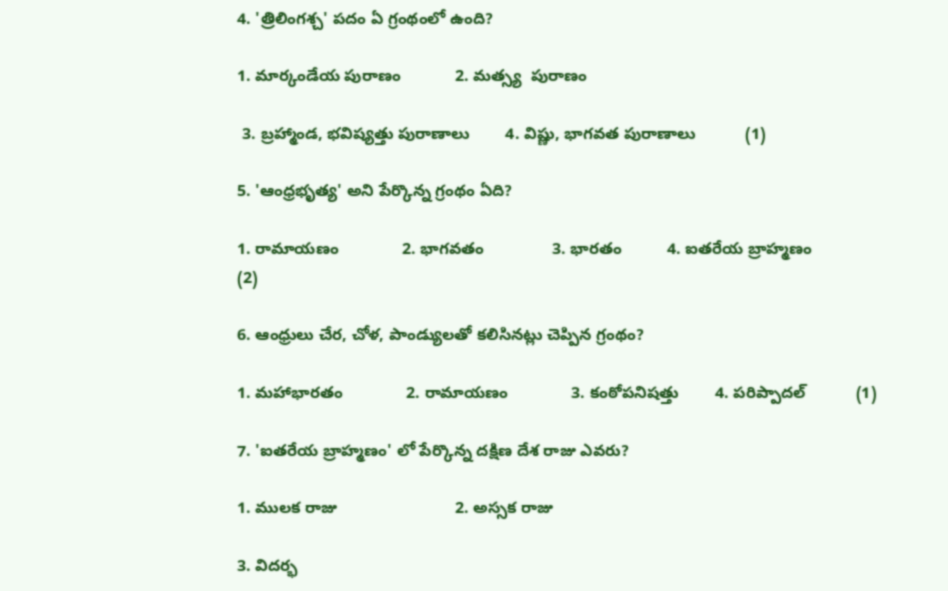4. 'త్రిలింగశ్చ' పదం ఏ గ్రంథంలో ఉంది?

1. మార్కండేయ పురాణం            2. మత్స్య  పురాణం

 3. బ్రహ్మాండ, భవిష్యత్తు పురాణాలు        4. విష్ణు, భాగవత పురాణాలు           (1)

5. 'ఆంధ్రభృత్య' అని పేర్కొన్న గ్రంథం ఏది?

1. రామాయణం              2. భాగవతం               3. భారతం          4. ఐతరేయ బ్రాహ్మణం           (2)

6. ఆంధ్రులు చేర, చోళ, పాండ్యులతో కలిసినట్లు చెప్పిన గ్రంథం?

1. మహాభారతం              2. రామాయణం              3. కంఠోపనిషత్తు        4. పరిప్పాదల్           (1)

7. 'ఐతరేయ బ్రాహ్మణం' లో పేర్కొన్న దక్షిణ దేశ రాజు ఎవరు?

1. ములక రాజు                          2. అస్సక రాజు

3. విదర్భ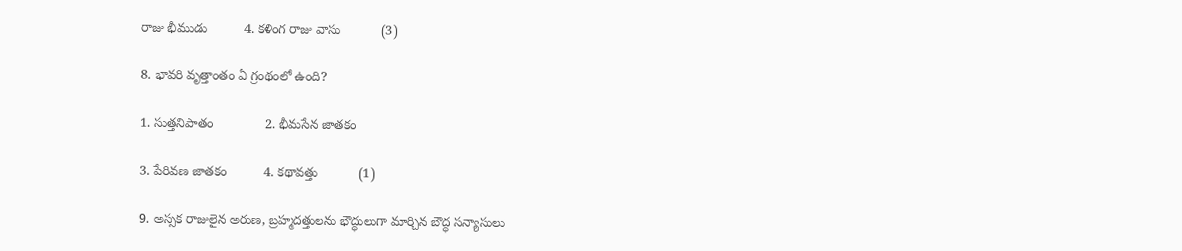రాజు భీముడు          4. కళింగ రాజు వాసు           (3)

8. భావరి వృత్తాంతం ఏ గ్రంథంలో ఉంది?

1. సుత్తనిపాతం              2. భీమసేన జాతకం

3. పేరివణ జాతకం          4. కథావత్తు           (1)

9. అస్సక రాజులైన అరుణ, బ్రహ్మదత్తులను భౌద్ధులుగా మార్చిన బౌద్ధ సన్యాసులు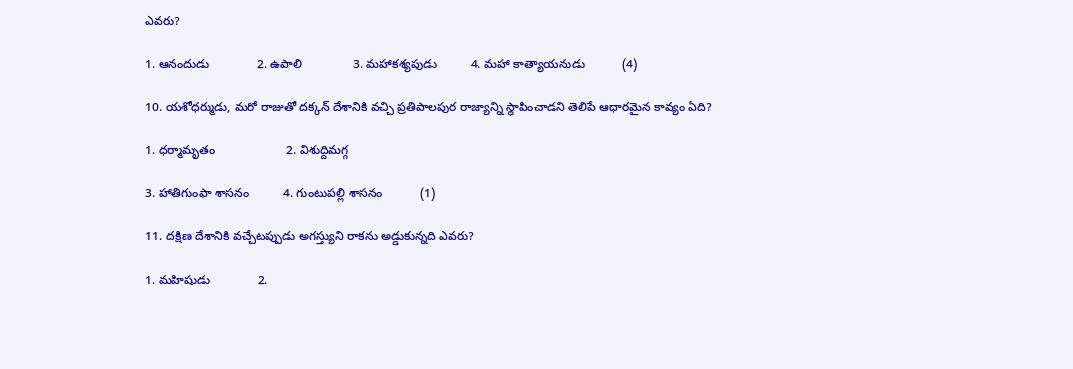ఎవరు?

1. ఆనందుడు              2. ఉపాలి               3. మహాకశ్యపుడు          4. మహా కాత్యాయనుడు           (4)

10. యశోధర్ముడు, మరో రాజుతో దక్కన్ దేశానికి వచ్చి ప్రతిపాలపుర రాజ్యాన్ని స్థాపించాడని తెలిపే ఆధారమైన కావ్యం ఏది?

1. ధర్మామృతం                     2. విశుద్దిమగ్గ

3. హాతిగుంఫా శాసనం          4. గుంటుపల్లి శాసనం           (1)

11. దక్షిణ దేశానికి వచ్చేటప్పుడు అగస్త్యుని రాకను అడ్డుకున్నది ఎవరు?

1. మహిషుడు              2.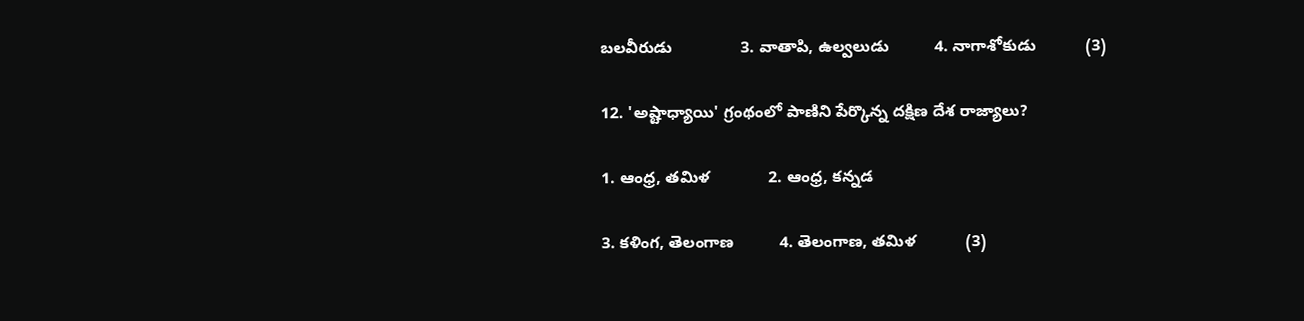బలవీరుడు               3. వాతాపి, ఉల్వలుడు          4. నాగాశోకుడు           (3)

12. 'అష్టాధ్యాయి' గ్రంథంలో పాణిని పేర్కొన్న దక్షిణ దేశ రాజ్యాలు?

1. ఆంధ్ర, తమిళ             2. ఆంధ్ర, కన్నడ

3. కళింగ, తెలంగాణ          4. తెలంగాణ, తమిళ           (3)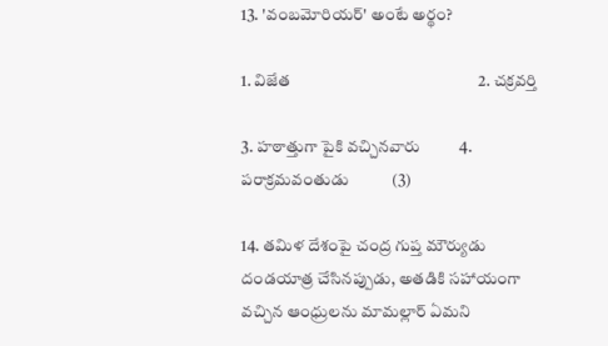13. 'వంబమోరియర్' అంటే అర్థం?

1. విజేత                                                2. చక్రవర్తి

3. హఠాత్తుగా పైకి వచ్చినవారు          4. పరాక్రమవంతుడు           (3)

14. తమిళ దేశంపై చంద్ర గుప్త మౌర్యుడు దండయాత్ర చేసినప్పుడు, అతడికి సహాయంగా వచ్చిన ఆంధ్రులను మామల్లార్ ఏమని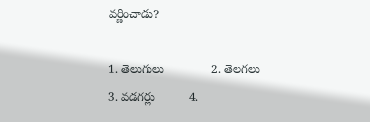వర్ణించాడు?

1. తెలుగులు              2. తెలగలు               3. వడగర్లు          4.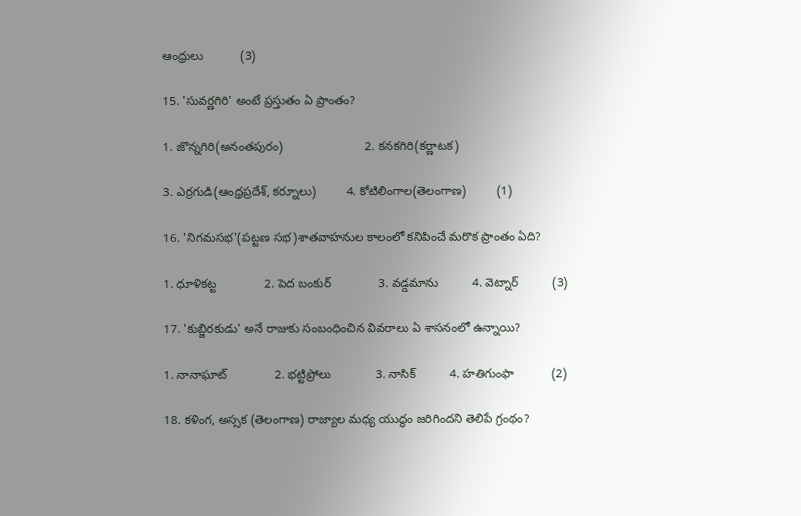ఆంధ్రులు           (3)

15. 'సువర్ణగిరి' అంటే ప్రస్తుతం ఏ ప్రాంతం?

1. జొన్నగిరి(అనంతపురం)                        2. కనకగిరి(కర్ణాటక)

3. ఎర్రగుడి(ఆంధ్రప్రదేశ్, కర్నూలు)         4. కోటిలింగాల(తెలంగాణ)         (1)

16. 'నిగమసభ'(పట్టణ సభ)శాతవాహనుల కాలంలో కనిపించే మరొక ప్రాంతం ఏది?

1. ధూళికట్ట              2. పెద బంకుర్              3. వడ్డమాను          4. వెట్నార్          (3)

17. 'కుబ్జిరకుడు' అనే రాజుకు సంబంధించిన వివరాలు ఏ శాసనంలో ఉన్నాయి?

1. నానాఘాట్              2. భట్టిప్రోలు             3. నాసిక్          4. హతిగుంఫా           (2)

18. కళింగ, అస్సక (తెలంగాణ) రాజ్యాల మధ్య యుద్ధం జరిగిందని తెలిపే గ్రంథం?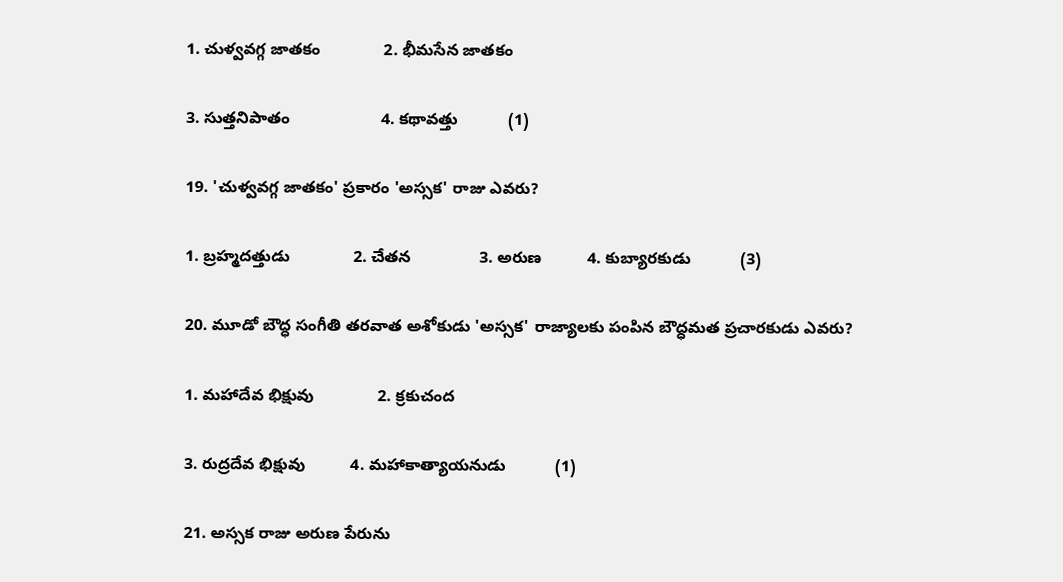1. చుళ్వవగ్గ జాతకం              2. భీమసేన జాతకం

3. సుత్తనిపాతం                    4. కథావత్తు           (1)

19. 'చుళ్వవగ్గ జాతకం' ప్రకారం 'అస్సక' రాజు ఎవరు?

1. బ్రహ్మదత్తుడు              2. చేతన               3. అరుణ          4. కుబ్యారకుడు           (3)

20. మూడో బౌద్ధ సంగీతి తరవాత అశోకుడు 'అస్సక' రాజ్యాలకు పంపిన బౌద్ధమత ప్రచారకుడు ఎవరు?

1. మహాదేవ భిక్షువు              2. క్రకుచంద

3. రుద్రదేవ భిక్షువు          4. మహాకాత్యాయనుడు           (1)

21. అస్సక రాజు అరుణ పేరును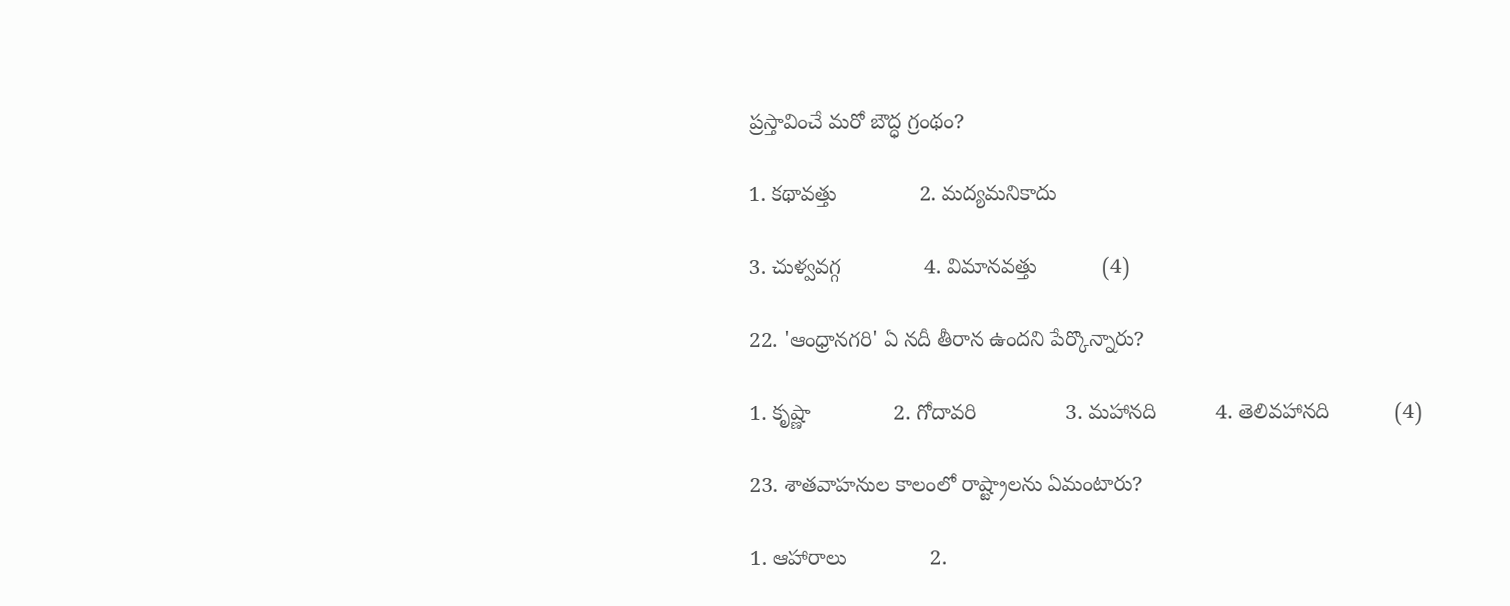ప్రస్తావించే మరో బౌద్ధ గ్రంథం?

1. కథావత్తు              2. మద్యమనికాదు

3. చుళ్వవగ్గ              4. విమానవత్తు           (4)

22. 'ఆంధ్రానగరి' ఏ నదీ తీరాన ఉందని పేర్కొన్నారు?

1. కృష్ణా              2. గోదావరి               3. మహానది          4. తెలివహానది           (4)

23. శాతవాహనుల కాలంలో రాష్ట్రాలను ఏమంటారు?

1. ఆహారాలు              2.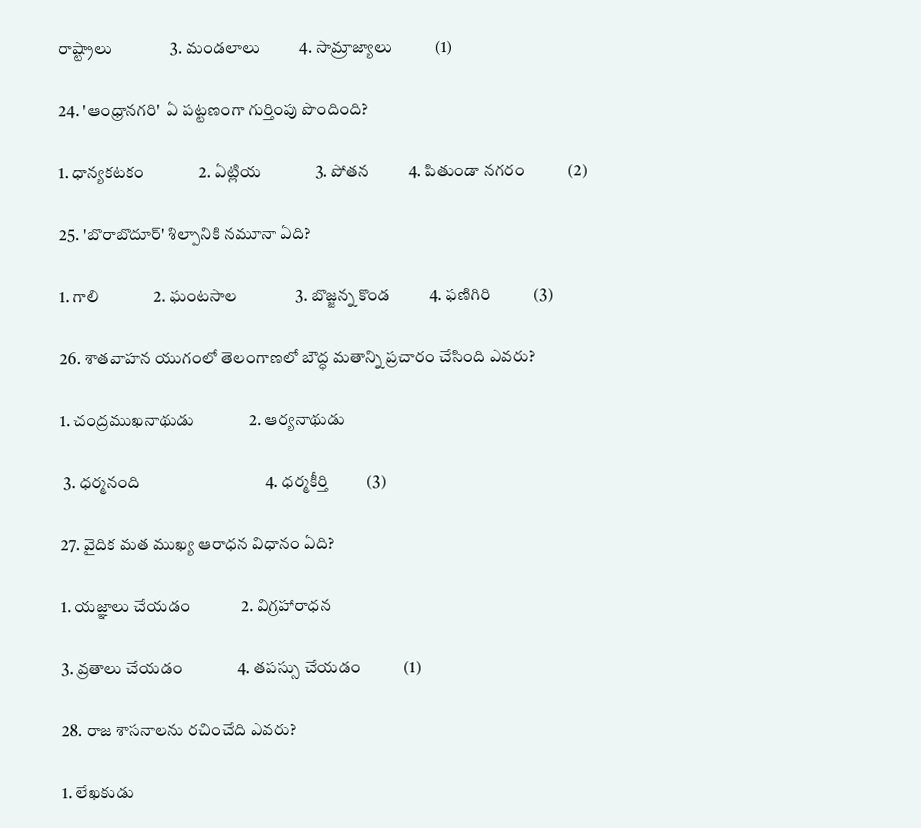రాష్ట్రాలు               3. మండలాలు          4. సామ్రాజ్యాలు           (1)

24. 'ఆంధ్రానగరి'  ఏ పట్టణంగా గుర్తింపు పొందింది?

1. ధాన్యకటకం              2. ఏట్లియ              3. పోతన          4. పితుండా నగరం           (2)

25. 'బొరాబొదూర్' శిల్పానికి నమూనా ఏది?

1. గాలి              2. ఘంటసాల               3. బొజ్జన్న కొండ          4. ఫణిగిరి           (3)

26. శాతవాహన యుగంలో తెలంగాణలో బౌద్ధ మతాన్ని ప్రచారం చేసింది ఎవరు?

1. చంద్రముఖనాథుడు              2. ఆర్యనాథుడు

 3. ధర్మనంది                                4. ధర్మకీర్తి          (3)

27. వైదిక మత ముఖ్య ఆరాధన విధానం ఏది?

1. యజ్ఞాలు చేయడం             2. విగ్రహారాధన

3. వ్రతాలు చేయడం              4. తపస్సు చేయడం           (1)

28. రాజ శాసనాలను రచించేది ఎవరు?

1. లేఖకుడు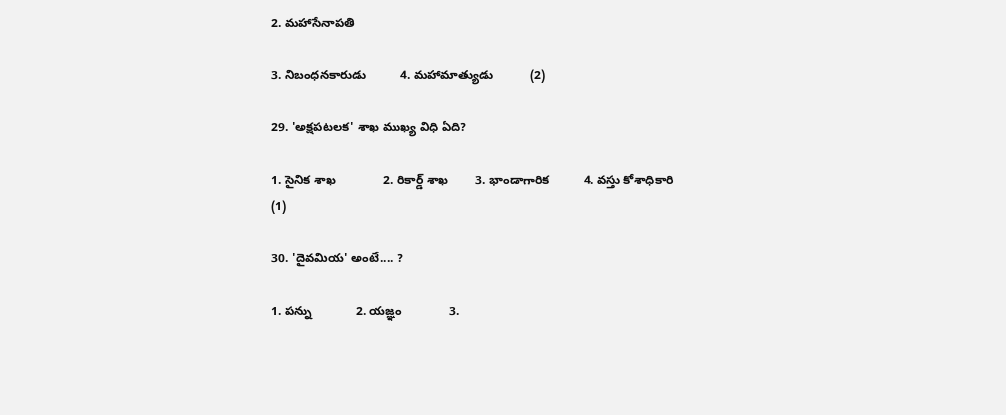2. మహాసేనాపతి

3. నిబంధనకారుడు          4. మహామాత్యుడు           (2)

29. 'అక్షపటలక' శాఖ ముఖ్య విధి ఏది?

1. సైనిక శాఖ              2. రికార్డ్ శాఖ        3. భాండాగారిక          4. వస్తు కోశాధికారి           (1)

30. 'దైవమియ' అంటే.... ?

1. పన్ను             2. యజ్ఞం              3.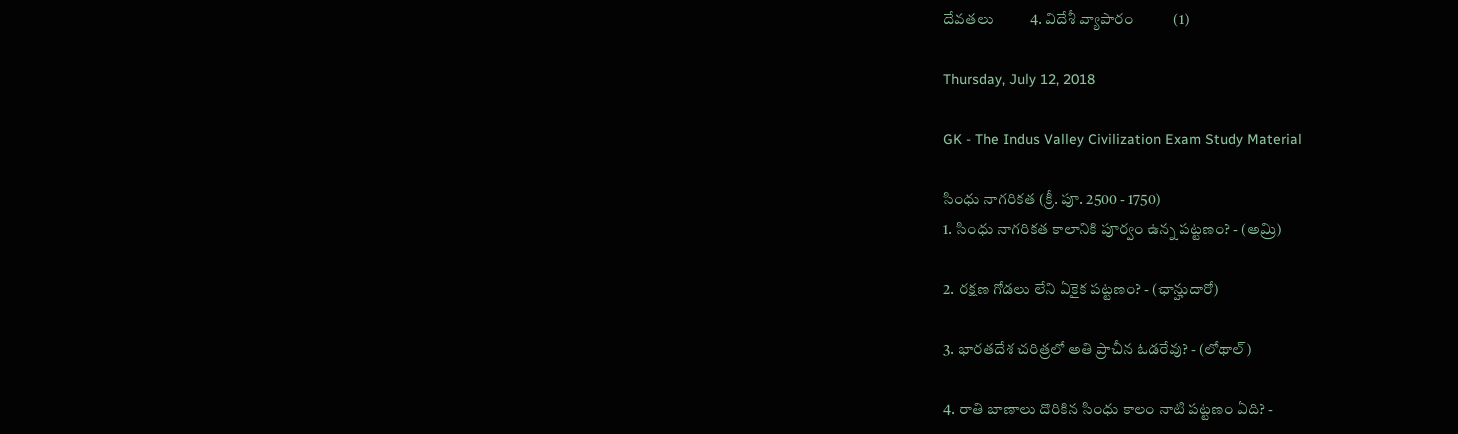దేవతలు          4. విదేశీ వ్యాపారం           (1)

Thursday, July 12, 2018

GK - The Indus Valley Civilization Exam Study Material

సింధు నాగరికత (క్రీ. పూ. 2500 - 1750)
1. సింధు నాగరికత కాలానికి పూర్వం ఉన్న పట్టణం? - (అమ్రి)

2. రక్షణ గోడలు లేని ఏకైక పట్టణం? - (ఛాన్హుదారో)

3. భారతదేశ చరిత్రలో అతి ప్రాచీన ఓడరేవు? - (లోథాల్)

4. రాతి బాణాలు దొరికిన సింధు కాలం నాటి పట్టణం ఏది? -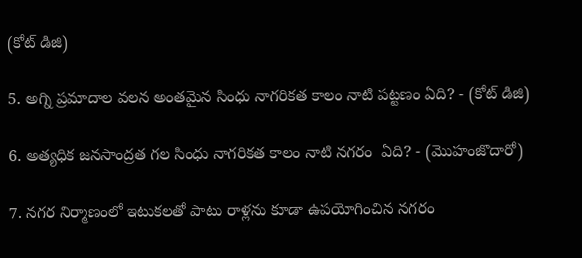(కోట్ డిజి)

5. అగ్ని ప్రమాదాల వలన అంతమైన సింధు నాగరికత కాలం నాటి పట్టణం ఏది? - (కోట్ డిజి)

6. అత్యధిక జనసాంద్రత గల సింధు నాగరికత కాలం నాటి నగరం  ఏది? - (మొహంజొదారో)

7. నగర నిర్మాణంలో ఇటుకలతో పాటు రాళ్లను కూడా ఉపయోగించిన నగరం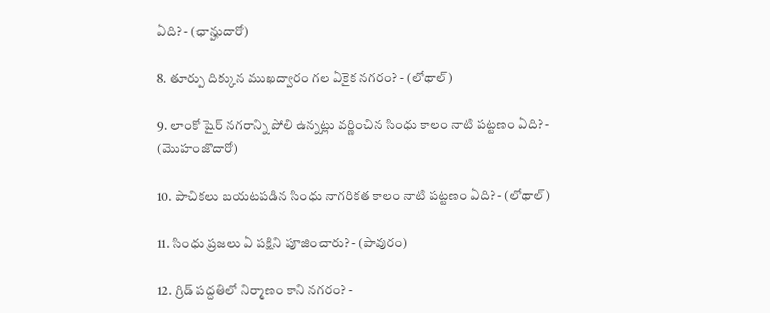ఏది? - (ఛాన్హుదారో)

8. తూర్పు దిక్కున ముఖద్వారం గల ఏకైక నగరం? - (లోథాల్)

9. లాంకో షైర్ నగరాన్ని పోలి ఉన్నట్లు వర్ణించిన సింధు కాలం నాటి పట్టణం ఏది? - (మొహంజొదారో)

10. పాచికలు బయటపడిన సింధు నాగరికత కాలం నాటి పట్టణం ఏది? - (లోథాల్)

11. సింధు ప్రజలు ఏ పక్షిని పూజించారు? - (పావురం)

12. గ్రిడ్ పద్దతిలో నిర్మాణం కాని నగరం? -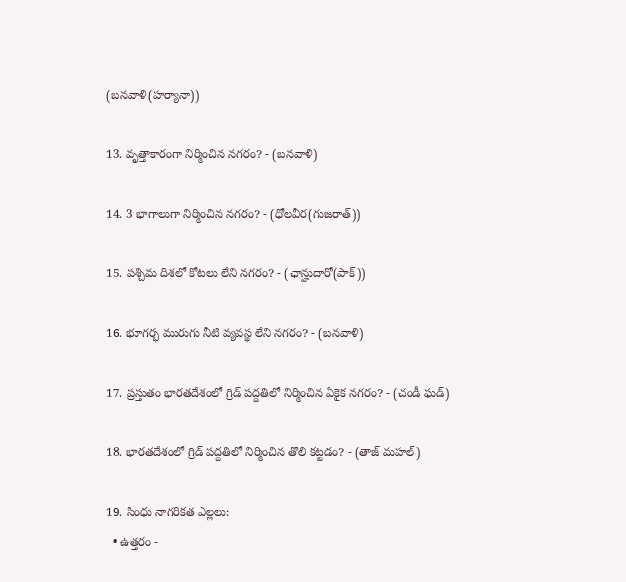(బనవాళి(హర్యానా))

13. వృత్తాకారంగా నిర్మించిన నగరం? - (బనవాళి)

14. 3 భాగాలుగా నిర్మించిన నగరం? - (ధోలవీర(గుజరాత్))

15. పశ్చిమ దిశలో కోటలు లేని నగరం? - (ఛాన్హుదారో(పాక్))

16. భూగర్భ మురుగు నీటి వ్యవస్థ లేని నగరం? - (బనవాళి)

17. ప్రస్తుతం భారతదేశంలో గ్రిడ్ పద్దతిలో నిర్మించిన ఏకైక నగరం? - (చండీ ఘడ్)

18. భారతదేశంలో గ్రిడ్ పద్దతిలో నిర్మించిన తొలి కట్టడం? - (తాజ్ మహల్)

19. సింధు నాగరికత ఎల్లలు:
  • ఉత్తరం -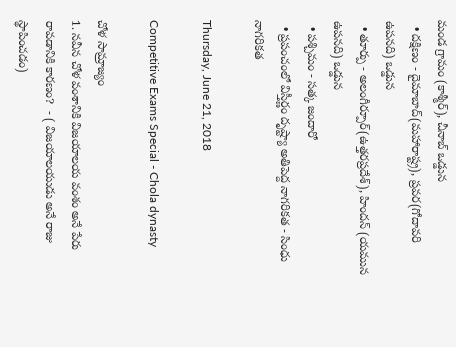మండ గ్రామం (కాశ్మీర్), చీనాబ్ ఒడ్డున
  • దక్షిణం - దైమాబాద్(మహారాష్ట్ర), ప్రవర(గోదావరి ఉపనది) ఒడ్డున
  • తూర్పు - అలంగీర్పూర్(ఉత్తరప్రదేశ్), హిందన్ (యమున ఉపనది) ఒడ్డున
  • పశ్చిమం - సత్క జందారో
  • ప్రపంచంలో విస్తీర్ణం దృష్ట్యా అతిపెద్ద నాగరికత - సింధు నాగరికత

Thursday, June 21, 2018

Competitive Exams Special - Chola dynasty

చోళ సామ్రాజ్యం
1. నవీన చోళ వంశానికి విజయాలయ వంశం అనే పేరు రావడానికి కారణం?  - ( విజయాలయుడు అనే రాజు స్థాపించడం)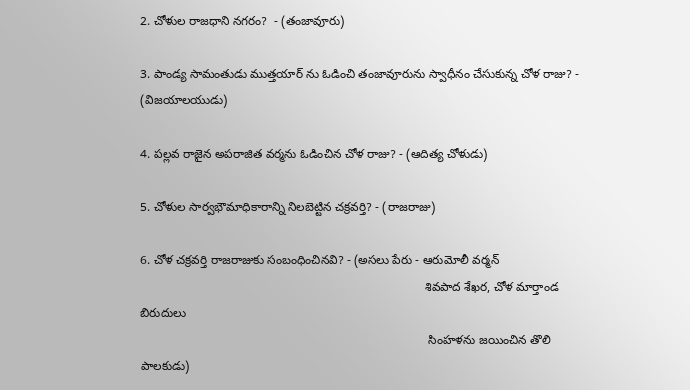2. చోళుల రాజధాని నగరం?  - (తంజావూరు)

3. పాండ్య సామంతుడు ముత్తయార్ ను ఓడించి తంజావూరును స్వాధీనం చేసుకున్న చోళ రాజు? - (విజయాలయుడు)

4. పల్లవ రాజైన అపరాజిత వర్మను ఓడించిన చోళ రాజు? - (ఆదిత్య చోళుడు)

5. చోళుల సార్వభౌమాధికారాన్ని నిలబెట్టిన చక్రవర్తి? - (రాజరాజు)

6. చోళ చక్రవర్తి రాజరాజుకు సంబంధించినవి? - (అసలు పేరు - ఆరుమోలీ వర్మన్
                                                                                    శివపాద శేఖర, చోళ మార్తాండ బిరుదులు
                                                                                     సింహళను జయించిన తొలి పాలకుడు)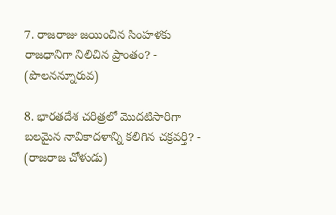7. రాజరాజు జయించిన సింహళకు రాజధానిగా నిలిచిన ప్రాంతం? - (పొలనన్నూరువ)

8. భారతదేశ చరిత్రలో మొదటిసారిగా బలమైన నావికాదళాన్ని కలిగిన చక్రవర్తి? - (రాజరాజ చోళుడు)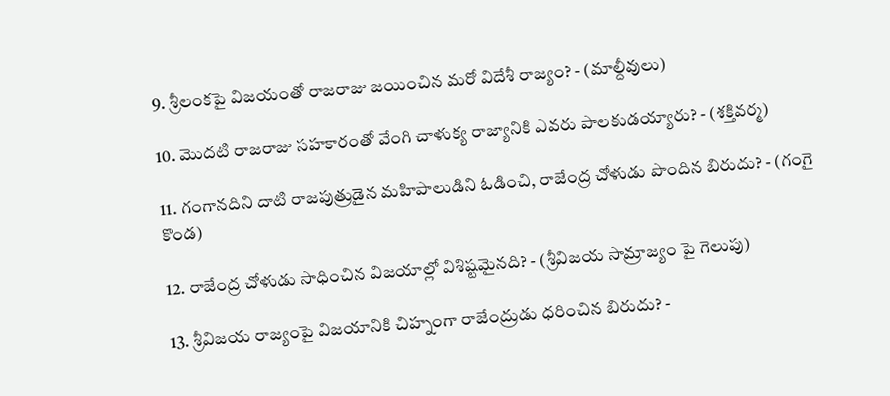9. శ్రీలంకపై విజయంతో రాజరాజు జయించిన మరో విదేశీ రాజ్యం? - (మాల్దీవులు)

10. మొదటి రాజరాజు సహకారంతో వేంగి చాళుక్య రాజ్యానికి ఎవరు పాలకుడయ్యారు? - (శక్తివర్మ)

11. గంగానదిని దాటి రాజపుత్రుడైన మహిపాలుడిని ఓడించి, రాజేంద్ర చోళుడు పొందిన బిరుదు? - (గంగై కొండ)

12. రాజేంద్ర చోళుడు సాధించిన విజయాల్లో విశిష్టమైనది? - (శ్రీవిజయ సామ్రాజ్యం పై గెలుపు)

13. శ్రీవిజయ రాజ్యంపై విజయానికి చిహ్నంగా రాజేంద్రుడు ధరించిన బిరుదు? -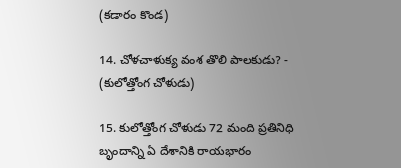(కడారం కొండ)

14. చోళచాళుక్య వంశ తొలి పాలకుడు? - (కులోత్తోంగ చోళుడు)

15. కులోత్తోంగ చోళుడు 72 మంది ప్రతినిధి బృందాన్ని ఏ దేశానికి రాయభారం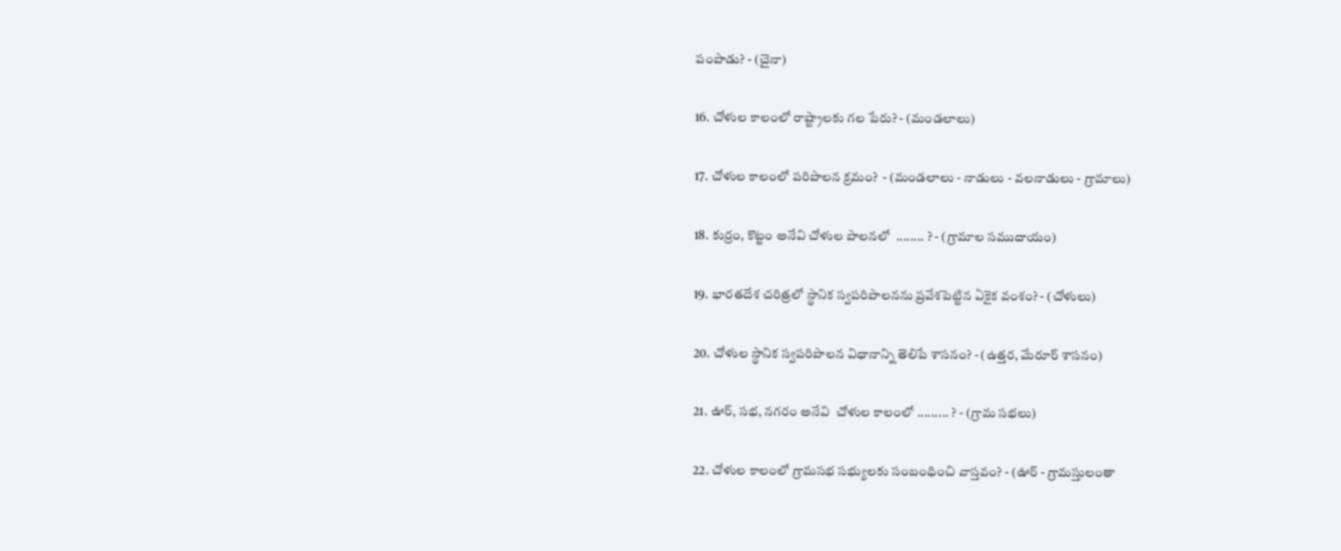పంపాడు? - (చైనా)

16. చోళుల కాలంలో రాష్ట్రాలకు గల పేరు? - (మండలాలు)

17. చోళుల కాలంలో పరిపాలన క్రమం?  - (మండలాలు - నాడులు - వలనాడులు - గ్రామాలు)

18. కుర్రం, కొట్టం అనేవి చోళుల పాలనలో  ........ ? - (గ్రామాల సముదాయం)

19. భారతదేశ చరిత్రలో స్థానిక స్వపరిపాలనను ప్రవేశపెట్టిన ఏకైక వంశం? - (చోళులు)

20. చోళుల స్థానిక స్వపరిపాలన విధానాన్ని తెలిపే శాసనం? - (ఉత్తర, మేరూర్ శాసనం)

21. ఊర్, సభ, నగరం అనేవి  చోళుల కాలంలో ......... ? - (గ్రామ సభలు)

22. చోళుల కాలంలో గ్రామసభ సభ్యులకు సంబంధించి వాస్తవం? - (ఊర్ - గ్రామస్తులంతా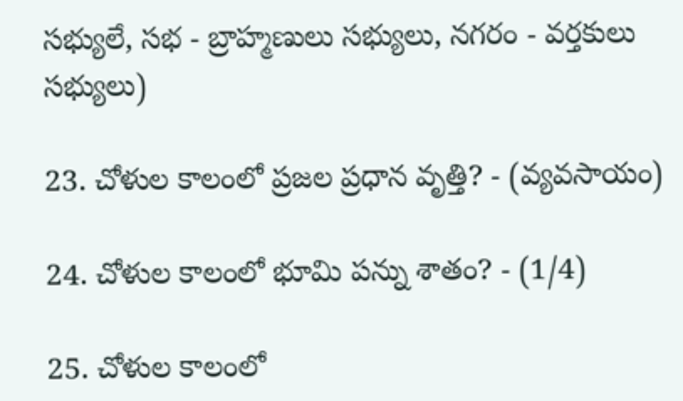సభ్యులే, సభ - బ్రాహ్మణులు సభ్యులు, నగరం - వర్తకులు సభ్యులు)

23. చోళుల కాలంలో ప్రజల ప్రధాన వృత్తి? - (వ్యవసాయం)

24. చోళుల కాలంలో భూమి పన్ను శాతం? - (1/4)

25. చోళుల కాలంలో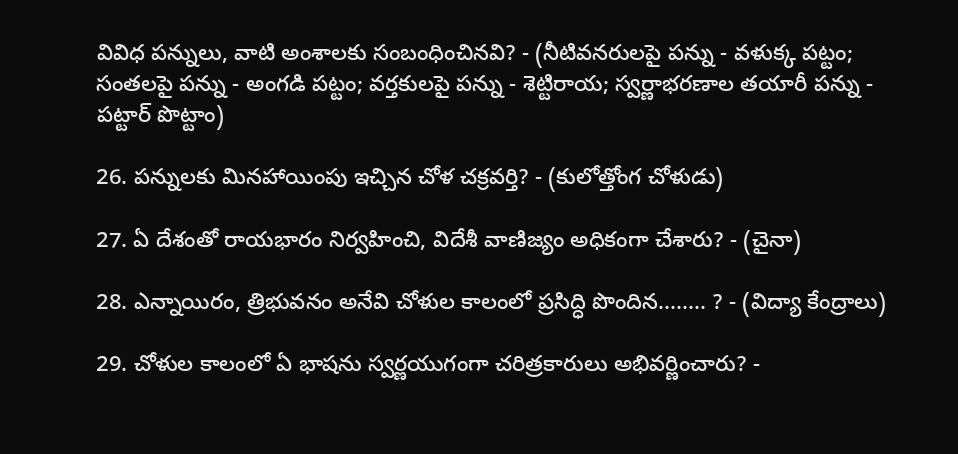వివిధ పన్నులు, వాటి అంశాలకు సంబంధించినవి? - (నీటివనరులపై పన్ను - వళుక్క పట్టం; సంతలపై పన్ను - అంగడి పట్టం; వర్తకులపై పన్ను - శెట్టిరాయ; స్వర్ణాభరణాల తయారీ పన్ను - పట్టార్ పొట్టాం)

26. పన్నులకు మినహాయింపు ఇచ్చిన చోళ చక్రవర్తి? - (కులోత్తోంగ చోళుడు)

27. ఏ దేశంతో రాయభారం నిర్వహించి, విదేశీ వాణిజ్యం అధికంగా చేశారు? - (చైనా)

28. ఎన్నాయిరం, త్రిభువనం అనేవి చోళుల కాలంలో ప్రసిద్ధి పొందిన........ ? - (విద్యా కేంద్రాలు)

29. చోళుల కాలంలో ఏ భాషను స్వర్ణయుగంగా చరిత్రకారులు అభివర్ణించారు? -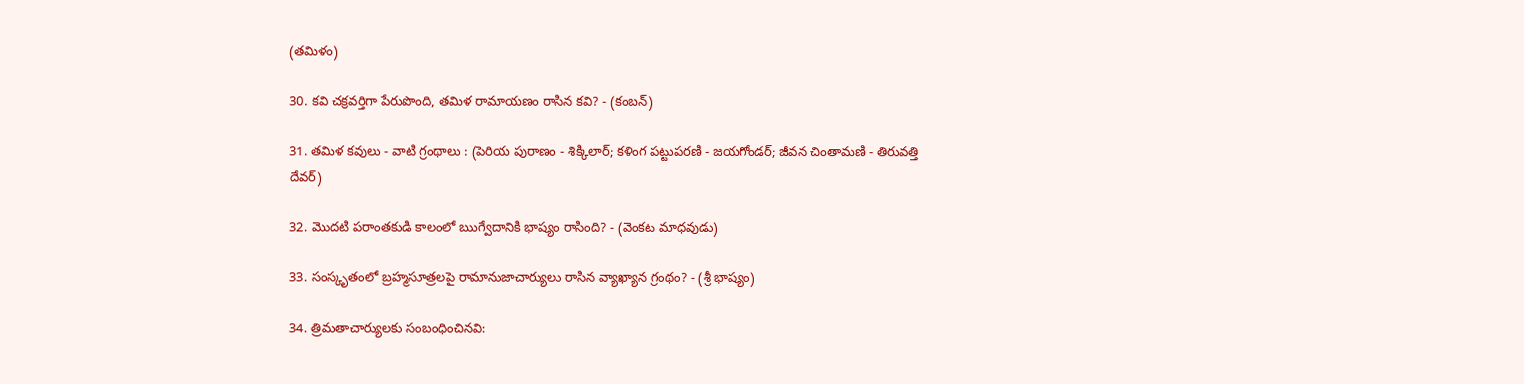(తమిళం)

30. కవి చక్రవర్తిగా పేరుపొంది, తమిళ రామాయణం రాసిన కవి? - (కంబన్)

31. తమిళ కవులు - వాటి గ్రంథాలు : (పెరియ పురాణం - శిక్కిలార్; కళింగ పట్టుపరణి - జయగోండర్; జీవన చింతామణి - తిరువత్తి దేవర్)

32. మొదటి పరాంతకుడి కాలంలో ఋగ్వేదానికి భాష్యం రాసింది? - (వెంకట మాధవుడు)

33. సంస్కృతంలో బ్రహ్మసూత్రలపై రామానుజాచార్యులు రాసిన వ్యాఖ్యాన గ్రంథం? - (శ్రీ భాష్యం)

34. త్రిమతాచార్యులకు సంబంధించినవి: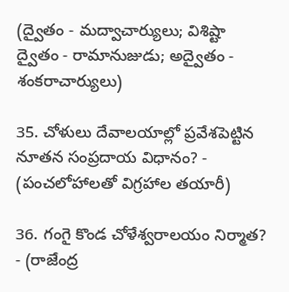(ద్వైతం - మద్వాచార్యులు; విశిష్టా ద్వైతం - రామానుజుడు; అద్వైతం - శంకరాచార్యులు)

35. చోళులు దేవాలయాల్లో ప్రవేశపెట్టిన నూతన సంప్రదాయ విధానం? - (పంచలోహాలతో విగ్రహాల తయారీ)

36. గంగై కొండ చోళేశ్వరాలయం నిర్మాత? - (రాజేంద్ర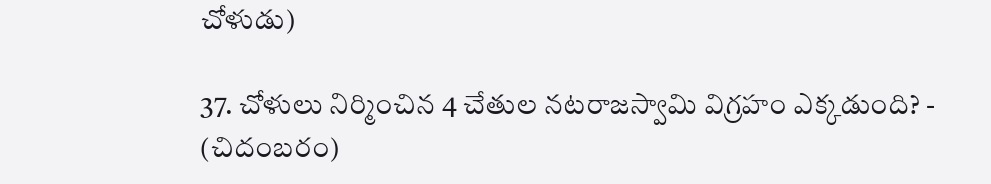చోళుడు)

37. చోళులు నిర్మించిన 4 చేతుల నటరాజస్వామి విగ్రహం ఎక్కడుంది? - (చిదంబరం)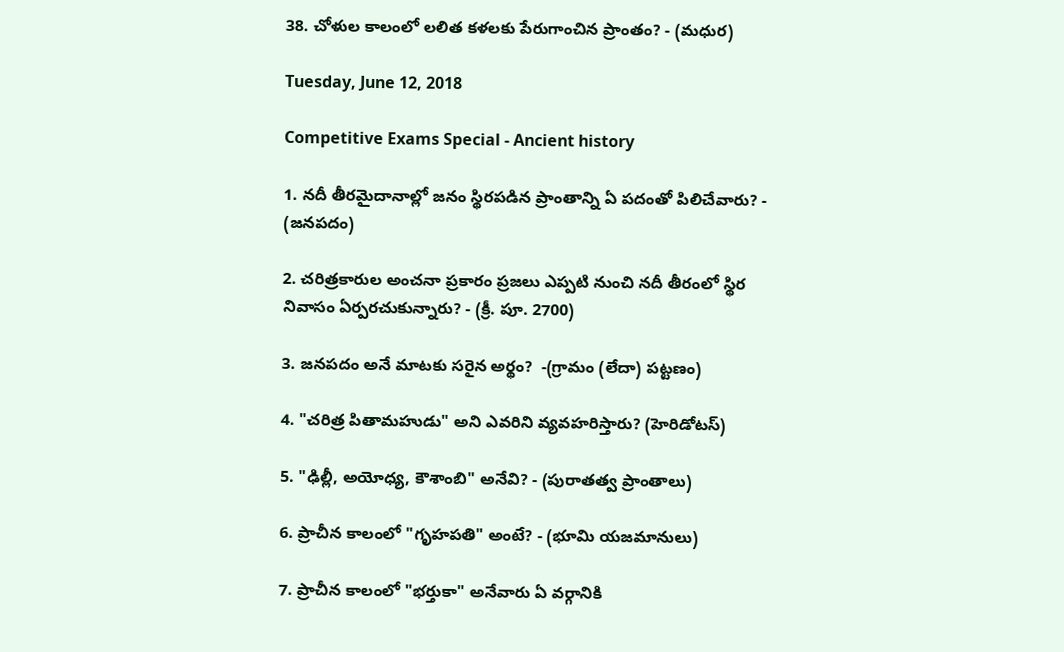38. చోళుల కాలంలో లలిత కళలకు పేరుగాంచిన ప్రాంతం? - (మధుర)

Tuesday, June 12, 2018

Competitive Exams Special - Ancient history

1. నదీ తీరమైదానాల్లో జనం స్థిరపడిన ప్రాంతాన్ని ఏ పదంతో పిలిచేవారు? - (జనపదం)

2. చరిత్రకారుల అంచనా ప్రకారం ప్రజలు ఎప్పటి నుంచి నదీ తీరంలో స్థిర నివాసం ఏర్పరచుకున్నారు? - (క్రీ. పూ. 2700)

3. జనపదం అనే మాటకు సరైన అర్థం?  -(గ్రామం (లేదా) పట్టణం)

4. "చరిత్ర పితామహుడు" అని ఎవరిని వ్యవహరిస్తారు? (హెరిడోటస్)

5. "ఢిల్లీ, అయోధ్య, కౌశాంబి" అనేవి? - (పురాతత్వ ప్రాంతాలు)

6. ప్రాచీన కాలంలో "గృహపతి" అంటే? - (భూమి యజమానులు)

7. ప్రాచీన కాలంలో "భర్తుకా" అనేవారు ఏ వర్గానికి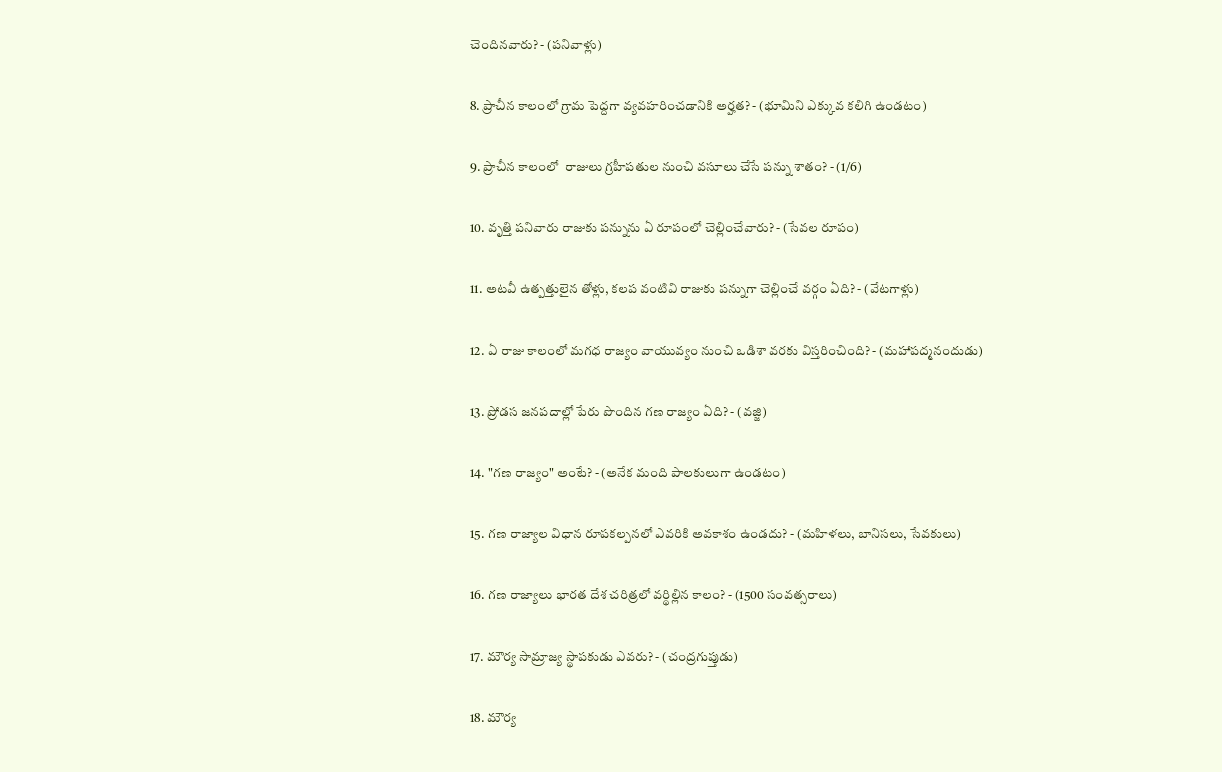చెందినవారు? - (పనివాళ్లు)

8. ప్రాచీన కాలంలో గ్రామ పెద్దగా వ్యవహరించడానికి అర్హత? - (భూమిని ఎక్కువ కలిగి ఉండటం)

9. ప్రాచీన కాలంలో  రాజులు గ్రహీపతుల నుంచి వసూలు చేసే పన్ను శాతం? - (1/6)

10. వృత్తి పనివారు రాజుకు పన్నును ఏ రూపంలో చెల్లించేవారు? - (సేవల రూపం)

11. అటవీ ఉత్పత్తులైన తోళ్లు, కలప వంటివి రాజుకు పన్నుగా చెల్లించే వర్గం ఏది? - (వేటగాళ్లు)

12. ఏ రాజు కాలంలో మగధ రాజ్యం వాయువ్యం నుంచి ఒడిశా వరకు విస్తరించింది? - (మహాపద్మనందుడు)

13. ప్రోడస జనపదాల్లో పేరు పొందిన గణ రాజ్యం ఏది? - (వజ్జి)

14. "గణ రాజ్యం" అంటే? - (అనేక మంది పాలకులుగా ఉండటం)

15. గణ రాజ్యాల విధాన రూపకల్పనలో ఎవరికి అవకాశం ఉండదు? - (మహిళలు, బానిసలు, సేవకులు)

16. గణ రాజ్యాలు భారత దేశ చరిత్రలో వర్థిల్లిన కాలం? - (1500 సంవత్సరాలు)

17. మౌర్య సామ్రాజ్య స్థాపకుడు ఎవరు? - (చంద్రగుప్తుడు)

18. మౌర్య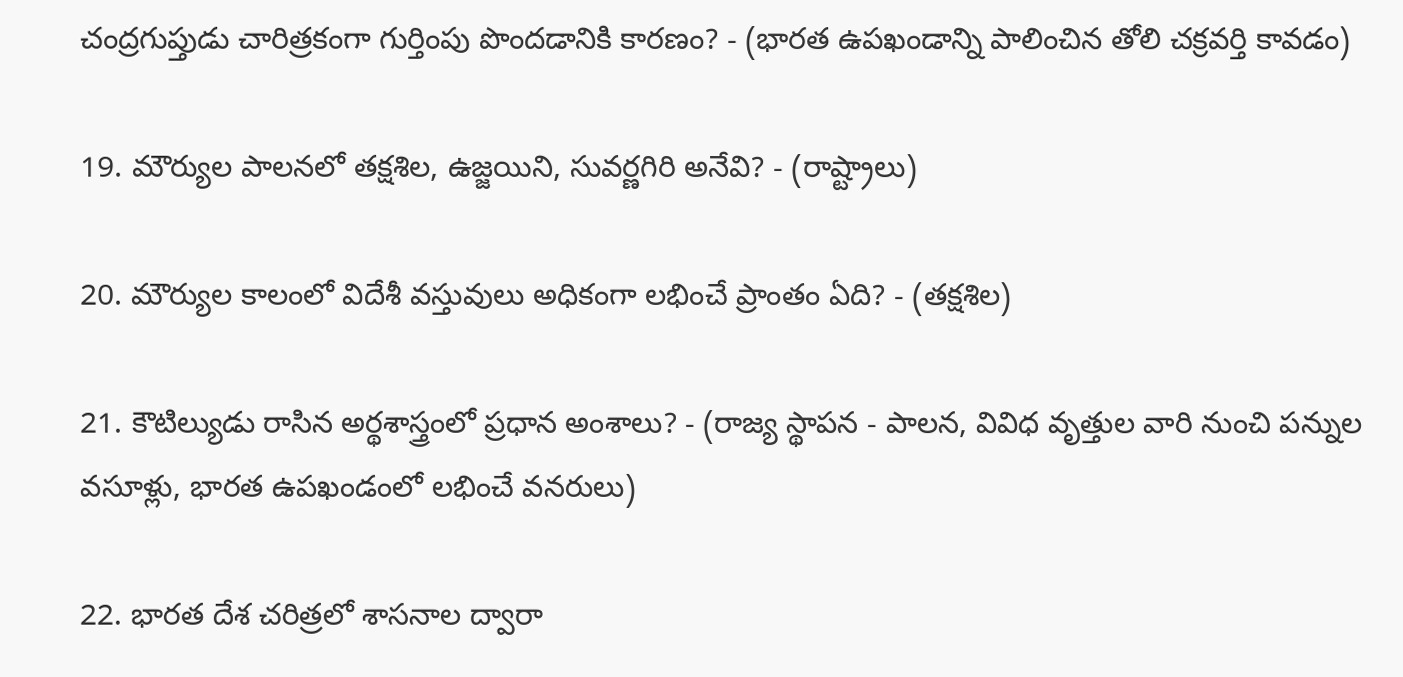చంద్రగుప్తుడు చారిత్రకంగా గుర్తింపు పొందడానికి కారణం? - (భారత ఉపఖండాన్ని పాలించిన తోలి చక్రవర్తి కావడం)

19. మౌర్యుల పాలనలో తక్షశిల, ఉజ్జయిని, సువర్ణగిరి అనేవి? - (రాష్ట్రాలు)

20. మౌర్యుల కాలంలో విదేశీ వస్తువులు అధికంగా లభించే ప్రాంతం ఏది? - (తక్షశిల)

21. కౌటిల్యుడు రాసిన అర్థశాస్త్రంలో ప్రధాన అంశాలు? - (రాజ్య స్థాపన - పాలన, వివిధ వృత్తుల వారి నుంచి పన్నుల వసూళ్లు, భారత ఉపఖండంలో లభించే వనరులు)

22. భారత దేశ చరిత్రలో శాసనాల ద్వారా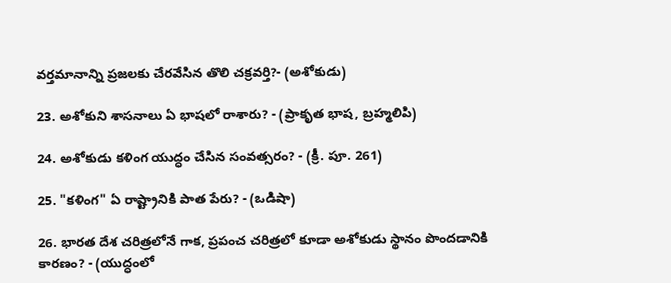వర్తమానాన్ని ప్రజలకు చేరవేసిన తొలి చక్రవర్తి?- (అశోకుడు)

23. అశోకుని శాసనాలు ఏ భాషలో రాశారు? - (ప్రాకృత భాష, బ్రహ్మలిపి)

24. అశోకుడు కళింగ యుద్ధం చేసిన సంవత్సరం? - (క్రీ. పూ. 261)

25. "కళింగ" ఏ రాష్ట్రానికి పాత పేరు? - (ఒడిషా)

26. భారత దేశ చరిత్రలోనే గాక, ప్రపంచ చరిత్రలో కూడా అశోకుడు స్థానం పొందడానికి కారణం? - (యుద్ధంలో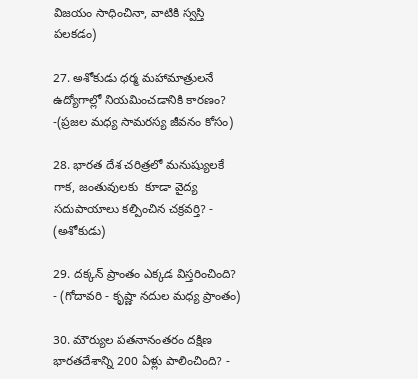విజయం సాధించినా, వాటికి స్వస్తి పలకడం)

27. అశోకుడు ధర్మ మహామాత్రులనే ఉద్యోగాల్లో నియమించడానికి కారణం?  -(ప్రజల మధ్య సామరస్య జీవనం కోసం)

28. భారత దేశ చరిత్రలో మనుష్యులకే గాక, జంతువులకు  కూడా వైద్య సదుపాయాలు కల్పించిన చక్రవర్తి? - (అశోకుడు)

29. దక్కన్ ప్రాంతం ఎక్కడ విస్తరించింది? - (గోదావరి - కృష్ణా నదుల మధ్య ప్రాంతం)

30. మౌర్యుల పతనానంతరం దక్షిణ భారతదేశాన్ని 200 ఏళ్లు పాలించింది? -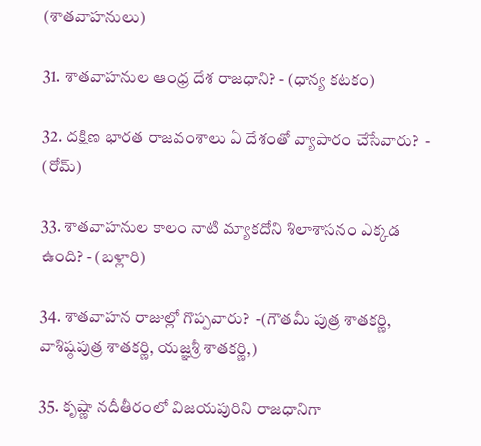(శాతవాహనులు)

31. శాతవాహనుల ఆంధ్ర దేశ రాజధాని? - (ధాన్య కటకం)

32. దక్షిణ భారత రాజవంశాలు ఏ దేశంతో వ్యాపారం చేసేవారు?  - (రోమ్)

33. శాతవాహనుల కాలం నాటి మ్యాకదోని శిలాశాసనం ఎక్కడ ఉంది? - (బళ్లారి)

34. శాతవాహన రాజుల్లో గొప్పవారు?  -(గౌతమీ పుత్ర శాతకర్ణి, వాశిష్ఠపుత్ర శాతకర్ణి, యజ్ఞశ్రీ శాతకర్ణి,)

35. కృష్ణా నదీతీరంలో విజయపురిని రాజధానిగా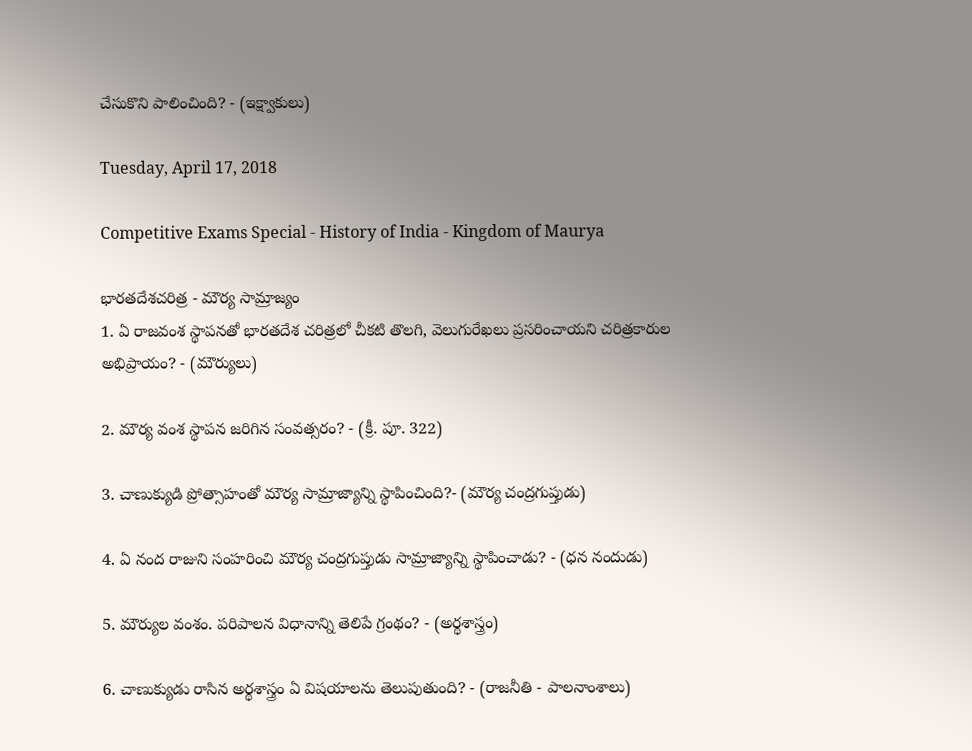చేసుకొని పాలించింది? - (ఇక్ష్వాకులు)

Tuesday, April 17, 2018

Competitive Exams Special - History of India - Kingdom of Maurya

భారతదేశచరిత్ర - మౌర్య సామ్రాజ్యం
1. ఏ రాజవంశ స్థాపనతో భారతదేశ చరిత్రలో చీకటి తొలగి, వెలుగురేఖలు ప్రసరించాయని చరిత్రకారుల అభిప్రాయం? - (మౌర్యులు)

2. మౌర్య వంశ స్థాపన జరిగిన సంవత్సరం? - (క్రీ. పూ. 322)

3. చాణుక్యుడి ప్రోత్సాహంతో మౌర్య సామ్రాజ్యాన్ని స్థాపించింది?- (మౌర్య చంద్రగుప్తుడు)

4. ఏ నంద రాజుని సంహరించి మౌర్య చంద్రగుప్తుడు సామ్రాజ్యాన్ని స్థాపించాడు? - (ధన నందుడు)

5. మౌర్యుల వంశం. పరిపాలన విధానాన్ని తెలిపే గ్రంథం? - (అర్థశాస్త్రం)

6. చాణుక్యుడు రాసిన అర్థశాస్త్రం ఏ విషయాలను తెలుపుతుంది? - (రాజనీతి - పాలనాంశాలు)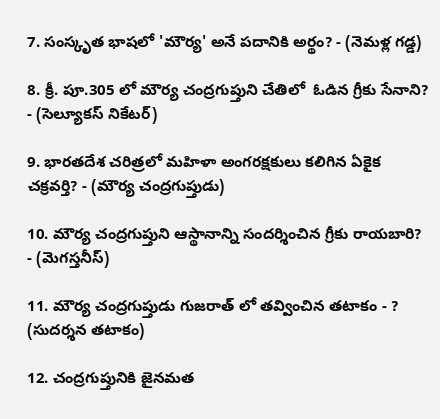7. సంస్కృత భాషలో 'మౌర్య' అనే పదానికి అర్థం? - (నెమళ్ల గడ్డ)

8. క్రీ. పూ.305 లో మౌర్య చంద్రగుప్తుని చేతిలో  ఓడిన గ్రీకు సేనాని? - (సెల్యూకస్ నికేటర్)

9. భారతదేశ చరిత్రలో మహిళా అంగరక్షకులు కలిగిన ఏకైక చక్రవర్తి? - (మౌర్య చంద్రగుప్తుడు)

10. మౌర్య చంద్రగుప్తుని ఆస్థానాన్ని సందర్శించిన గ్రీకు రాయబారి? - (మెగస్తనీస్)

11. మౌర్య చంద్రగుప్తుడు గుజరాత్ లో తవ్వించిన తటాకం - ? (సుదర్శన తటాకం)

12. చంద్రగుప్తునికి జైనమత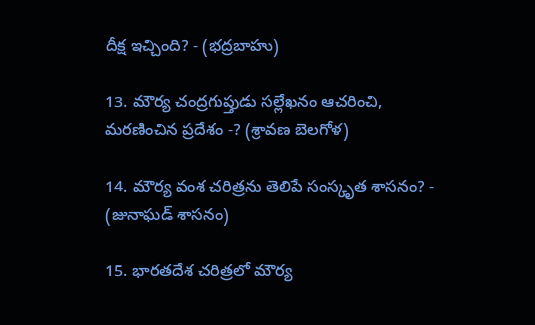దీక్ష ఇచ్చింది? - (భద్రబాహు)

13. మౌర్య చంద్రగుప్తుడు సల్లేఖనం ఆచరించి, మరణించిన ప్రదేశం -? (శ్రావణ బెలగోళ)

14. మౌర్య వంశ చరిత్రను తెలిపే సంస్కృత శాసనం? - (జునాఘడ్ శాసనం)

15. భారతదేశ చరిత్రలో మౌర్య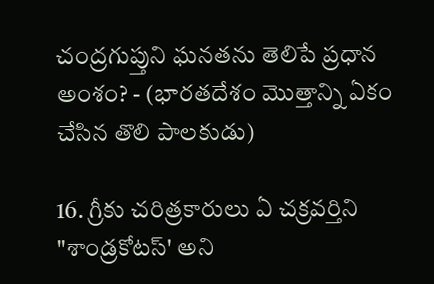చంద్రగుప్తుని ఘనతను తెలిపే ప్రధాన అంశం? - (భారతదేశం మొత్తాన్ని ఏకం చేసిన తొలి పాలకుడు)

16. గ్రీకు చరిత్రకారులు ఏ చక్రవర్తిని "శాండ్రకోటస్' అని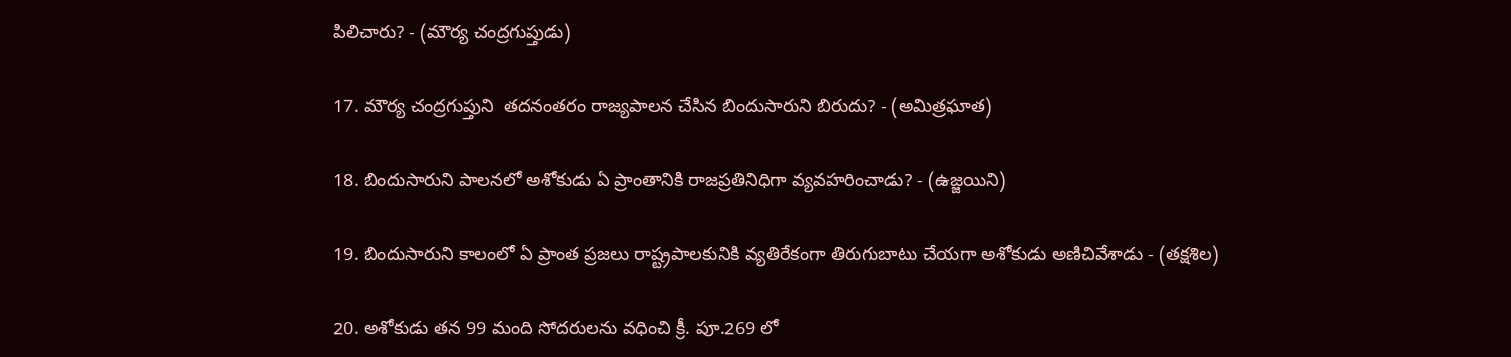పిలిచారు? - (మౌర్య చంద్రగుప్తుడు)

17. మౌర్య చంద్రగుప్తుని  తదనంతరం రాజ్యపాలన చేసిన బిందుసారుని బిరుదు? - (అమిత్రఘాత)

18. బిందుసారుని పాలనలో అశోకుడు ఏ ప్రాంతానికి రాజప్రతినిధిగా వ్యవహరించాడు? - (ఉజ్జయిని)

19. బిందుసారుని కాలంలో ఏ ప్రాంత ప్రజలు రాష్ట్రపాలకునికి వ్యతిరేకంగా తిరుగుబాటు చేయగా అశోకుడు అణిచివేశాడు - (తక్షశిల)

20. అశోకుడు తన 99 మంది సోదరులను వధించి క్రీ. పూ.269 లో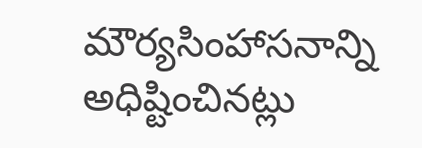మౌర్యసింహాసనాన్ని అధిష్టించినట్లు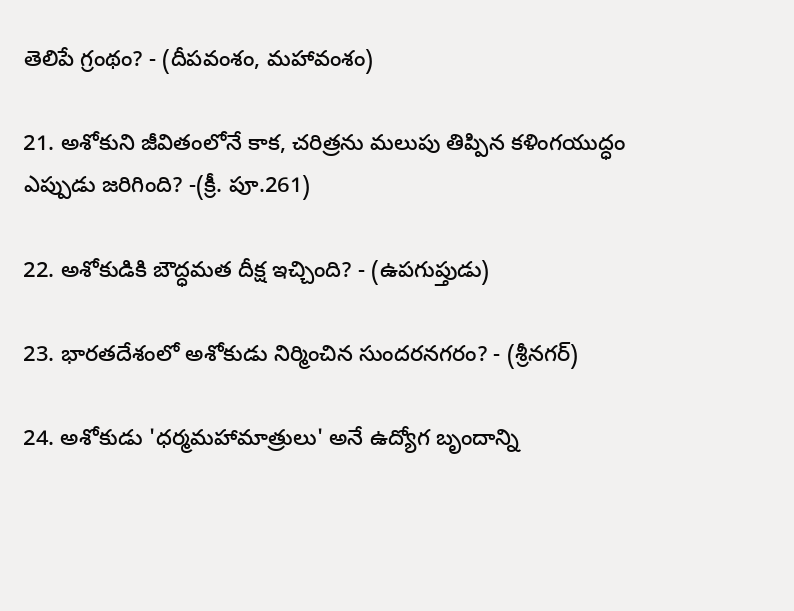తెలిపే గ్రంథం? - (దీపవంశం, మహావంశం)

21. అశోకుని జీవితంలోనే కాక, చరిత్రను మలుపు తిప్పిన కళింగయుద్ధం ఎప్పుడు జరిగింది? -(క్రీ. పూ.261)

22. అశోకుడికి బౌద్ధమత దీక్ష ఇచ్చింది? - (ఉపగుప్తుడు)

23. భారతదేశంలో అశోకుడు నిర్మించిన సుందరనగరం? - (శ్రీనగర్)

24. అశోకుడు 'ధర్మమహామాత్రులు' అనే ఉద్యోగ బృందాన్ని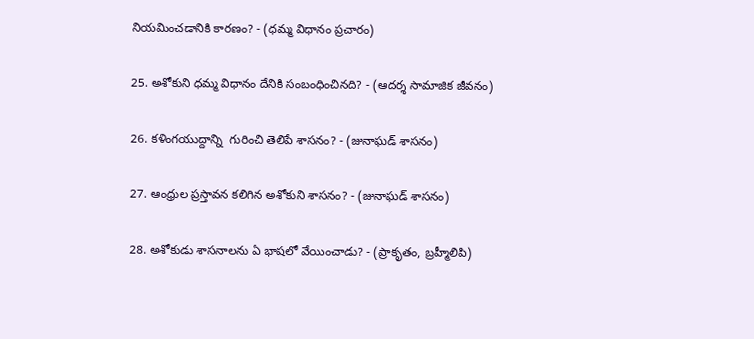నియమించడానికి కారణం? - (ధమ్మ విధానం ప్రచారం)

25. అశోకుని ధమ్మ విధానం దేనికి సంబంధించినది? - (ఆదర్శ సామాజిక జీవనం)

26. కళింగయుద్దాన్ని  గురించి తెలిపే శాసనం? - (జునాఘడ్ శాసనం)

27. ఆంధ్రుల ప్రస్తావన కలిగిన అశోకుని శాసనం? - (జునాఘడ్ శాసనం)

28. అశోకుడు శాసనాలను ఏ భాషలో వేయించాడు? - (ప్రాకృతం, బ్రహ్మీలిపి)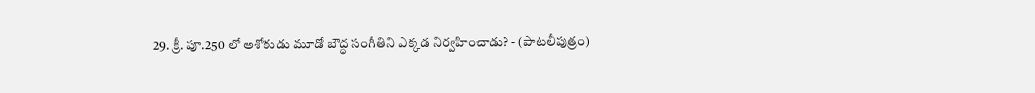29. క్రీ. పూ.250 లో అశోకుడు మూడో బౌద్ధ సంగీతిని ఎక్కడ నిర్వహించాడు? - (పాటలీపుత్రం)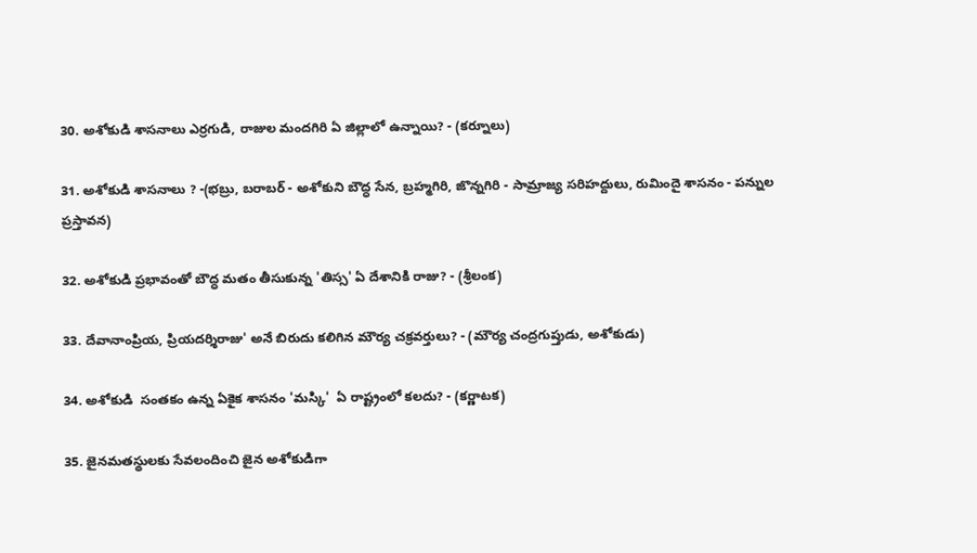30. అశోకుడి శాసనాలు ఎర్రగుడి, రాజుల మందగిరి ఏ జిల్లాలో ఉన్నాయి? - (కర్నూలు)

31. అశోకుడి శాసనాలు ? -(భబ్రు, బరాబర్ - అశోకుని బౌద్ధ సేన, బ్రహ్మగిరి, జొన్నగిరి - సామ్రాజ్య సరిహద్దులు, రుమిందై శాసనం - పన్నుల ప్రస్తావన)

32. అశోకుడి ప్రభావంతో బౌద్ధ మతం తీసుకున్న 'తిస్స' ఏ దేశానికి రాజు? - (శ్రీలంక)

33. దేవానాంప్రియ, ప్రియదర్శిరాజు' అనే బిరుదు కలిగిన మౌర్య చక్రవర్తులు? - (మౌర్య చంద్రగుప్తుడు, అశోకుడు)

34. అశోకుడి  సంతకం ఉన్న ఏకైక శాసనం 'మస్కి'  ఏ రాష్ట్రంలో కలదు? - (కర్ణాటక)

35. జైనమతస్థులకు సేవలందించి జైన అశోకుడిగా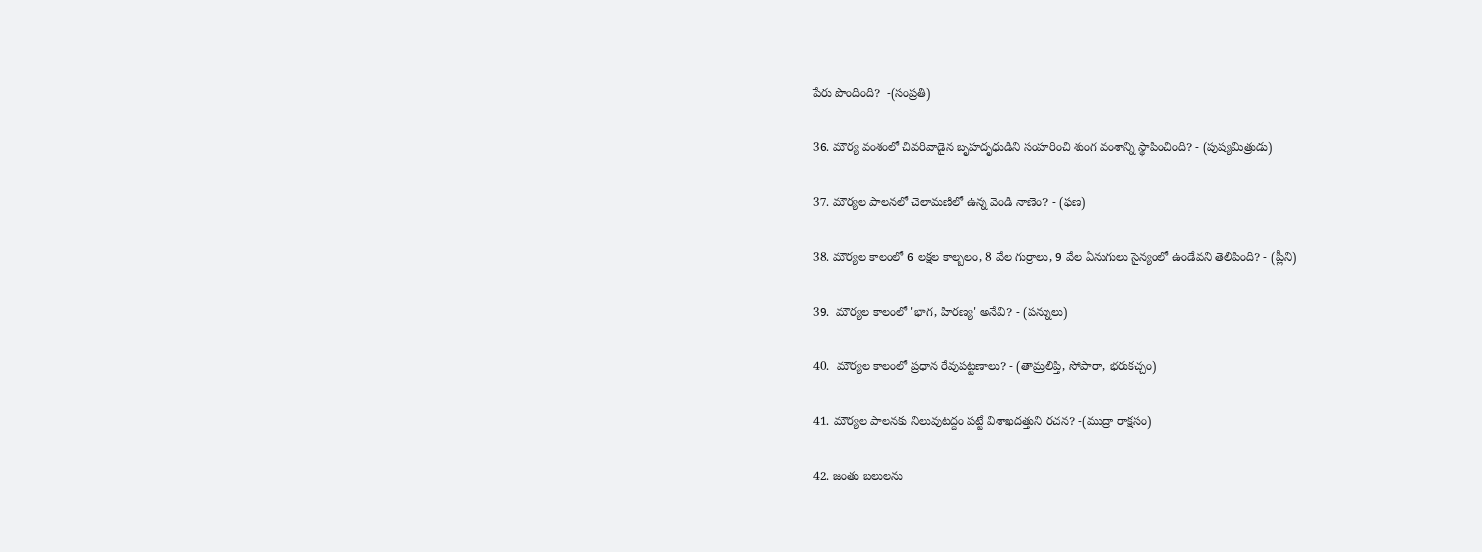పేరు పొందింది?  -(సంప్రతి)

36. మౌర్య వంశంలో చివరివాడైన బృహదృధుడిని సంహరించి శుంగ వంశాన్ని స్థాపించింది? - (పుష్యమిత్రుడు)

37. మౌర్యల పాలనలో చెలామణిలో ఉన్న వెండి నాణెం? - (ఫణ)

38. మౌర్యల కాలంలో 6 లక్షల కాల్బలం, 8 వేల గుర్రాలు, 9 వేల ఏనుగులు సైన్యంలో ఉండేవని తెలిపింది? - (ప్లీని)

39.  మౌర్యల కాలంలో 'భాగ, హిరణ్య' అనేవి? - (పన్నులు)

40.  మౌర్యల కాలంలో ప్రధాన రేవుపట్టణాలు? - (తామ్రలిప్తి, సోపారా, భరుకచ్చం)

41. మౌర్యల పాలనకు నిలువుటద్దం పట్టే విశాఖదత్తుని రచన? -(ముద్రా రాక్షసం)

42. జంతు బలులను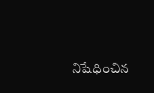నిషేధించిన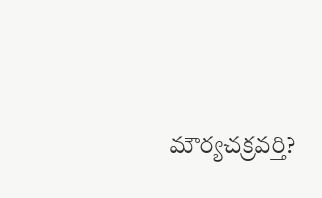మౌర్యచక్రవర్తి?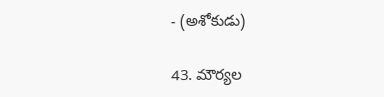- (అశోకుడు)

43. మౌర్యల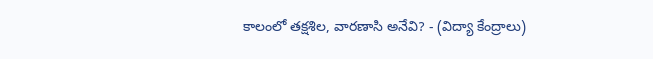కాలంలో తక్షశిల, వారణాసి అనేవి? - (విద్యా కేంద్రాలు)